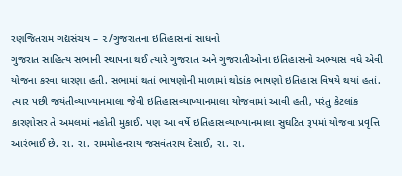રણજિતરામ ગદ્યસંચય – ૨/ગુજરાતના ઇતિહાસનાં સાધનો
ગુજરાત સાહિત્ય સભાની સ્થાપના થઈ ત્યારે ગુજરાત અને ગુજરાતીઓના ઇતિહાસનો અભ્યાસ વધે એવી યોજના કરવા ધારણા હતી. સભામાં થતાં ભાષણોની માળામાં થોડાંક ભાષણો ઇતિહાસ વિષયે થયાં હતાં. ત્યાર પછી જયંતીવ્યાખ્યાનમાલા જેવી ઇતિહાસવ્યાખ્યાનમાલા યોજવામાં આવી હતી, પરંતુ કેટલાંક કારણોસર તે અમલમાં નહોતી મુકાઈ. પણ આ વર્ષે ઇતિહાસવ્યાખ્યાનમાલા સુઘટિત રૂપમાં યોજવા પ્રવૃત્તિ આરંભાઈ છે. રા. રા. રામમોહનરાય જસવંતરાય દેસાઈ, રા. રા.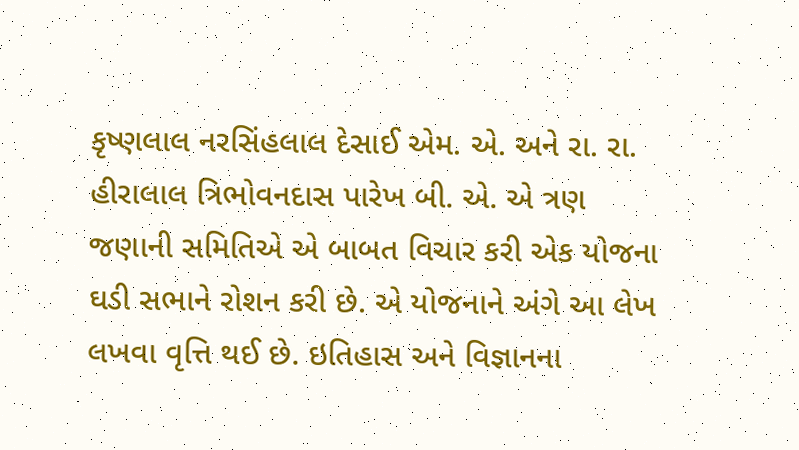કૃષ્ણલાલ નરસિંહલાલ દેસાઈ એમ. એ. અને રા. રા. હીરાલાલ ત્રિભોવનદાસ પારેખ બી. એ. એ ત્રણ જણાની સમિતિએ એ બાબત વિચાર કરી એક યોજના ઘડી સભાને રોશન કરી છે. એ યોજનાને અંગે આ લેખ લખવા વૃત્તિ થઈ છે. ઇતિહાસ અને વિજ્ઞાનના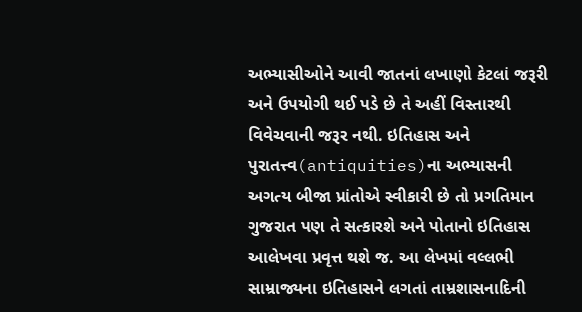અભ્યાસીઓને આવી જાતનાં લખાણો કેટલાં જરૂરી અને ઉપયોગી થઈ પડે છે તે અહીં વિસ્તારથી વિવેચવાની જરૂર નથી. ઇતિહાસ અને પુરાતત્ત્વ(antiquities)ના અભ્યાસની અગત્ય બીજા પ્રાંતોએ સ્વીકારી છે તો પ્રગતિમાન ગુજરાત પણ તે સત્કારશે અને પોતાનો ઇતિહાસ આલેખવા પ્રવૃત્ત થશે જ. આ લેખમાં વલ્લભી સામ્રાજ્યના ઇતિહાસને લગતાં તામ્રશાસનાદિની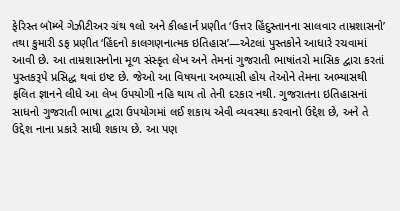ફેરિસ્ત બૉમ્બે ગેઝીટીઅર ગ્રંથ ૧લો અને કીલ્હાર્ન પ્રણીત ‘ઉત્તર હિંદુસ્તાનના સાલવાર તામ્રશાસનો’ તથા કુમારી ડફ પ્રણીત ‘હિંદનો કાલગણનાત્મક ઇતિહાસ’—એટલાં પુસ્તકોને આધારે રચવામાં આવી છે. આ તામ્રશાસનોના મૂળ સંસ્કૃત લેખ અને તેમનાં ગુજરાતી ભાષાંતરો માસિક દ્વારા કરતાં પુસ્તકરૂપે પ્રસિદ્ધ થવાં ઇષ્ટ છે. જેઓ આ વિષયના અભ્યાસી હોય તેઓને તેમના અભ્યાસથી ફલિત જ્ઞાનને લીધે આ લેખ ઉપયોગી નહિ થાય તો તેની દરકાર નથી. ગુજરાતના ઇતિહાસનાં સાધનો ગુજરાતી ભાષા દ્વારા ઉપયોગમાં લઈ શકાય એવી વ્યવસ્થા કરવાનો ઉદ્દેશ છે, અને તે ઉદ્દેશ નાના પ્રકારે સાધી શકાય છે. આ પણ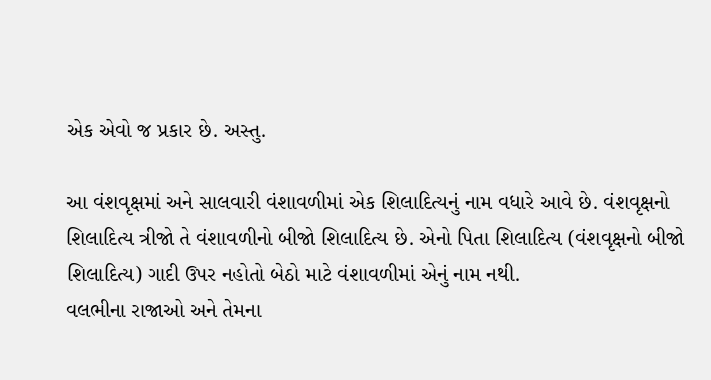એક એવો જ પ્રકાર છે. અસ્તુ.

આ વંશવૃક્ષમાં અને સાલવારી વંશાવળીમાં એક શિલાદિત્યનું નામ વધારે આવે છે. વંશવૃક્ષનો શિલાદિત્ય ત્રીજો તે વંશાવળીનો બીજો શિલાદિત્ય છે. એનો પિતા શિલાદિત્ય (વંશવૃક્ષનો બીજો શિલાદિત્ય) ગાદી ઉપર નહોતો બેઠો માટે વંશાવળીમાં એનું નામ નથી.
વલભીના રાજાઓ અને તેમના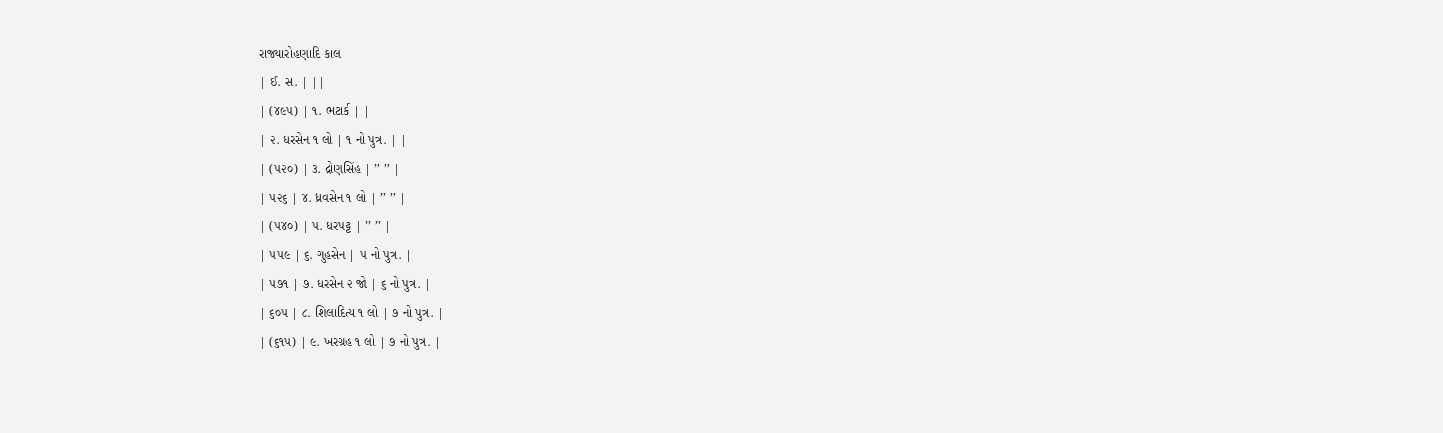રાજ્યારોહણાદિ કાલ
| ઈ. સ. | ||
| (૪૯૫) | ૧. ભટાર્ક | |
| ૨. ધરસેન ૧ લો | ૧ નો પુત્ર. | |
| (૫૨૦) | ૩. દ્રોણસિંહ | ’’ ’’ |
| ૫૨૬ | ૪. ધ્રવસેન ૧ લો | ’’ ’’ |
| (૫૪૦) | ૫. ધરપટ્ટ | ’’ ’’ |
| ૫૫૯ | ૬. ગુહસેન | ૫ નો પુત્ર. |
| ૫૭૧ | ૭. ધરસેન ૨ જો | ૬ નો પુત્ર. |
| ૬૦૫ | ૮. શિલાદિત્ય ૧ લો | ૭ નો પુત્ર. |
| (૬૧૫) | ૯. ખરગ્રહ ૧ લો | ૭ નો પુત્ર. |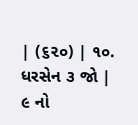| (૬૨૦) | ૧૦. ધરસેન ૩ જો | ૯ નો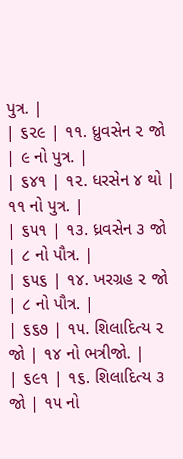પુત્ર. |
| ૬૨૯ | ૧૧. ધ્રુવસેન ૨ જો | ૯ નો પુત્ર. |
| ૬૪૧ | ૧૨. ધરસેન ૪ થો | ૧૧ નો પુત્ર. |
| ૬૫૧ | ૧૩. ધ્રવસેન ૩ જો | ૮ નો પૌત્ર. |
| ૬૫૬ | ૧૪. ખરગ્રહ ૨ જો | ૮ નો પૌત્ર. |
| ૬૬૭ | ૧૫. શિલાદિત્ય ૨ જો | ૧૪ નો ભત્રીજો. |
| ૬૯૧ | ૧૬. શિલાદિત્ય ૩ જો | ૧૫ નો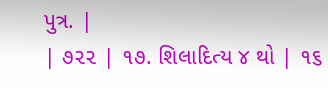પુત્ર. |
| ૭૨૨ | ૧૭. શિલાદિત્ય ૪ થો | ૧૬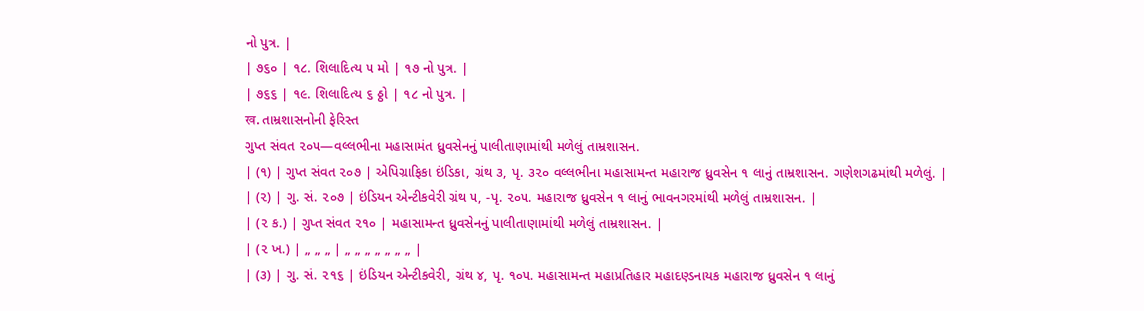નો પુત્ર. |
| ૭૬૦ | ૧૮. શિલાદિત્ય ૫ મો | ૧૭ નો પુત્ર. |
| ૭૬૬ | ૧૯. શિલાદિત્ય ૬ ઠ્ઠો | ૧૮ નો પુત્ર. |
ख. તામ્રશાસનોની ફેરિસ્ત
ગુપ્ત સંવત ૨૦૫—વલ્લભીના મહાસામંત ધ્રુવસેનનું પાલીતાણામાંથી મળેલું તામ્રશાસન.
| (૧) | ગુપ્ત સંવત ૨૦૭ | એપિગ્રાફિકા ઇંડિકા, ગ્રંથ ૩, પૃ. ૩૨૦ વલ્લભીના મહાસામન્ત મહારાજ ધ્રુવસેન ૧ લાનું તામ્રશાસન. ગણેશગઢમાંથી મળેલું. |
| (૨) | ગુ. સં. ૨૦૭ | ઇંડિયન એન્ટીકવેરી ગ્રંથ ૫, -પૃ. ૨૦૫. મહારાજ ધ્રુવસેન ૧ લાનું ભાવનગરમાંથી મળેલું તામ્રશાસન. |
| (૨ ક.) | ગુપ્ત સંવત ૨૧૦ | મહાસામન્ત ધ્રુવસેનનું પાલીતાણામાંથી મળેલું તામ્રશાસન. |
| (૨ ખ.) | „ „ „ | „ „ „ „ „ „ „ |
| (૩) | ગુ. સં. ૨૧૬ | ઇંડિયન એન્ટીકવેરી, ગ્રંથ ૪, પૃ. ૧૦૫. મહાસામન્ત મહાપ્રતિહાર મહાદણ્ડનાયક મહારાજ ધ્રુવસેન ૧ લાનું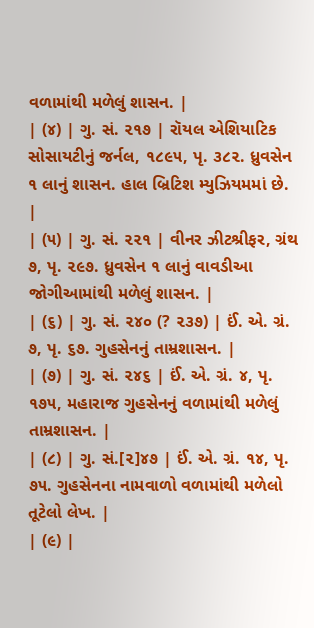વળામાંથી મળેલું શાસન. |
| (૪) | ગુ. સં. ૨૧૭ | રૉયલ એશિયાટિક સોસાયટીનું જર્નલ, ૧૮૯૫, પૃ. ૩૮૨. ધ્રુવસેન ૧ લાનું શાસન. હાલ બ્રિટિશ મ્યુઝિયમમાં છે. |
| (૫) | ગુ. સં. ૨૨૧ | વીનર ઝીટશ્રીફર, ગ્રંથ ૭, પૃ. ૨૯૭. ધ્રુવસેન ૧ લાનું વાવડીઆ જોગીઆમાંથી મળેલું શાસન. |
| (૬) | ગુ. સં. ૨૪૦ (? ૨૩૭) | ઈં. એ. ગ્રં. ૭, પૃ. ૬૭. ગુહસેનનું તામ્રશાસન. |
| (૭) | ગુ. સં. ૨૪૬ | ઈં. એ. ગ્રં. ૪, પૃ. ૧૭૫, મહારાજ ગુહસેનનું વળામાંથી મળેલું તામ્રશાસન. |
| (૮) | ગુ. સં.[૨]૪૭ | ઈં. એ. ગ્રં. ૧૪, પૃ. ૭૫. ગુહસેનના નામવાળો વળામાંથી મળેલો તૂટેલો લેખ. |
| (૯) |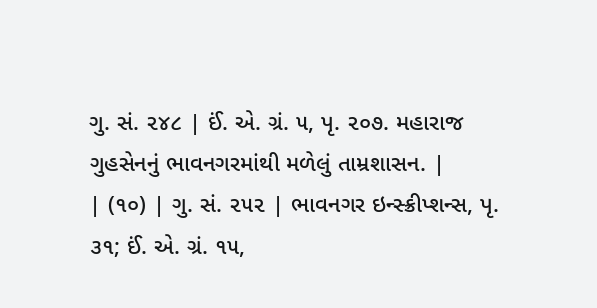ગુ. સં. ૨૪૮ | ઈં. એ. ગ્રં. ૫, પૃ. ૨૦૭. મહારાજ ગુહસેનનું ભાવનગરમાંથી મળેલું તામ્રશાસન. |
| (૧૦) | ગુ. સં. ૨૫૨ | ભાવનગર ઇન્સ્ક્રીપ્શન્સ, પૃ. ૩૧; ઈં. એ. ગ્રં. ૧૫,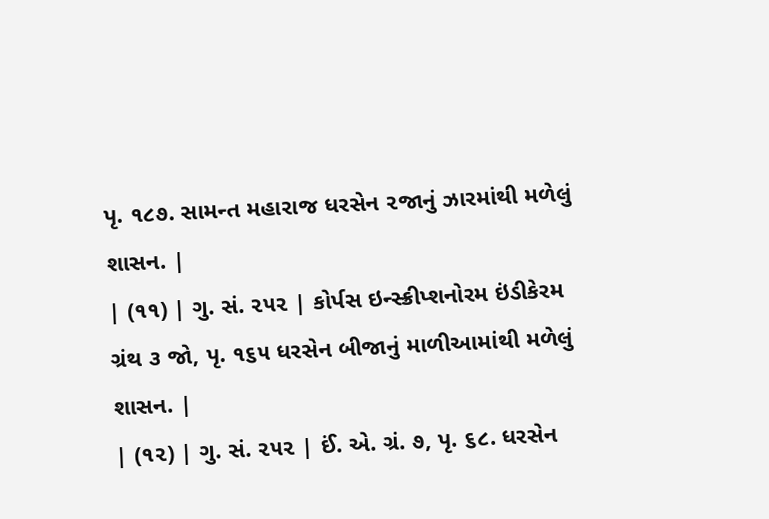પૃ. ૧૮૭. સામન્ત મહારાજ ધરસેન ૨જાનું ઝારમાંથી મળેલું શાસન. |
| (૧૧) | ગુ. સં. ૨૫૨ | કોર્પસ ઇન્સ્ક્રીપ્શનોરમ ઇંડીકેરમ ગ્રંથ ૩ જો, પૃ. ૧૬૫ ધરસેન બીજાનું માળીઆમાંથી મળેલું શાસન. |
| (૧૨) | ગુ. સં. ૨૫૨ | ઈં. એ. ગ્રં. ૭, પૃ. ૬૮. ધરસેન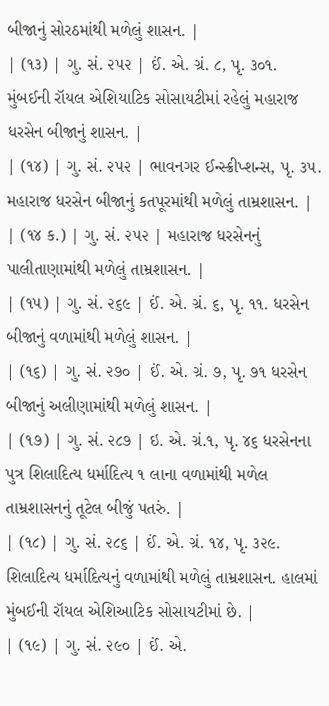બીજાનું સોરઠમાંથી મળેલું શાસન. |
| (૧૩) | ગુ. સં. ૨૫૨ | ઈં. એ. ગ્રં. ૮, પૃ. ૩૦૧. મુંબઈની રૉયલ એશિયાટિક સોસાયટીમાં રહેલું મહારાજ ધરસેન બીજાનું શાસન. |
| (૧૪) | ગુ. સં. ૨૫૨ | ભાવનગર ઈન્સ્ક્રીપ્શન્સ, પૃ. ૩૫. મહારાજ ધરસેન બીજાનું કતપૂરમાંથી મળેલું તામ્રશાસન. |
| (૧૪ ક.) | ગુ. સં. ૨૫૨ | મહારાજ ધરસેનનું પાલીતાણામાંથી મળેલું તામ્રશાસન. |
| (૧૫) | ગુ. સં. ૨૬૯ | ઈં. એ. ગ્રં. ૬, પૃ. ૧૧. ધરસેન બીજાનું વળામાંથી મળેલું શાસન. |
| (૧૬) | ગુ. સં. ૨૭૦ | ઈં. એ. ગ્રં. ૭, પૃ. ૭૧ ધરસેન બીજાનું અલીણામાંથી મળેલું શાસન. |
| (૧૭) | ગુ. સં. ૨૮૭ | ઇ. એ. ગ્રં.૧, પૃ. ૪૬ ધરસેનના પુત્ર શિલાદિત્ય ધર્માદિત્ય ૧ લાના વળામાંથી મળેલ તામ્રશાસનનું તૂટેલ બીજું પતરું. |
| (૧૮) | ગુ. સં. ૨૮૬ | ઈં. એ. ગ્રં. ૧૪, પૃ. ૩૨૯. શિલાદિત્ય ધર્માદિત્યનું વળામાંથી મળેલું તામ્રશાસન. હાલમાં મુંબઈની રૉયલ એશિઆટિક સોસાયટીમાં છે. |
| (૧૯) | ગુ. સં. ૨૯૦ | ઈં. એ.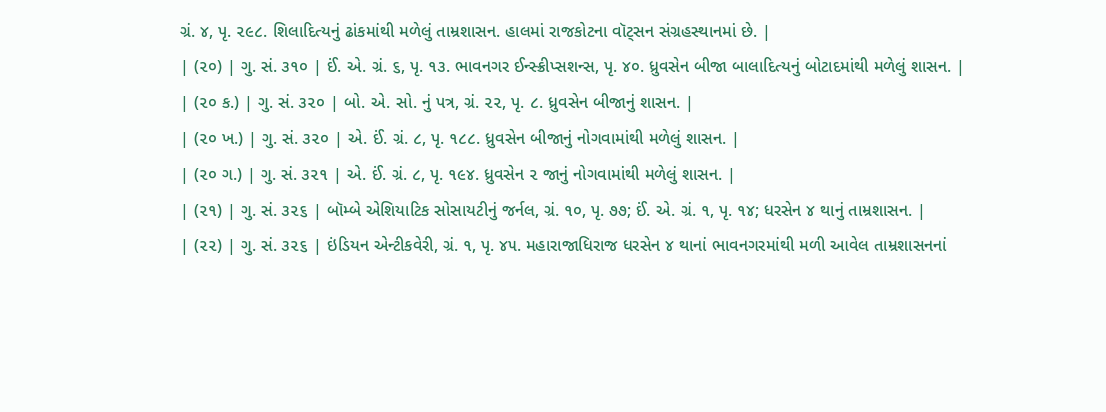ગ્રં. ૪, પૃ. ૨૯૮. શિલાદિત્યનું ઢાંકમાંથી મળેલું તામ્રશાસન. હાલમાં રાજકોટના વૉટ્સન સંગ્રહસ્થાનમાં છે. |
| (૨૦) | ગુ. સં. ૩૧૦ | ઈં. એ. ગ્રં. ૬, પૃ. ૧૩. ભાવનગર ઈન્સ્ક્રીપ્સશન્સ, પૃ. ૪૦. ધ્રુવસેન બીજા બાલાદિત્યનું બોટાદમાંથી મળેલું શાસન. |
| (૨૦ ક.) | ગુ. સં. ૩૨૦ | બો. એ. સો. નું પત્ર, ગ્રં. ૨૨, પૃ. ૮. ધ્રુવસેન બીજાનું શાસન. |
| (૨૦ ખ.) | ગુ. સં. ૩૨૦ | એ. ઈં. ગ્રં. ૮, પૃ. ૧૮૮. ધ્રુવસેન બીજાનું નોગવામાંથી મળેલું શાસન. |
| (૨૦ ગ.) | ગુ. સં. ૩૨૧ | એ. ઈં. ગ્રં. ૮, પૃ. ૧૯૪. ધ્રુવસેન ૨ જાનું નોગવામાંથી મળેલું શાસન. |
| (૨૧) | ગુ. સં. ૩૨૬ | બૉમ્બે એશિયાટિક સોસાયટીનું જર્નલ, ગ્રં. ૧૦, પૃ. ૭૭; ઈં. એ. ગ્રં. ૧, પૃ. ૧૪; ધરસેન ૪ થાનું તામ્રશાસન. |
| (૨૨) | ગુ. સં. ૩૨૬ | ઇંડિયન એન્ટીકવેરી, ગ્રં. ૧, પૃ. ૪૫. મહારાજાધિરાજ ધરસેન ૪ થાનાં ભાવનગરમાંથી મળી આવેલ તામ્રશાસનનાં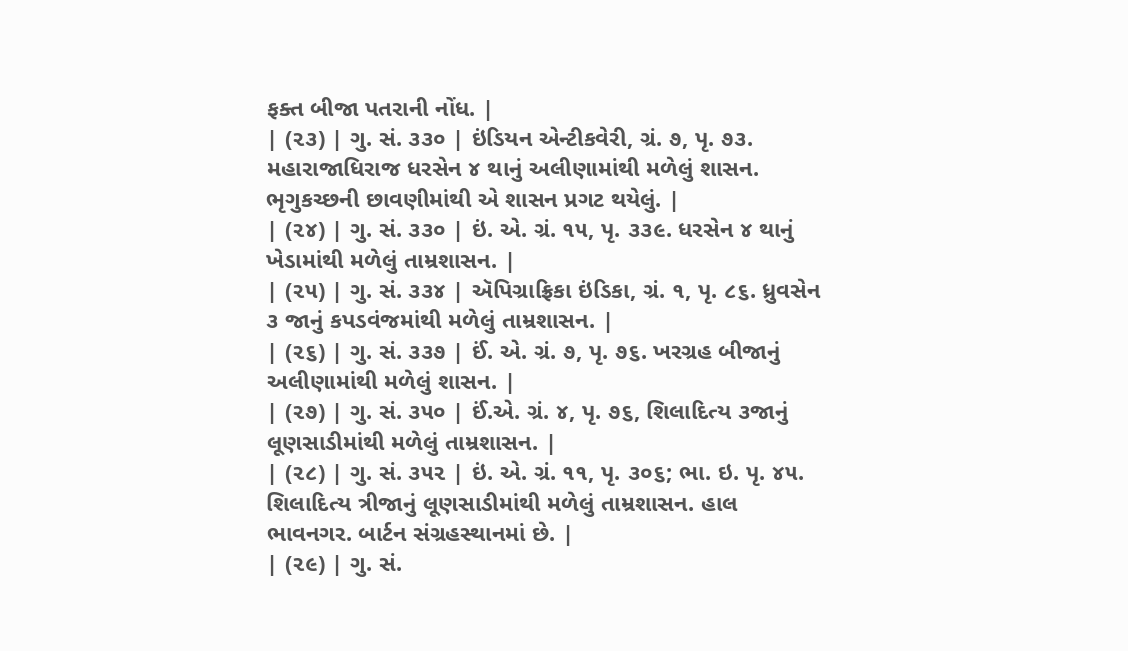ફક્ત બીજા પતરાની નોંધ. |
| (૨૩) | ગુ. સં. ૩૩૦ | ઇંડિયન એન્ટીકવેરી, ગ્રં. ૭, પૃ. ૭૩. મહારાજાધિરાજ ધરસેન ૪ થાનું અલીણામાંથી મળેલું શાસન. ભૃગુકચ્છની છાવણીમાંથી એ શાસન પ્રગટ થયેલું. |
| (૨૪) | ગુ. સં. ૩૩૦ | ઇં. એ. ગ્રં. ૧૫, પૃ. ૩૩૯. ધરસેન ૪ થાનું ખેડામાંથી મળેલું તામ્રશાસન. |
| (૨૫) | ગુ. સં. ૩૩૪ | ઍપિગ્રાફ્રિકા ઇંડિકા, ગ્રં. ૧, પૃ. ૮૬. ધ્રુવસેન ૩ જાનું કપડવંજમાંથી મળેલું તામ્રશાસન. |
| (૨૬) | ગુ. સં. ૩૩૭ | ઈં. એ. ગ્રં. ૭, પૃ. ૭૬. ખરગ્રહ બીજાનું અલીણામાંથી મળેલું શાસન. |
| (૨૭) | ગુ. સં. ૩૫૦ | ઈં.એ. ગ્રં. ૪, પૃ. ૭૬, શિલાદિત્ય ૩જાનું લૂણસાડીમાંથી મળેલું તામ્રશાસન. |
| (૨૮) | ગુ. સં. ૩૫૨ | ઇં. એ. ગ્રં. ૧૧, પૃ. ૩૦૬; ભા. ઇ. પૃ. ૪૫. શિલાદિત્ય ત્રીજાનું લૂણસાડીમાંથી મળેલું તામ્રશાસન. હાલ ભાવનગર. બાર્ટન સંગ્રહસ્થાનમાં છે. |
| (૨૯) | ગુ. સં.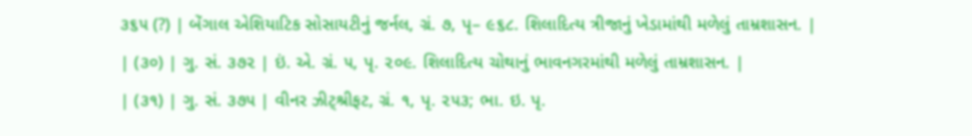૩૬૫ (?) | બેંગાલ એશિયાટિક સોસાયટીનું જર્નલ, ગ્રં. ૭, પૃ– ૯૬૮. શિલાદિત્ય ત્રીજાનું ખેડામાંથી મળેલું તામ્રશાસન. |
| (૩૦) | ગુ. સં. ૩૭૨ | ઇં. એ. ગ્રં. ૫, પૃ. ૨૦૯. શિલાદિત્ય ચોથાનું ભાવનગરમાંથી મળેલું તામ્રશાસન. |
| (૩૧) | ગુ. સં. ૩૭૫ | વીનર ઝીટ્શ્રીફટ, ગ્રં. ૧, પૃ. ૨૫૩; ભા. ઇ. પૃ.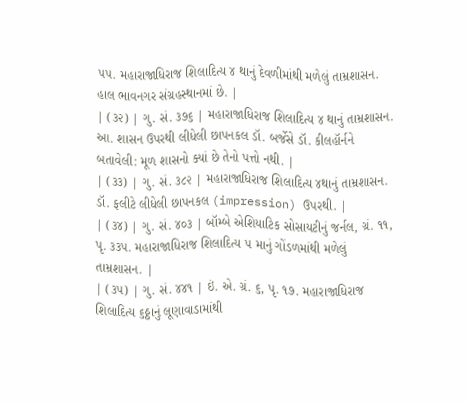૫૫. મહારાજાધિરાજ શિલાદિત્ય ૪ થાનું દેવળીમાંથી મળેલું તામ્રશાસન. હાલ ભાવનગર સંગ્રહસ્થાનમાં છે. |
| (૩૨) | ગુ. સં. ૩૭૬ | મહારાજાધિરાજ શિલાદિત્ય ૪ થાનું તામ્રશાસન. આ. શાસન ઉપરથી લીધેલી છાપનકલ ડૉ. બર્જેસે ડૉ. કીલહૉર્નને બતાવેલી: મૂળ શાસનો ક્યાં છે તેનો પત્તો નથી. |
| (૩૩) | ગુ. સં. ૩૮૨ | મહારાજાધિરાજ શિલાદિત્ય ૪થાનું તામ્રશાસન. ડૉ. ફલીટે લીધેલી છાપનકલ (impression) ઉપરથી. |
| (૩૪) | ગુ. સં. ૪૦૩ | બૉમ્બે એશિયાટિક સોસાયટીનું જર્નલ, ગ્રં. ૧૧, પૃ. ૩૩૫. મહારાજાધિરાજ શિલાદિત્ય ૫ માનું ગોંડળમાંથી મળેલું તામ્રશાસન. |
| (૩૫) | ગુ. સં. ૪૪૧ | ઇં. એ. ગ્રં. ૬, પૃ. ૧૭. મહારાજાધિરાજ શિલાદિત્ય ૬ઠ્ઠાનું લૂણાવાડામાંથી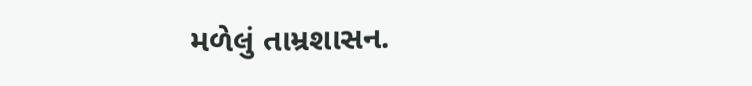મળેલું તામ્રશાસન.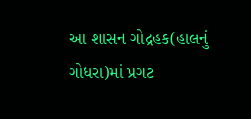આ શાસન ગોદ્રહક(હાલનું ગોધરા)માં પ્રગટ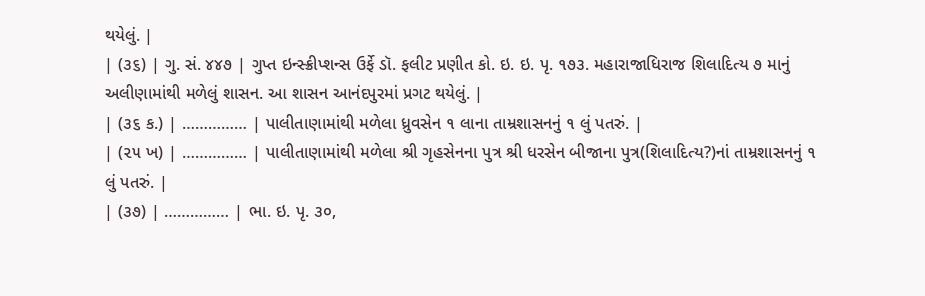થયેલું. |
| (૩૬) | ગુ. સં. ૪૪૭ | ગુપ્ત ઇન્સ્ક્રીપ્શન્સ ઉર્ફે ડૉ. ફલીટ પ્રણીત કો. ઇ. ઇ. પૃ. ૧૭૩. મહારાજાધિરાજ શિલાદિત્ય ૭ માનું અલીણામાંથી મળેલું શાસન. આ શાસન આનંદપુરમાં પ્રગટ થયેલું. |
| (૩૬ ક.) | …………… | પાલીતાણામાંથી મળેલા ધ્રુવસેન ૧ લાના તામ્રશાસનનું ૧ લું પતરું. |
| (૨૫ ખ) | …………… | પાલીતાણામાંથી મળેલા શ્રી ગૃહસેનના પુત્ર શ્રી ધરસેન બીજાના પુત્ર(શિલાદિત્ય?)નાં તામ્રશાસનનું ૧ લું પતરું. |
| (૩૭) | …………… | ભા. ઇ. પૃ. ૩૦,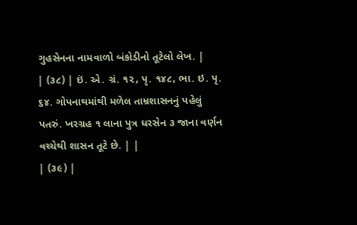ગુહસેનના નામવાળો બંકોડીનો તૂટેલો લેખ. |
| (૩૮) | ઇં. એ. ગ્રં. ૧૨, પૃ. ૧૪૮, ભા. ઇ. પૃ. ૬૪. ગોપનાથમાંથી મળેલ તામ્રશાસનનું પહેલું પતરું. ખરગ્રહ ૧ લાના પુત્ર ધરસેન ૩ જાના વર્ણન વચ્ચેથી શાસન તૂટે છે. | |
| (૩૯) |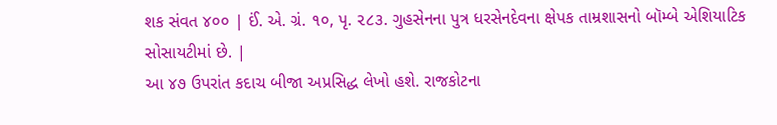શક સંવત ૪૦૦ | ઈં. એ. ગ્રં. ૧૦, પૃ. ૨૮૩. ગુહસેનના પુત્ર ધરસેનદેવના ક્ષેપક તામ્રશાસનો બૉમ્બે એશિયાટિક સોસાયટીમાં છે. |
આ ૪૭ ઉપરાંત કદાચ બીજા અપ્રસિદ્ધ લેખો હશે. રાજકોટના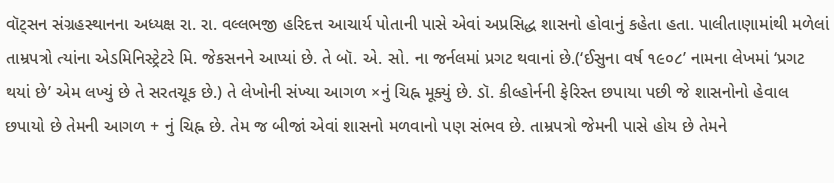વૉટ્સન સંગ્રહસ્થાનના અધ્યક્ષ રા. રા. વલ્લભજી હરિદત્ત આચાર્ય પોતાની પાસે એવાં અપ્રસિદ્ધ શાસનો હોવાનું કહેતા હતા. પાલીતાણામાંથી મળેલાં તામ્રપત્રો ત્યાંના એડમિનિસ્ટ્રેટરે મિ. જેકસનને આપ્યાં છે. તે બૉ. એ. સો. ના જર્નલમાં પ્રગટ થવાનાં છે.(‘ઈસુના વર્ષ ૧૯૦૮’ નામના લેખમાં ‘પ્રગટ થયાં છે’ એમ લખ્યું છે તે સરતચૂક છે.) તે લેખોની સંખ્યા આગળ ×નું ચિહ્ન મૂક્યું છે. ડૉ. કીલ્હોર્નની ફેરિસ્ત છપાયા પછી જે શાસનોનો હેવાલ છપાયો છે તેમની આગળ + નું ચિહ્ન છે. તેમ જ બીજાં એવાં શાસનો મળવાનો પણ સંભવ છે. તામ્રપત્રો જેમની પાસે હોય છે તેમને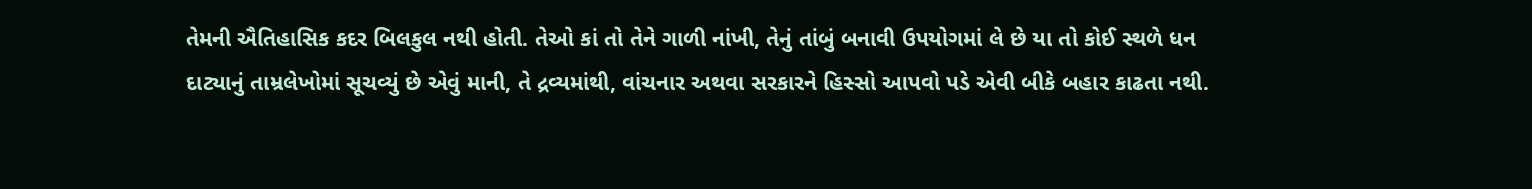તેમની ઐતિહાસિક કદર બિલકુલ નથી હોતી. તેઓ કાં તો તેને ગાળી નાંખી, તેનું તાંબું બનાવી ઉપયોગમાં લે છે યા તો કોઈ સ્થળે ધન દાટ્યાનું તામ્રલેખોમાં સૂચવ્યું છે એવું માની, તે દ્રવ્યમાંથી, વાંચનાર અથવા સરકારને હિસ્સો આપવો પડે એવી બીકે બહાર કાઢતા નથી.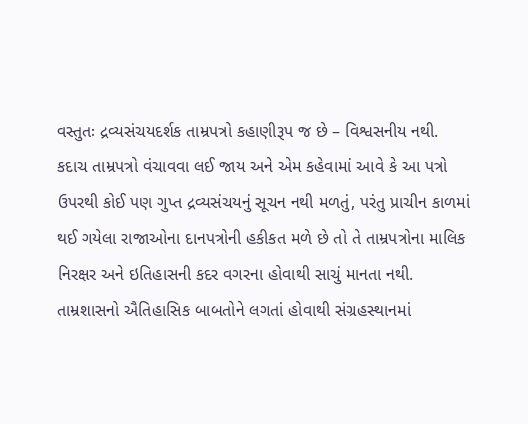વસ્તુતઃ દ્રવ્યસંચયદર્શક તામ્રપત્રો કહાણીરૂપ જ છે – વિશ્વસનીય નથી. કદાચ તામ્રપત્રો વંચાવવા લઈ જાય અને એમ કહેવામાં આવે કે આ પત્રો ઉપરથી કોઈ પણ ગુપ્ત દ્રવ્યસંચયનું સૂચન નથી મળતું, પરંતુ પ્રાચીન કાળમાં થઈ ગયેલા રાજાઓના દાનપત્રોની હકીકત મળે છે તો તે તામ્રપત્રોના માલિક નિરક્ષર અને ઇતિહાસની કદર વગરના હોવાથી સાચું માનતા નથી. તામ્રશાસનો ઐતિહાસિક બાબતોને લગતાં હોવાથી સંગ્રહસ્થાનમાં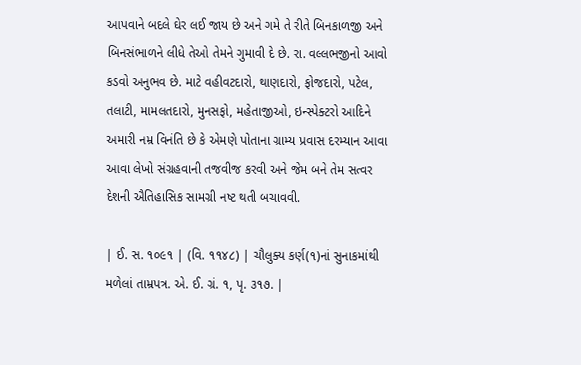આપવાને બદલે ઘેર લઈ જાય છે અને ગમે તે રીતે બિનકાળજી અને બિનસંભાળને લીધે તેઓ તેમને ગુમાવી દે છે. રા. વલ્લભજીનો આવો કડવો અનુભવ છે. માટે વહીવટદારો, થાણદારો, ફોજદારો, પટેલ, તલાટી, મામલતદારો, મુનસફો, મહેતાજીઓ, ઇન્સ્પેક્ટરો આદિને અમારી નમ્ર વિનંતિ છે કે એમણે પોતાના ગ્રામ્ય પ્રવાસ દરમ્યાન આવા આવા લેખો સંગ્રહવાની તજવીજ કરવી અને જેમ બને તેમ સત્વર દેશની ઐતિહાસિક સામગ્રી નષ્ટ થતી બચાવવી.

| ઈ. સ. ૧૦૯૧ | (વિ. ૧૧૪૮) | ચૌલુક્ય કર્ણ(૧)નાં સુનાકમાંથી મળેલાં તામ્રપત્ર. એ. ઈ. ગ્રં. ૧, પૃ. ૩૧૭. |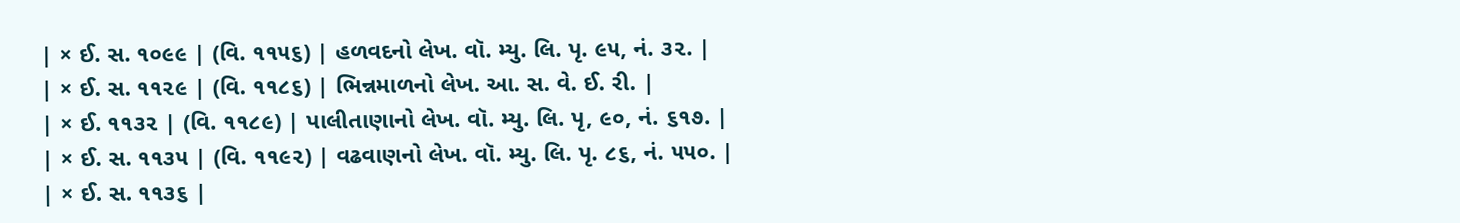| × ઈ. સ. ૧૦૯૯ | (વિ. ૧૧૫૬) | હળવદનો લેખ. વૉ. મ્યુ. લિ. પૃ. ૯૫, નં. ૩૨. |
| × ઈ. સ. ૧૧૨૯ | (વિ. ૧૧૮૬) | ભિન્નમાળનો લેખ. આ. સ. વે. ઈ. રી. |
| × ઈ. ૧૧૩૨ | (વિ. ૧૧૮૯) | પાલીતાણાનો લેખ. વૉ. મ્યુ. લિ. પૃ, ૯૦, નં. ૬૧૭. |
| × ઈ. સ. ૧૧૩૫ | (વિ. ૧૧૯૨) | વઢવાણનો લેખ. વૉ. મ્યુ. લિ. પૃ. ૮૬, નં. ૫૫૦. |
| × ઈ. સ. ૧૧૩૬ |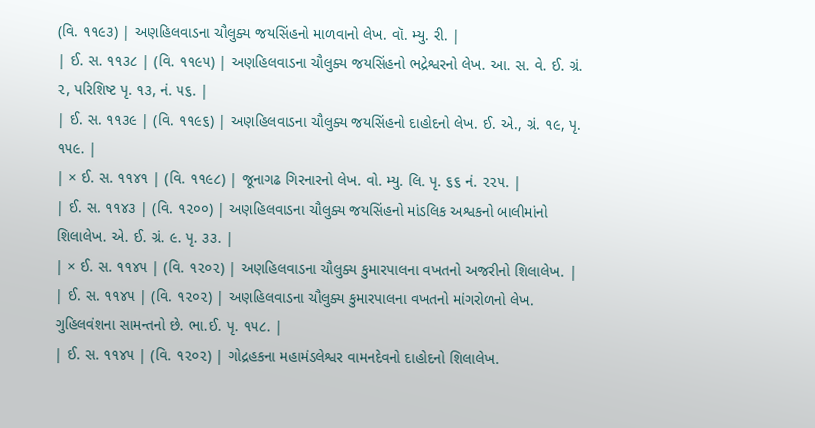(વિ. ૧૧૯૩) | અણહિલવાડના ચૌલુક્ય જયસિંહનો માળવાનો લેખ. વૉ. મ્યુ. રી. |
| ઈ. સ. ૧૧૩૮ | (વિ. ૧૧૯૫) | અણહિલવાડના ચૌલુક્ય જયસિંહનો ભદ્રેશ્વરનો લેખ. આ. સ. વે. ઈ. ગ્રં. ૨, પરિશિષ્ટ પૃ. ૧૩, નં. ૫૬. |
| ઈ. સ. ૧૧૩૯ | (વિ. ૧૧૯૬) | અણહિલવાડના ચૌલુક્ય જયસિંહનો દાહોદનો લેખ. ઈ. એ., ગ્રં. ૧૯, પૃ. ૧૫૯. |
| × ઈ. સ. ૧૧૪૧ | (વિ. ૧૧૯૮) | જૂનાગઢ ગિરનારનો લેખ. વો. મ્યુ. લિ. પૃ. ૬૬ નં. ૨૨૫. |
| ઈ. સ. ૧૧૪૩ | (વિ. ૧૨૦૦) | અણહિલવાડના ચૌલુક્ય જયસિંહનો માંડલિક અશ્વકનો બાલીમાંનો શિલાલેખ. એ. ઈ. ગ્રં. ૯. પૃ. ૩૩. |
| × ઈ. સ. ૧૧૪૫ | (વિ. ૧૨૦૨) | અણહિલવાડના ચૌલુક્ય કુમારપાલના વખતનો અજરીનો શિલાલેખ. |
| ઈ. સ. ૧૧૪૫ | (વિ. ૧૨૦૨) | અણહિલવાડના ચૌલુક્ય કુમારપાલના વખતનો માંગરોળનો લેખ. ગુહિલવંશના સામન્તનો છે. ભા.ઈ. પૃ. ૧૫૮. |
| ઈ. સ. ૧૧૪૫ | (વિ. ૧૨૦૨) | ગોદ્રહકના મહામંડલેશ્વર વામનદેવનો દાહોદનો શિલાલેખ.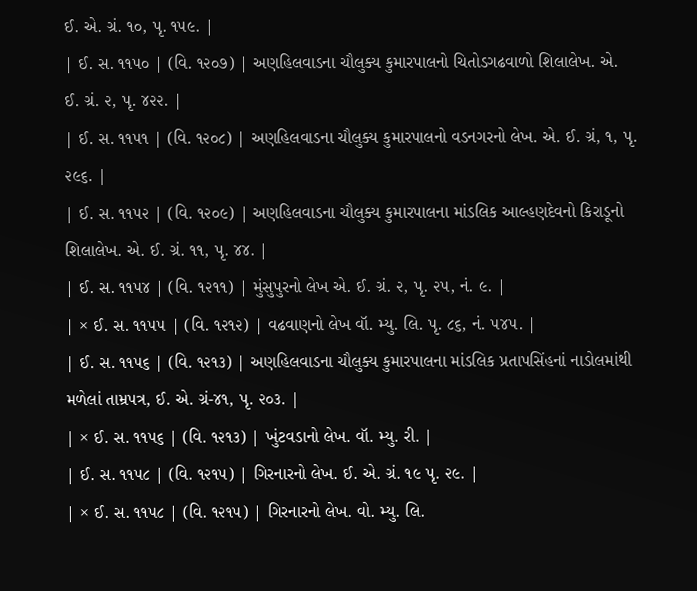ઈ. એ. ગ્રં. ૧૦, પૃ. ૧૫૯. |
| ઈ. સ. ૧૧૫૦ | (વિ. ૧૨૦૭) | અણહિલવાડના ચૌલુક્ય કુમારપાલનો ચિતોડગઢવાળો શિલાલેખ. એ. ઈ. ગ્રં. ૨, પૃ. ૪૨૨. |
| ઈ. સ. ૧૧૫૧ | (વિ. ૧૨૦૮) | અણહિલવાડના ચૌલુક્ય કુમારપાલનો વડનગરનો લેખ. એ. ઈ. ગ્રં, ૧, પૃ. ૨૯૬. |
| ઈ. સ. ૧૧૫૨ | (વિ. ૧૨૦૯) | અણહિલવાડના ચૌલુક્ય કુમારપાલના માંડલિક આલ્હણદેવનો કિરાડૂનો શિલાલેખ. એ. ઈ. ગ્રં. ૧૧, પૃ. ૪૪. |
| ઈ. સ. ૧૧૫૪ | (વિ. ૧૨૧૧) | મુંસુપુરનો લેખ એ. ઈ. ગ્રં. ૨, પૃ. ૨૫, નં. ૯. |
| × ઈ. સ. ૧૧૫૫ | (વિ. ૧૨૧૨) | વઢવાણનો લેખ વૉ. મ્યુ. લિ. પૃ. ૮૬, નં. ૫૪૫. |
| ઈ. સ. ૧૧૫૬ | (વિ. ૧૨૧૩) | અણહિલવાડના ચૌલુક્ય કુમારપાલના માંડલિક પ્રતાપસિંહનાં નાડોલમાંથી મળેલાં તામ્રપત્ર, ઈ. એ. ગ્રં-૪૧, પૃ. ૨૦૩. |
| × ઈ. સ. ૧૧૫૬ | (વિ. ૧૨૧૩) | ખુંટવડાનો લેખ. વૉ. મ્યુ. રી. |
| ઈ. સ. ૧૧૫૮ | (વિ. ૧૨૧૫) | ગિરનારનો લેખ. ઈ. એ. ગ્રં. ૧૯ પૃ. ૨૯. |
| × ઈ. સ. ૧૧૫૮ | (વિ. ૧૨૧૫) | ગિરનારનો લેખ. વો. મ્યુ. લિ.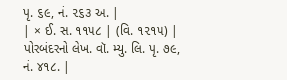પૃ. ૬૯, નં. ૨૬૩ અ. |
| × ઈ. સ. ૧૧૫૮ | (વિ. ૧૨૧૫) | પોરબંદરનો લેખ. વૉ. મ્યુ. લિ. પૃ. ૭૯, નં. ૪૧૮. |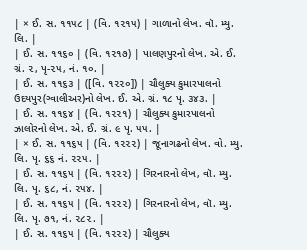| × ઈ. સ. ૧૧૫૮ | (વિ. ૧૨૧૫) | ગાળાનો લેખ. વૉ. મ્યુ. લિ. |
| ઈ. સ. ૧૧૬૦ | (વિ. ૧૨૧૭) | પાલણપુરનો લેખ. એ. ઈ. ગ્રં. ૨, પૃ-૨૫, નં. ૧૦. |
| ઈ. સ. ૧૧૬૩ | ([વિ. ૧૨૨૦]) | ચૌલુક્ય કુમારપાલનો ઉદયપુર(ગ્વાલીઅર)નો લેખ. ઈ. એ. ગ્રં. ૧૮ પૃ. ૩૪૩. |
| ઈ. સ. ૧૧૬૪ | (વિ. ૧૨૨૧) | ચૌલુક્ય કુમારપાલનો ઝાલોરનો લેખ. એ. ઈ. ગ્રં. ૯ પૃ. ૫૫. |
| × ઈ. સ. ૧૧૬૫ | (વિ. ૧૨૨૨) | જૂનાગઢનો લેખ. વો. મ્યુ. લિ. પૃ. ૬૬ નં. ૨૨૫. |
| ઈ. સ. ૧૧૬૫ | (વિ. ૧૨૨૨) | ગિરનારનો લેખ, વૉ. મ્યુ. લિ. પૃ. ૬૮, નં. ૨૫૪. |
| ઈ. સ. ૧૧૬૫ | (વિ. ૧૨૨૨) | ગિરનારનો લેખ, વૉ. મ્યુ. લિ. પૃ. ૭૧, નં. ૨૮૨. |
| ઈ. સ. ૧૧૬૫ | (વિ. ૧૨૨૨) | ચૌલુક્ય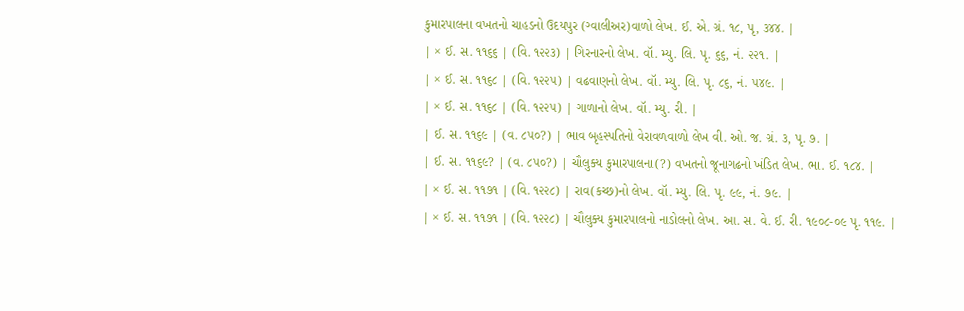કુમારપાલના વખતનો ચાહડનો ઉદયપુર (ગ્વાલીઅર)વાળો લેખ. ઈ. એ. ગ્રં. ૧૮, પૃ, ૩૪૪. |
| × ઈ. સ. ૧૧૬૬ | (વિ. ૧૨૨૩) | ગિરનારનો લેખ. વૉ. મ્યુ. લિ. પૃ. ૬૬, નં. ૨૨૧. |
| × ઈ. સ. ૧૧૬૮ | (વિ. ૧૨૨૫) | વઢવાણનો લેખ. વૉ. મ્યુ. લિ. પૃ. ૮૬, નં. ૫૪૯. |
| × ઈ. સ. ૧૧૬૮ | (વિ. ૧૨૨૫) | ગાળાનો લેખ. વૉ. મ્યુ. રી. |
| ઈ. સ. ૧૧૬૯ | (વ. ૮૫૦?) | ભાવ બૃહસ્પતિનો વેરાવળવાળો લેખ વી. ઓ. જ. ગ્રં. ૩, પૃ. ૭. |
| ઈ. સ. ૧૧૬૯? | (વ. ૮૫૦?) | ચૌલુક્ય કુમારપાલના(?) વખતનો જૂનાગઢનો ખંડિત લેખ. ભા. ઈ. ૧૮૪. |
| × ઈ. સ. ૧૧૭૧ | (વિ. ૧૨૨૮) | રાવ(કચ્છ)નો લેખ. વૉ. મ્યુ. લિ. પૃ. ૯૯, નં. ૭૯. |
| × ઈ. સ. ૧૧૭૧ | (વિ. ૧૨૨૮) | ચૌલુક્ય કુમારપાલનો નાડોલનો લેખ. આ. સ. વે. ઈ. રી. ૧૯૦૮-૦૯ પૃ. ૧૧૯. |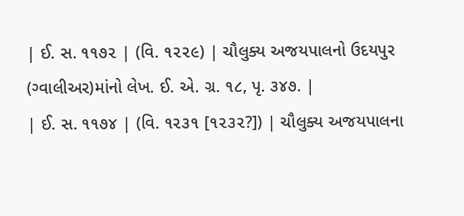| ઈ. સ. ૧૧૭૨ | (વિ. ૧૨૨૯) | ચૌલુક્ય અજયપાલનો ઉદયપુર (ગ્વાલીઅર)માંનો લેખ. ઈ. એ. ગ્ર. ૧૮, પૃ. ૩૪૭. |
| ઈ. સ. ૧૧૭૪ | (વિ. ૧૨૩૧ [૧૨૩૨?]) | ચૌલુક્ય અજયપાલના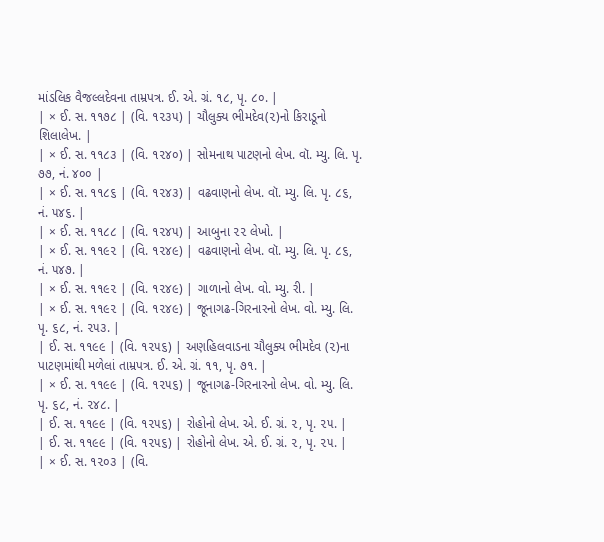માંડલિક વૈજલ્લદેવના તામ્રપત્ર. ઈ. એ. ગ્રં. ૧૮, પૃ. ૮૦. |
| × ઈ. સ. ૧૧૭૮ | (વિ. ૧૨૩૫) | ચૌલુક્ય ભીમદેવ(૨)નો કિરાડૂનો શિલાલેખ. |
| × ઈ. સ. ૧૧૮૩ | (વિ. ૧૨૪૦) | સોમનાથ પાટણનો લેખ. વૉ. મ્યુ. લિ. પૃ. ૭૭, નં. ૪૦૦ |
| × ઈ. સ. ૧૧૮૬ | (વિ. ૧૨૪૩) | વઢવાણનો લેખ. વૉ. મ્યુ. લિ. પૃ. ૮૬, નં. ૫૪૬. |
| × ઈ. સ. ૧૧૮૮ | (વિ. ૧૨૪૫) | આબુના ૨૨ લેખો. |
| × ઈ. સ. ૧૧૯૨ | (વિ. ૧૨૪૯) | વઢવાણનો લેખ. વૉ. મ્યુ. લિ. પૃ. ૮૬, નં. ૫૪૭. |
| × ઈ. સ. ૧૧૯૨ | (વિ. ૧૨૪૯) | ગાળાનો લેખ. વો. મ્યુ. રી. |
| × ઈ. સ. ૧૧૯૨ | (વિ. ૧૨૪૯) | જૂનાગઢ-ગિરનારનો લેખ. વો. મ્યુ. લિ. પૃ. ૬૮, નં. ૨૫૩. |
| ઈ. સ. ૧૧૯૯ | (વિ. ૧૨૫૬) | અણહિલવાડના ચૌલુક્ય ભીમદેવ (૨)ના પાટણમાંથી મળેલાં તામ્રપત્ર. ઈ. એ. ગ્રં. ૧૧, પૃ. ૭૧. |
| × ઈ. સ. ૧૧૯૯ | (વિ. ૧૨૫૬) | જૂનાગઢ-ગિરનારનો લેખ. વો. મ્યુ. લિ. પૃ. ૬૮, નં. ૨૪૮. |
| ઈ. સ. ૧૧૯૯ | (વિ. ૧૨૫૬) | રોહોનો લેખ. એ. ઈ. ગ્રં. ૨, પૃ. ૨૫. |
| ઈ. સ. ૧૧૯૯ | (વિ. ૧૨૫૬) | રોહોનો લેખ. એ. ઈ. ગ્રં. ૨, પૃ. ૨૫. |
| × ઈ. સ. ૧૨૦૩ | (વિ.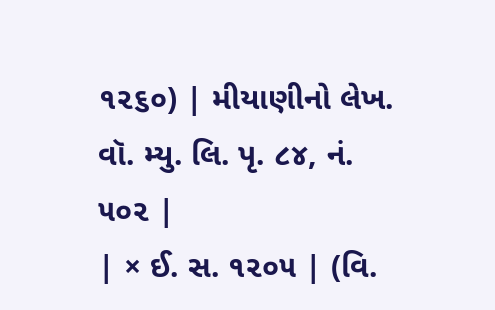૧૨૬૦) | મીયાણીનો લેખ. વૉ. મ્યુ. લિ. પૃ. ૮૪, નં. ૫૦૨ |
| × ઈ. સ. ૧૨૦૫ | (વિ.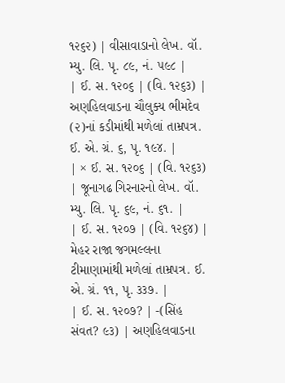૧૨૬૨) | વીસાવાડાનો લેખ. વૉ. મ્યુ. લિ. પૃ. ૮૯, નં. ૫૯૮ |
| ઈ. સ. ૧૨૦૬ | (વિ. ૧૨૬૩) | અણહિલવાડના ચૌલુક્ય ભીમદેવ (૨)નાં કડીમાંથી મળેલાં તામ્રપત્ર. ઈ. એ. ગ્રં. ૬, પૃ. ૧૯૪. |
| × ઈ. સ. ૧૨૦૬ | (વિ. ૧૨૬૩) | જૂનાગઢ ગિરનારનો લેખ. વૉ. મ્યુ. લિ. પૃ. ૬૯, નં. ૬૧. |
| ઈ. સ. ૧૨૦૭ | (વિ. ૧૨૬૪) | મેહર રાજા જગમલ્લના ટીમાણામાંથી મળેલાં તામ્રપત્ર. ઈ. એ. ગ્રં. ૧૧, પૃ. ૩૩૭. |
| ઈ. સ. ૧૨૦૭? | -(સિંહ સંવત? ૯૩) | અણહિલવાડના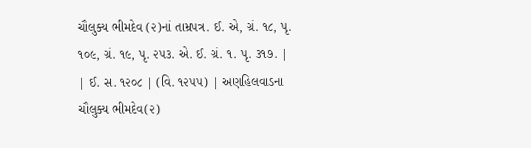ચૌલુક્ય ભીમદેવ (૨)નાં તામ્રપત્ર. ઈ. એ, ગ્રં. ૧૮, પૃ. ૧૦૯, ગ્રં. ૧૯, પૃ. ૨૫૩. એ. ઈ. ગ્રં. ૧. પૃ. ૩૧૭. |
| ઈ. સ. ૧૨૦૮ | (વિ. ૧૨૫૫) | અણહિલવાડના ચૌલુક્ય ભીમદેવ(૨)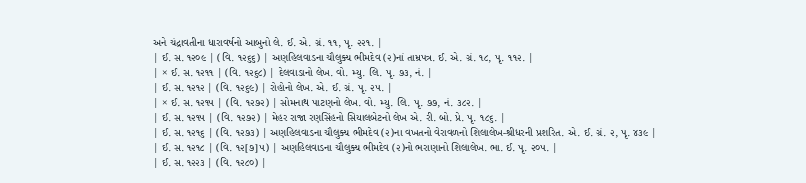અને ચંદ્રાવતીના ધારાવર્ષનો આબુનો લે. ઈ. એ. ગ્રં. ૧૧, પૃ. ૨૨૧. |
| ઈ. સ. ૧૨૦૯ | (વિ. ૧૨૬૬) | અણહિલવાડના ચૌલુક્ય ભીમદેવ (૨)નાં તામ્રપત્ર. ઈ. એ. ગ્રં. ૧૮, પૃ. ૧૧૨. |
| × ઈ. સ. ૧૨૧૧ | (વિ. ૧૨૬૮) | દેલવાડાનો લેખ. વો. મ્યુ. લિ. પૃ. ૭૩, નં. |
| ઈ. સ. ૧૨૧૨ | (વિ. ૧૨૬૯) | રોહોનો લેખ. એ. ઈ. ગ્રં. પૃ. ૨૫. |
| × ઈ. સ. ૧૨૧૫ | (વિ. ૧૨૭૨) | સોમનાથ પાટણનો લેખ. વો. મ્યુ. લિ. પૃ. ૭૭, નં. ૩૮૨. |
| ઈ. સ. ૧૨૧૫ | (વિ. ૧૨૭૨) | મેહર રાજા રણસિંહનો સિયાલબેટનો લેખ એ. રી. બો. પ્રે. પૃ. ૧૮૬. |
| ઈ. સ. ૧૨૧૬ | (વિ. ૧૨૭૩) | અણહિલવાડના ચૌલુક્ય ભીમદેવ (૨)ના વખતનો વેરાવળનો શિલાલેખ-શ્રીધરની પ્રશરિત. એ. ઈ. ગ્રં. ૨, પૃ. ૪૩૯ |
| ઈ. સ. ૧૨૧૮ | (વિ. ૧૨[૭]૫) | અણહિલવાડના ચૌલુક્ય ભીમદેવ (૨)નો ભરાણાનો શિલાલેખ. ભા. ઈ. પૃ. ૨૦૫. |
| ઈ. સ. ૧૨૨૩ | (વિ. ૧૨૮૦) |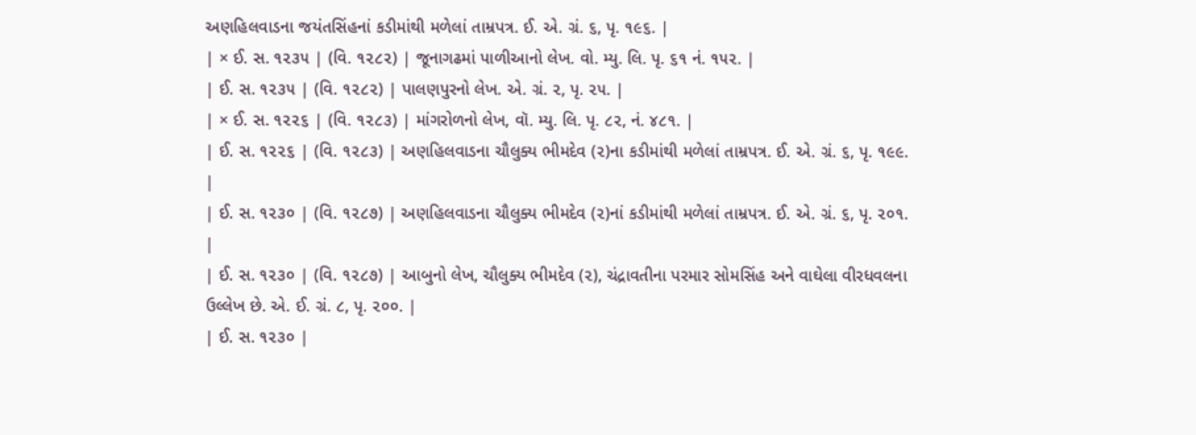અણહિલવાડના જયંતસિંહનાં કડીમાંથી મળેલાં તામ્રપત્ર. ઈ. એ. ગ્રં. ૬, પૃ. ૧૯૬. |
| × ઈ. સ. ૧૨૩૫ | (વિ. ૧૨૮૨) | જૂનાગઢમાં પાળીઆનો લેખ. વો. મ્યુ. લિ. પૃ. ૬૧ નં. ૧૫૨. |
| ઈ. સ. ૧૨૩૫ | (વિ. ૧૨૮૨) | પાલણપુરનો લેખ. એ. ગ્રં. ૨, પૃ. ૨૫. |
| × ઈ. સ. ૧૨૨૬ | (વિ. ૧૨૮૩) | માંગરોળનો લેખ, વૉ. મ્યુ. લિ. પૃ. ૮૨, નં. ૪૮૧. |
| ઈ. સ. ૧૨૨૬ | (વિ. ૧૨૮૩) | અણહિલવાડના ચૌલુક્ય ભીમદેવ (૨)ના કડીમાંથી મળેલાં તામ્રપત્ર. ઈ. એ. ગ્રં. ૬, પૃ. ૧૯૯. |
| ઈ. સ. ૧૨૩૦ | (વિ. ૧૨૮૭) | અણહિલવાડના ચૌલુક્ય ભીમદેવ (૨)નાં કડીમાંથી મળેલાં તામ્રપત્ર. ઈ. એ. ગ્રં. ૬, પૃ. ૨૦૧. |
| ઈ. સ. ૧૨૩૦ | (વિ. ૧૨૮૭) | આબુનો લેખ, ચૌલુક્ય ભીમદેવ (૨), ચંદ્રાવતીના પરમાર સોમસિંહ અને વાઘેલા વીરધવલના ઉલ્લેખ છે. એ. ઈ. ગ્રં. ૮, પૃ. ૨૦૦. |
| ઈ. સ. ૧૨૩૦ |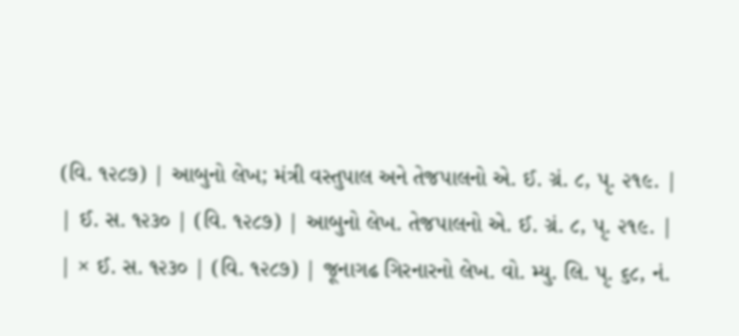(વિ. ૧૨૮૭) | આબુનો લેખ; મંત્રી વસ્તુપાલ અને તેજપાલનો એ. ઈ. ગ્રં. ૮, પૃ. ૨૧૯. |
| ઈ. સ. ૧૨૩૦ | (વિ. ૧૨૮૭) | આબુનો લેખ. તેજપાલનો એ. ઈ. ગ્રં. ૮, પૃ. ૨૧૯. |
| × ઈ. સ. ૧૨૩૦ | (વિ. ૧૨૮૭) | જૂનાગઢ ગિરનારનો લેખ. વો. મ્યુ. લિ. પૃ. ૬૮, નં.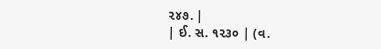૨૪૭. |
| ઈ. સ. ૧૨૩૦ | (વ.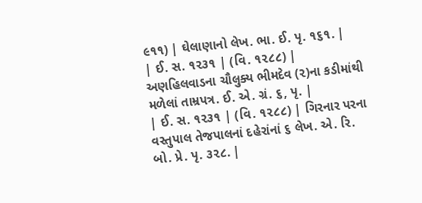૯૧૧) | ઘેલાણાનો લેખ. ભા. ઈ. પૃ. ૧૬૧. |
| ઈ. સ. ૧૨૩૧ | (વિ. ૧૨૮૮) | અણહિલવાડના ચૌલુક્ય ભીમદેવ (૨)ના કડીમાંથી મળેલાં તામ્રપત્ર. ઈ. એ. ગ્રં. ૬, પૃ. |
| ઈ. સ. ૧૨૩૧ | (વિ. ૧૨૮૮) | ગિરનાર પરના વસ્તુપાલ તેજપાલનાં દહેરાંનાં ૬ લેખ. એ. રિ. બો. પ્રે. પૃ. ૩૨૮. |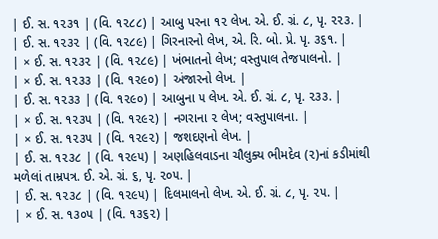| ઈ. સ. ૧૨૩૧ | (વિ. ૧૨૮૮) | આબુ પરના ૧૨ લેખ. એ. ઈ. ગ્રં. ૮, પૃ. ૨૨૩. |
| ઈ. સ. ૧૨૩૨ | (વિ. ૧૨૮૯) | ગિરનારનો લેખ, એ. રિ. બો. પ્રે. પૃ. ૩૬૧. |
| × ઈ. સ. ૧૨૩૨ | (વિ. ૧૨૮૯) | ખંભાતનો લેખ; વસ્તુપાલ તેજપાલનો. |
| × ઈ. સ. ૧૨૩૩ | (વિ. ૧૨૯૦) | અંજારનો લેખ. |
| ઈ. સ. ૧૨૩૩ | (વિ. ૧૨૯૦) | આબુના ૫ લેખ. એ. ઈ. ગ્રં. ૮, પૃ. ૨૩૩. |
| × ઈ. સ. ૧૨૩૫ | (વિ. ૧૨૯૨) | નગરાના ૨ લેખ; વસ્તુપાલના. |
| × ઈ. સ. ૧૨૩૫ | (વિ. ૧૨૯૨) | જશદણનો લેખ. |
| ઈ. સ. ૧૨૩૮ | (વિ. ૧૨૯૫) | અણહિલવાડના ચૌલુક્ય ભીમદેવ (૨)નાં કડીમાંથી મળેલાં તામ્રપત્ર. ઈ. એ. ગ્રં. ૬, પૃ. ૨૦૫. |
| ઈ. સ. ૧૨૩૮ | (વિ. ૧૨૯૫) | દિલમાલનો લેખ. એ. ઈ. ગ્રં. ૮, પૃ. ૨૫. |
| × ઈ. સ. ૧૩૦૫ | (વિ. ૧૩૬૨) |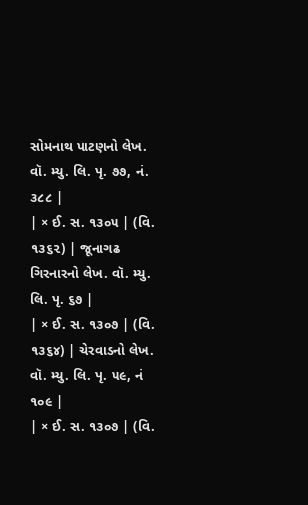સોમનાથ પાટણનો લેખ. વૉ. મ્યુ. લિ. પૃ. ૭૭, નં. ૩૮૮ |
| × ઈ. સ. ૧૩૦૫ | (વિ. ૧૩૬૨) | જૂનાગઢ ગિરનારનો લેખ. વૉ. મ્યુ. લિ. પૃ. ૬૭ |
| × ઈ. સ. ૧૩૦૭ | (વિ. ૧૩૬૪) | ચેરવાડનો લેખ. વૉ. મ્યુ. લિ. પૃ. ૫૯, નં ૧૦૯ |
| × ઈ. સ. ૧૩૦૭ | (વિ.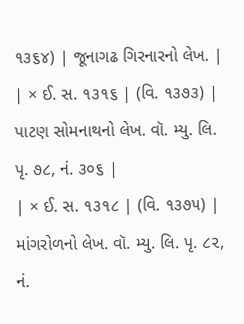૧૩૬૪) | જૂનાગઢ ગિરનારનો લેખ. |
| × ઈ. સ. ૧૩૧૬ | (વિ. ૧૩૭૩) | પાટણ સોમનાથનો લેખ. વૉ. મ્યુ. લિ. પૃ. ૭૮, નં. ૩૦૬ |
| × ઈ. સ. ૧૩૧૮ | (વિ. ૧૩૭૫) | માંગરોળનો લેખ. વૉ. મ્યુ. લિ. પૃ. ૮૨, નં.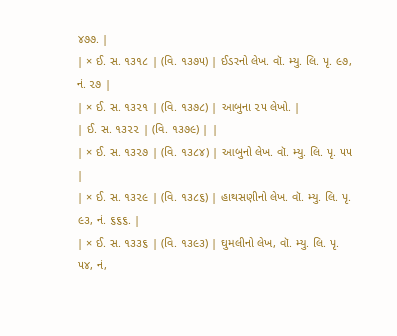૪૭૭. |
| × ઈ. સ. ૧૩૧૮ | (વિ. ૧૩૭૫) | ઈડરનો લેખ. વૉ. મ્યુ. લિ. પૃ. ૯૭, નં. ૨૭ |
| × ઈ. સ. ૧૩૨૧ | (વિ. ૧૩૭૮) | આબુના ૨૫ લેખો. |
| ઈ. સ. ૧૩૨૨ | (વિ. ૧૩૭૯) | |
| × ઈ. સ. ૧૩૨૭ | (વિ. ૧૩૮૪) | આબુનો લેખ. વૉ. મ્યુ. લિ. પૃ. ૫૫ |
| × ઈ. સ. ૧૩૨૯ | (વિ. ૧૩૮૬) | હાથસણીનો લેખ. વૉ. મ્યુ. લિ. પૃ. ૯૩, નં. ૬૬૬. |
| × ઈ. સ. ૧૩૩૬ | (વિ. ૧૩૯૩) | ઘુમલીનો લેખ, વૉ. મ્યુ. લિ. પૃ. ૫૪, નં,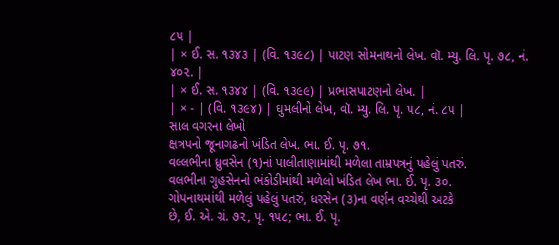૮૫ |
| × ઈ. સ. ૧૩૪૩ | (વિ. ૧૩૯૮) | પાટણ સોમનાથનો લેખ. વૉ. મ્યુ. લિ. પૃ. ૭૮, નં. ૪૦૨. |
| × ઈ. સ. ૧૩૪૪ | (વિ. ૧૩૯૯) | પ્રભાસપાટણનો લેખ. |
| × - | (વિ. ૧૩૯૪) | ઘુમલીનો લેખ, વૉ. મ્યુ. લિ. પૃ. ૫૮, નં. ૮૫ |
સાલ વગરના લેખો
ક્ષત્રપનો જૂનાગઢનો ખંડિત લેખ. ભા. ઈ. પૃ. ૭૧.
વલ્લભીના ધ્રુવસેન (૧)નાં પાલીતાણામાંથી મળેલા તામ્રપત્રનું પહેલું પતરું.
વલભીના ગુહસેનનો ભંકોડીમાંથી મળેલો ખંડિત લેખ ભા. ઈ. પૃ. ૩૦.
ગોપનાથમાંથી મળેલું પહેલું પતરું, ધરસેન (૩)ના વર્ણન વચ્ચેથી અટકે
છે, ઈ. એ. ગ્રં. ૭૨, પૃ. ૧૫૮; ભા. ઈ. પૃ.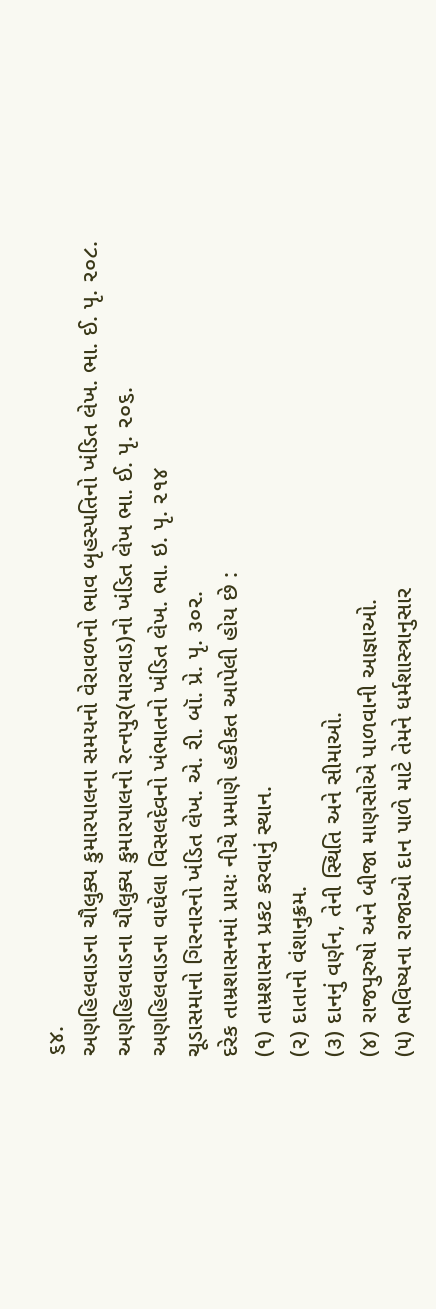૬૪.
અણહિલવાડના ચૌલુક્ય કુમારપાલના સમયનો વેરાવળનો ભાવ બૃહસ્પતિનો ખંડિત લેખ. ભા. ઈ. પૃ. ૨૦૮.
અણહિલવાડના ચૌલુક્ય કુમારપાલનો રત્નપુર(મારવાડ)નો ખંડિત લેખ ભા. ઈ. પૃ. ૨૦૬.
અણહિલવાડના વાઘેલા વિસલદેવનો ખંભાતનો ખંડિત લેખ. ભા. ઇ. પૃ. ૨૧૪
ચૂડાસમાનો ગિરનારનો ખંડિત લેખ. એ. રી. બૉ. પ્રે. પૃ. ૩૦૨.
દરેક તામ્રશાસનમાં પ્રાયઃ નીચે પ્રમાણે હકીકત આપેલી હોય છે :
(૧) તામ્રશાસન પ્રકટ કરવાનું સ્થાન.
(૨) દાતાનો વંશાનુક્રમ.
(૩) દાનનું વર્ણન, તેની સ્થિતિ અને સીમાઓ.
(૪) રાજપુરુષો અને બીજા માણસોએ પાળવાની આજ્ઞાઓ.
(૫) ભવિષ્યના રાજાઓ દાન પાળે માટે તેમને ધર્મશાસ્ત્રાનુસાર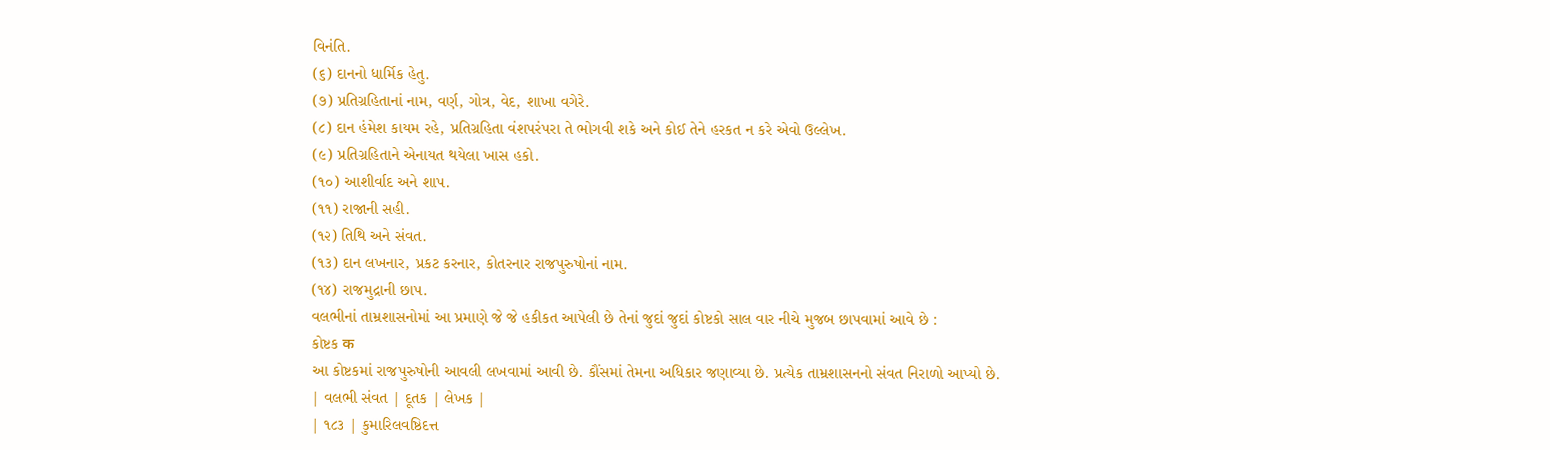વિનંતિ.
(૬) દાનનો ધાર્મિક હેતુ.
(૭) પ્રતિગ્રહિતાનાં નામ, વર્ણ, ગોત્ર, વેદ, શાખા વગેરે.
(૮) દાન હંમેશ કાયમ રહે, પ્રતિગ્રહિતા વંશપરંપરા તે ભોગવી શકે અને કોઈ તેને હરકત ન કરે એવો ઉલ્લેખ.
(૯) પ્રતિગ્રહિતાને એનાયત થયેલા ખાસ હકો.
(૧૦) આશીર્વાદ અને શાપ.
(૧૧) રાજાની સહી.
(૧૨) તિથિ અને સંવત.
(૧૩) દાન લખનાર, પ્રકટ કરનાર, કોતરનાર રાજપુરુષોનાં નામ.
(૧૪) રાજમુદ્રાની છાપ.
વલભીનાં તામ્રશાસનોમાં આ પ્રમાણે જે જે હકીકત આપેલી છે તેનાં જુદાં જુદાં કોષ્ટકો સાલ વાર નીચે મુજબ છાપવામાં આવે છે :
કોષ્ટક क
આ કોષ્ટકમાં રાજપુરુષોની આવલી લખવામાં આવી છે. કૌંસમાં તેમના અધિકાર જણાવ્યા છે. પ્રત્યેક તામ્રશાસનનો સંવત નિરાળો આપ્યો છે.
| વલભી સંવત | દૂતક | લેખક |
| ૧૮૩ | કુમારિલવષ્ઠિદત્ત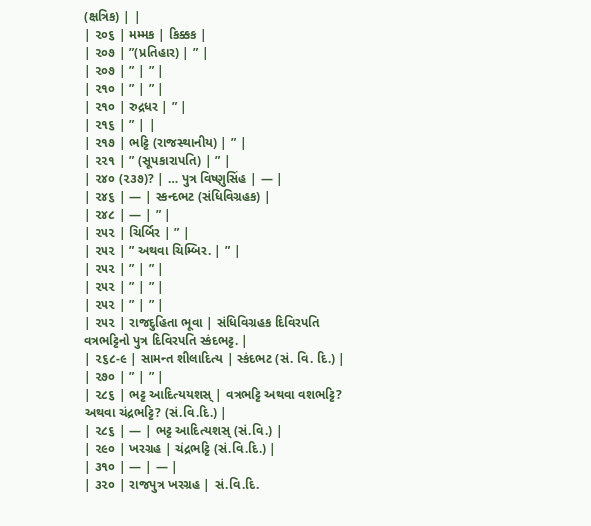(ક્ષત્રિક) | |
| ૨૦૬ | મમ્મક | કિક્કક |
| ૨૦૭ | ”(પ્રતિહાર) | ” |
| ૨૦૭ | ” | ” |
| ૨૧૦ | ” | ” |
| ૨૧૦ | રુદ્રધર | ” |
| ૨૧૬ | ” | |
| ૨૧૭ | ભટ્ટિ (રાજસ્થાનીય) | ” |
| ૨૨૧ | ” (સૂપકારાપતિ) | ” |
| ૨૪૦ (૨૩૭)? | … પુત્ર વિષ્ણુસિંહ | — |
| ૨૪૬ | — | સ્કન્દભટ (સંધિવિગ્રહક) |
| ૨૪૮ | — | ” |
| ૨૫૨ | ચિર્બિર | ” |
| ૨૫૨ | ” અથવા ચિમ્બિર. | ” |
| ૨૫૨ | ” | ” |
| ૨૫૨ | ” | ” |
| ૨૫૨ | ” | ” |
| ૨૫૨ | રાજદુહિતા ભૂવા | સંધિવિગ્રહક દિવિરપતિ વત્રભટ્ટિનો પુત્ર દિવિરપતિ સ્કંદભટ્ટ. |
| ૨૬૮-૯ | સામન્ત શીલાદિત્ય | સ્કંદભટ (સં. વિ. દિ.) |
| ૨૭૦ | ” | ” |
| ૨૮૬ | ભટ્ટ આદિત્યયશસ્ | વત્રભટ્ટિ અથવા વશભટ્ટિ? અથવા ચંદ્રભટ્ટિ? (સં.વિ.દિ.) |
| ૨૮૬ | — | ભટ્ટ આદિત્યશસ્ (સં.વિ.) |
| ૨૯૦ | ખરગ્રહ | ચંદ્રભટ્ટિ (સં.વિ.દિ.) |
| ૩૧૦ | — | — |
| ૩૨૦ | રાજપુત્ર ખરગ્રહ | સં.વિ.દિ.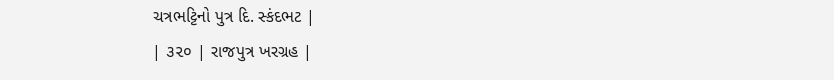ચત્રભટ્ટિનો પુત્ર દિ. સ્કંદભટ |
| ૩૨૦ | રાજપુત્ર ખરગ્રહ |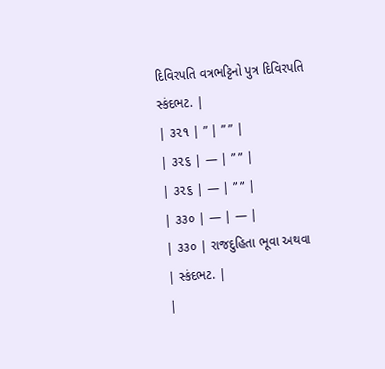દિવિરપતિ વત્રભટ્ટિનો પુત્ર દિવિરપતિ સ્કંદભટ. |
| ૩૨૧ | ” | ” ” |
| ૩૨૬ | — | ” ” |
| ૩૨૬ | — | ” ” |
| ૩૩૦ | — | — |
| ૩૩૦ | રાજદુહિતા ભૂવા અથવા | સ્કંદભટ. |
|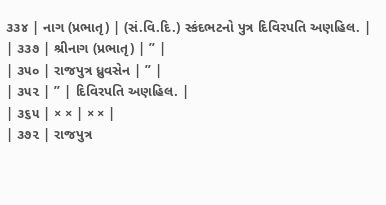૩૩૪ | નાગ (પ્રભાતૃ) | (સં.વિ.દિ.) સ્કંદભટનો પુત્ર દિવિરપતિ અણહિલ. |
| ૩૩૭ | શ્રીનાગ (પ્રભાતૃ) | ” |
| ૩૫૦ | રાજપુત્ર ધ્રુવસેન | ” |
| ૩૫૨ | ” | દિવિરપતિ અણહિલ. |
| ૩૬૫ | × × | × × |
| ૩૭૨ | રાજપુત્ર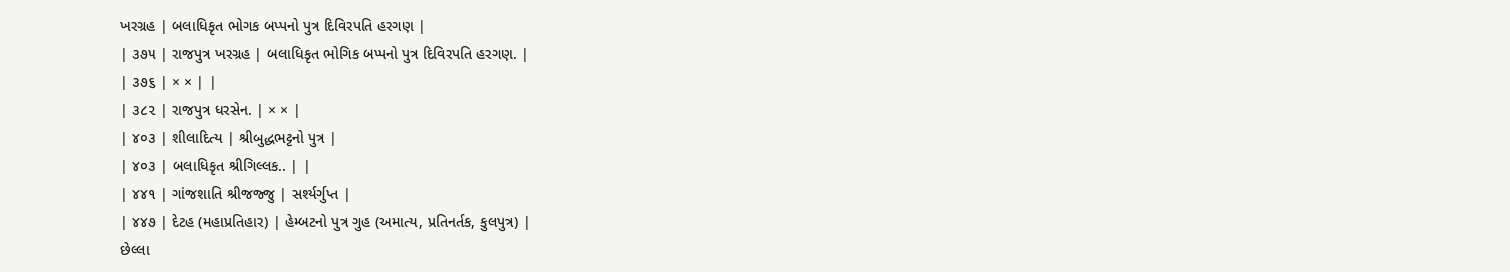ખરગ્રહ | બલાધિકૃત ભોગક બપ્પનો પુત્ર દિવિરપતિ હરગણ |
| ૩૭૫ | રાજપુત્ર ખરગ્રહ | બલાધિકૃત ભોગિક બપ્પનો પુત્ર દિવિરપતિ હરગણ. |
| ૩૭૬ | × × | |
| ૩૮૨ | રાજપુત્ર ધરસેન. | × × |
| ૪૦૩ | શીલાદિત્ય | શ્રીબુદ્ધભટ્ટનો પુત્ર |
| ૪૦૩ | બલાધિકૃત શ્રીગિલ્લક.. | |
| ૪૪૧ | ગાંજશાતિ શ્રીજજ્જુ | સર્શ્યર્ગુપ્ત |
| ૪૪૭ | દેટહ (મહાપ્રતિહાર) | હેમ્બટનો પુત્ર ગુહ (અમાત્ય, પ્રતિનર્તક, કુલપુત્ર) |
છેલ્લા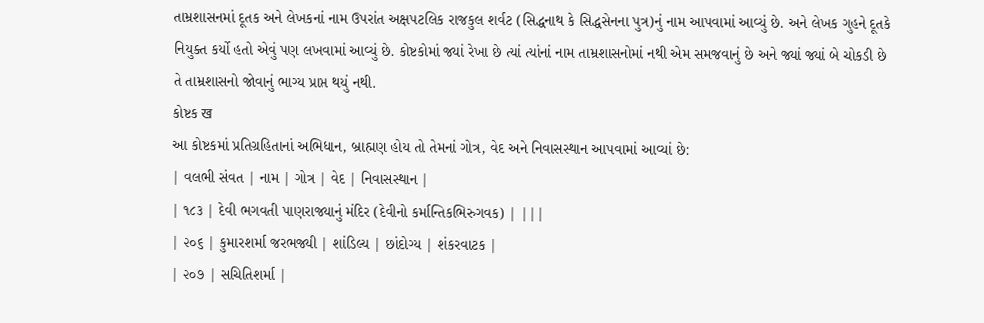તામ્રશાસનમાં દૂતક અને લેખકનાં નામ ઉપરાંત અક્ષપટલિક રાજકુલ શર્વટ (સિદ્ધનાથ કે સિદ્ધસેનના પુત્ર)નું નામ આપવામાં આવ્યું છે. અને લેખક ગુહને દૂતકે નિયુક્ત કર્યો હતો એવું પણ લખવામાં આવ્યું છે. કોષ્ટકોમાં જ્યાં રેખા છે ત્યાં ત્યાંનાં નામ તામ્રશાસનોમાં નથી એમ સમજવાનું છે અને જ્યાં જ્યાં બે ચોકડી છે તે તામ્રશાસનો જોવાનું ભાગ્ય પ્રાપ્ત થયું નથી.
કોષ્ટક ख
આ કોષ્ટકમાં પ્રતિગ્રહિતાનાં અભિધાન, બ્રાહ્મણ હોય તો તેમનાં ગોત્ર, વેદ અને નિવાસસ્થાન આપવામાં આવ્યાં છે:
| વલભી સંવત | નામ | ગોત્ર | વેદ | નિવાસસ્થાન |
| ૧૮૩ | દેવી ભગવતી પાણરાજ્યાનું મંદિર (દેવીનો કર્માન્તિકભિરુગવક) | |||
| ૨૦૬ | કુમારશર્મા જરભજ્યી | શાંડિલ્ય | છાંદોગ્ય | શંકરવાટક |
| ૨૦૭ | સચિતિશર્મા |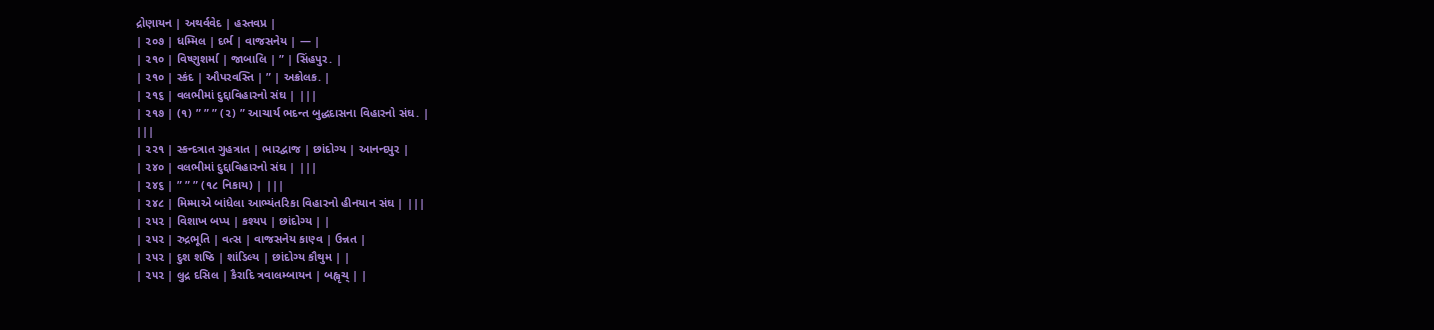દ્રોણાયન | અથર્વવેદ | હસ્તવપ્ર |
| ૨૦૭ | ધમ્મિલ | દર્ભ | વાજસનેય | — |
| ૨૧૦ | વિષ્ણુશર્મા | જાબાલિ | ” | સિંહપુર. |
| ૨૧૦ | સ્કંદ | ઔપરવસ્તિ | ” | અક્રોલક. |
| ૨૧૬ | વલભીમાં દુદ્દાવિહારનો સંઘ | |||
| ૨૧૭ | (૧) ” ” ” (૨) ” આચાર્ય ભદન્ત બુદ્ધદાસના વિહારનો સંઘ. |
|||
| ૨૨૧ | સ્કન્દત્રાત ગુહત્રાત | ભારદ્વાજ | છાંદોગ્ય | આનન્દપુર |
| ૨૪૦ | વલભીમાં દુદ્દાવિહારનો સંઘ | |||
| ૨૪૬ | ” ” ” (૧૮ નિકાય) | |||
| ૨૪૮ | મિમ્માએ બાંધેલા આભ્યંતરિકા વિહારનો હીનયાન સંઘ | |||
| ૨૫૨ | વિશાખ બપ્પ | કશ્યપ | છાંદોગ્ય | |
| ૨૫૨ | રુદ્રભૂતિ | વત્સ | વાજસનેય કાણ્વ | ઉન્નત |
| ૨૫૨ | દુશ શષ્ઠિ | શાંડિલ્ય | છાંદોગ્ય કૌથુમ | |
| ૨૫૨ | લુદ્ર દસિલ | કૈરાદિ ત્રવાલમ્બાયન | બહ્વૃચ્ | |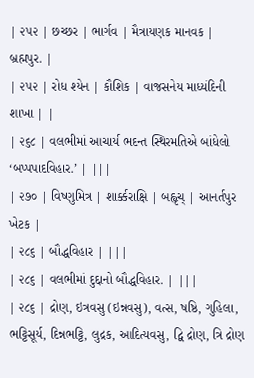| ૨૫૨ | છચ્છર | ભાર્ગવ | મૈત્રાયણક માનવક | બ્રહ્મપુર. |
| ૨૫૨ | રોધ શ્યેન | કૌશિક | વાજસનેય માધ્યંદિની શાખા | |
| ૨૬૮ | વલભીમાં આચાર્ય ભદન્ત સ્થિરમતિએ બાંધેલો ‘બપ્પપાદવિહાર.’ | |||
| ૨૭૦ | વિષ્ણુમિત્ર | શાર્ક્કરાક્ષિ | બહ્વૃચ્ | આનર્તપુર ખેટક |
| ૨૮૬ | બૌદ્ધવિહાર | |||
| ૨૮૬ | વલભીમાં દુદ્દાનો બૌદ્ધવિહાર. | |||
| ૨૮૬ | દ્રોણ, ઇત્રવસુ (ઇન્નવસુ), વત્સ, ષષ્ઠિ, ગુહિલા, ભટ્ટિસૂર્ય, દિન્નભટ્ટિ, લુદ્રક, આદિત્યવસુ, દ્વિ દ્રોણ, ત્રિ દ્રોણ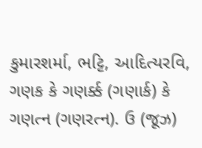કુમારશર્મા, ભટ્ટિ, આદિત્યરવિ, ગણક કે ગણર્ક્ક (ગણાર્ક) કે ગણત્ન (ગણરત્ન). ઉ (જૂઝ)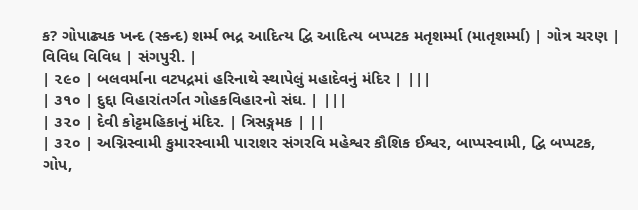ક? ગોપાઢ્યક ખન્દ (સ્કન્દ) શર્મ્મ ભદ્ર આદિત્ય દ્વિ આદિત્ય બપ્પટક મતૃશર્મ્મા (માતૃશર્મ્મા) | ગોત્ર ચરણ | વિવિધ વિવિધ | સંગપુરી. |
| ૨૯૦ | બલવર્માના વટપદ્રમાં હરિનાથે સ્થાપેલું મહાદેવનું મંદિર | |||
| ૩૧૦ | દુદ્દા વિહારાંતર્ગત ગોહકવિહારનો સંઘ. | |||
| ૩૨૦ | દેવી કોટ્ટમહિકાનું મંદિર. | ત્રિસઙ્ગમક | ||
| ૩૨૦ | અગ્નિસ્વામી કુમારસ્વામી પારાશર સંગરવિ મહેશ્વર કૌશિક ઈશ્વર, બાપ્પસ્વામી, દ્વિ બપ્પટક, ગોપ,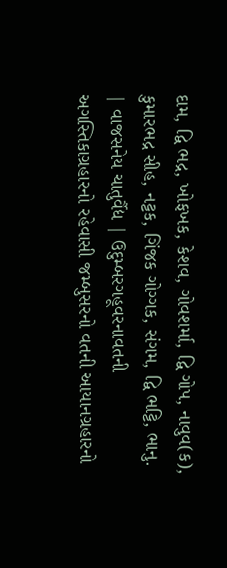દામ, દ્વિ ભદ્ર, ખોફખક, કેશવ, ગોવશર્મા, દ્વિ ગોપ, નાવુવ(ક), કુમારભદ્ર સીહ, નટ્ટક, ગિંજક ગોગ્ગક, સંગમ, દ્વિ ભટ્ટિ, ભાનુ. | વાજસનેય ચાતુર્વૈદ્ય | ઉદુમ્બરગહૂવરનાવતની અગસ્તિકાગ્રહારનો રહેવાસી જમ્બુસરનો વતની આયાનગ્રહારનો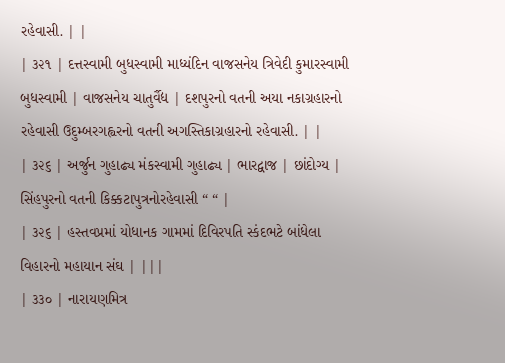રહેવાસી. | |
| ૩૨૧ | દત્તસ્વામી બુધસ્વામી માધ્યંદિન વાજસનેય ત્રિવેદી કુમારસ્વામી બુધસ્વામી | વાજસનેય ચાતુર્વૈદ્ય | દશપુરનો વતની અયા નકાગ્રહારનો રહેવાસી ઉદુમ્બરગહ્વરનો વતની અગસ્તિકાગ્રહારનો રહેવાસી. | |
| ૩૨૬ | અર્જુન ગુહાઢ્ય મંકસ્વામી ગુહાઢ્ય | ભારદ્વાજ | છાંદોગ્ય | સિંહપુરનો વતની કિક્કટાપુત્રનોરહેવાસી “ “ |
| ૩૨૬ | હસ્તવપ્રમાં યોધાનક ગામમાં દિવિરપતિ સ્કંદભટે બાંધેલા વિહારનો મહાયાન સંઘ | |||
| ૩૩૦ | નારાયણમિત્ર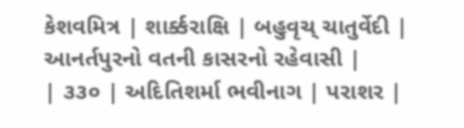કેશવમિત્ર | શાર્ક્કરાક્ષિ | બહુવૃચ્ ચાતુર્વેદી | આનર્તપુરનો વતની કાસરનો રહેવાસી |
| ૩૩૦ | અદિતિશર્મા ભવીનાગ | પરાશર |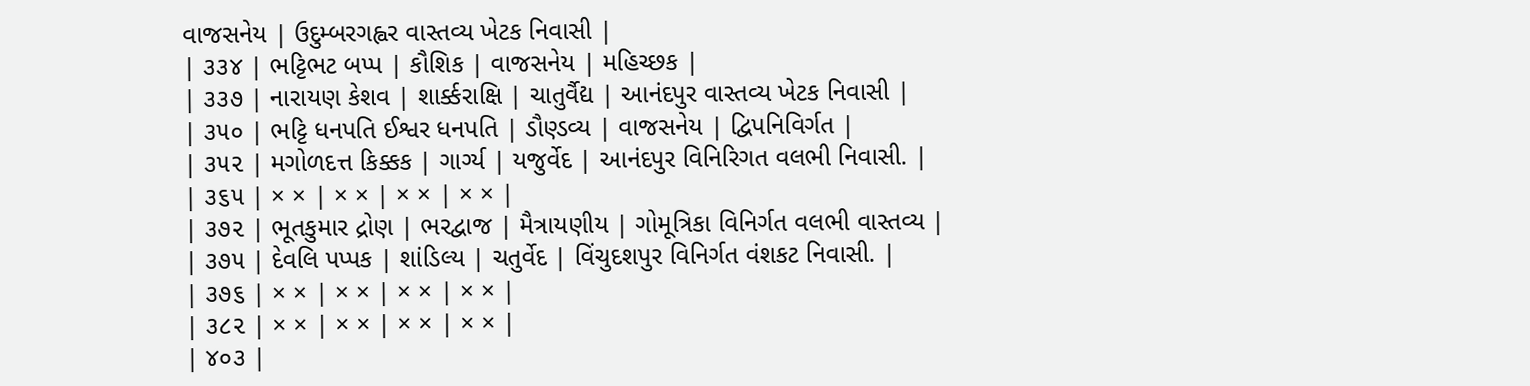વાજસનેય | ઉદુમ્બરગહ્વર વાસ્તવ્ય ખેટક નિવાસી |
| ૩૩૪ | ભટ્ટિભટ બપ્પ | કૌશિક | વાજસનેય | મહિચ્છક |
| ૩૩૭ | નારાયણ કેશવ | શાર્ક્કરાક્ષિ | ચાતુર્વૈદ્ય | આનંદપુર વાસ્તવ્ય ખેટક નિવાસી |
| ૩૫૦ | ભટ્ટિ ધનપતિ ઈશ્વર ધનપતિ | ડૌણ્ડવ્ય | વાજસનેય | દ્વિપનિવિર્ગત |
| ૩૫૨ | મગોળદત્ત કિક્કક | ગાર્ગ્ય | યજુર્વેદ | આનંદપુર વિનિરિગત વલભી નિવાસી. |
| ૩૬૫ | × × | × × | × × | × × |
| ૩૭૨ | ભૂતકુમાર દ્રોણ | ભરદ્વાજ | મૈત્રાયણીય | ગોમૂત્રિકા વિનિર્ગત વલભી વાસ્તવ્ય |
| ૩૭૫ | દેવલિ પપ્પક | શાંડિલ્ય | ચતુર્વેદ | વિંચુદશપુર વિનિર્ગત વંશકટ નિવાસી. |
| ૩૭૬ | × × | × × | × × | × × |
| ૩૮૨ | × × | × × | × × | × × |
| ૪૦૩ |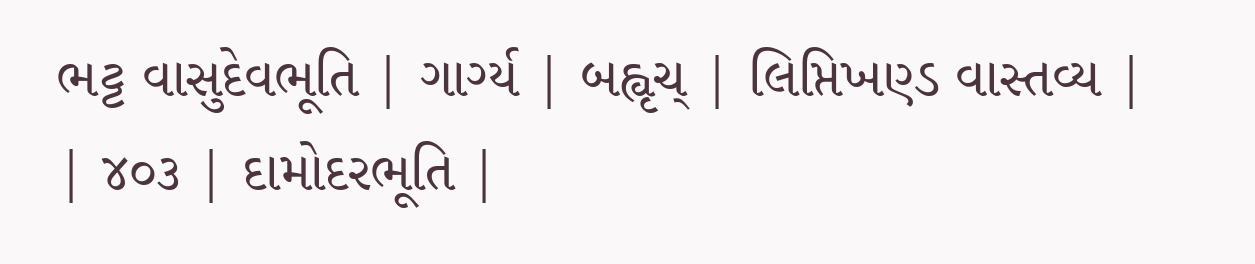ભટ્ટ વાસુદેવભૂતિ | ગાર્ગ્ય | બહ્વૃચ્ | લિપ્તિખણ્ડ વાસ્તવ્ય |
| ૪૦૩ | દામોદરભૂતિ |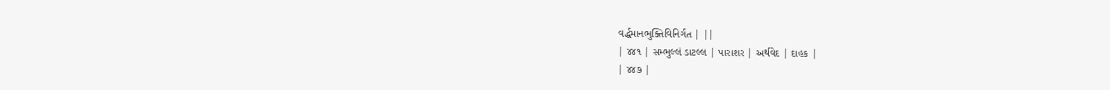વર્દ્ધમાનભુક્તિવિનિર્ગત | ||
| ૪૪૧ | સમ્ભુલ્લં ડાટલ્લ | પારાશર | અર્થવેદ | દાહક |
| ૪૪૭ |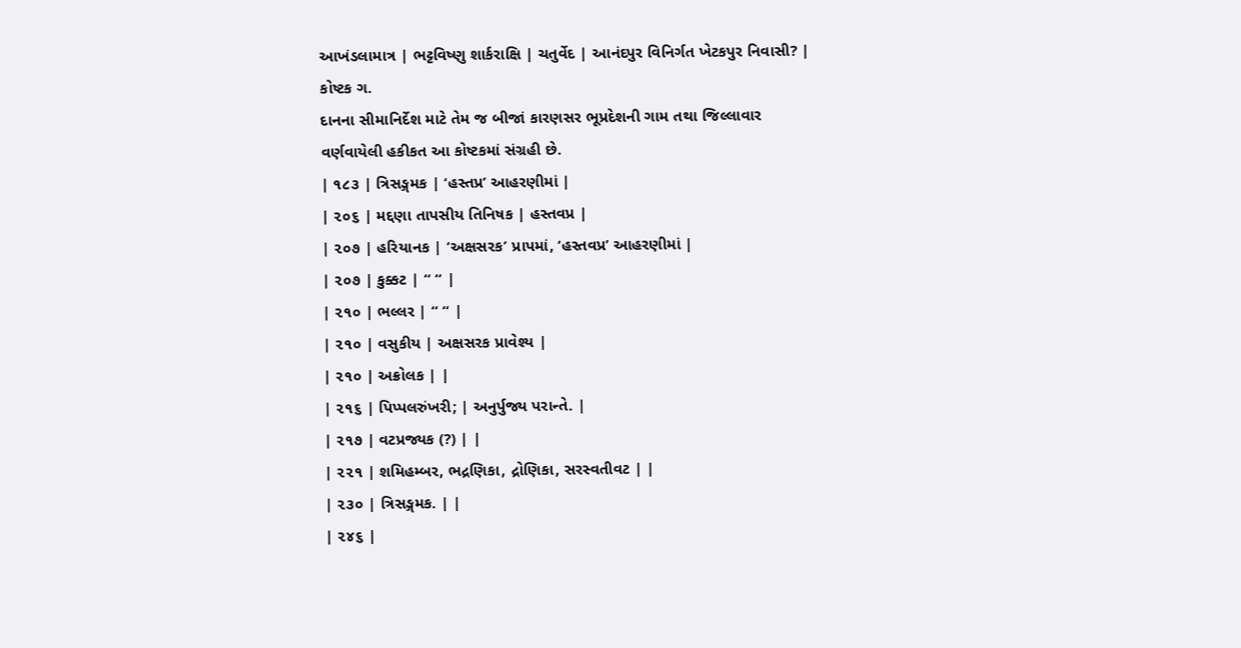આખંડલામાત્ર | ભટ્ટવિષ્ણુ શાર્કરાક્ષિ | ચતુર્વેદ | આનંદપુર વિનિર્ગત ખેટકપુર નિવાસી? |
કોષ્ટક ગ.
દાનના સીમાનિર્દેશ માટે તેમ જ બીજાં કારણસર ભૂપ્રદેશની ગામ તથા જિલ્લાવાર વર્ણવાયેલી હકીકત આ કોષ્ટકમાં સંગ્રહી છે.
| ૧૮૩ | ત્રિસઙ્ગમક | ‘હસ્તપ્ર’ આહરણીમાં |
| ૨૦૬ | મદ્દણા તાપસીય તિનિષક | હસ્તવપ્ર |
| ૨૦૭ | હરિયાનક | ‘અક્ષસરક’ પ્રાપમાં, ‘હસ્તવપ્ર’ આહરણીમાં |
| ૨૦૭ | કુક્કટ | “ “ |
| ૨૧૦ | ભલ્લર | “ “ |
| ૨૧૦ | વસુકીય | અક્ષસરક પ્રાવેશ્ય |
| ૨૧૦ | અક્રોલક | |
| ૨૧૬ | પિપ્પલરુંખરી; | અનુર્પુજ્ય પરાન્તે. |
| ૨૧૭ | વટપ્રજ્યક (?) | |
| ૨૨૧ | શમિહમ્બર, ભદ્રણિકા, દ્રોણિકા, સરસ્વતીવટ | |
| ૨૩૦ | ત્રિસઙ્ગમક. | |
| ૨૪૬ |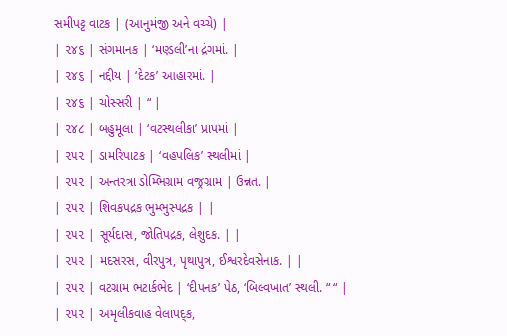સમીપટ્ટ વાટક | (આનુમંજી અને વચ્ચે) |
| ૨૪૬ | સંગમાનક | ‘મણ્ડલી’ના દ્રંગમાં. |
| ૨૪૬ | નદ્દીય | ‘દેટક’ આહારમાં. |
| ૨૪૬ | ચોસ્સરી | “ |
| ૨૪૮ | બહુમૂલા | ‘વટસ્થલીકા’ પ્રાપમાં |
| ૨૫૨ | ડામરિપાટક | ‘વહપલિક’ સ્થલીમાં |
| ૨૫૨ | અન્તરત્રા ડોમ્ભિગ્રામ વજ્રગ્રામ | ઉન્નત. |
| ૨૫૨ | શિવકપદ્રક ભુમ્ભુસ્પદ્રક | |
| ૨૫૨ | સૂર્યદાસ, જોતિપદ્રક, લેશુદક. | |
| ૨૫૨ | મદસરસ, વીરપુત્ર, પૃથાપુત્ર, ઈશ્વરદેવસેનાક. | |
| ૨૫૨ | વટગ્રામ ભટાર્કભેદ | ‘દીપનક’ પેઠ, ‘બિલ્વખાત’ સ્થલી. “ “ |
| ૨૫૨ | અમૃલીકવાહ વેલાપદ્ક,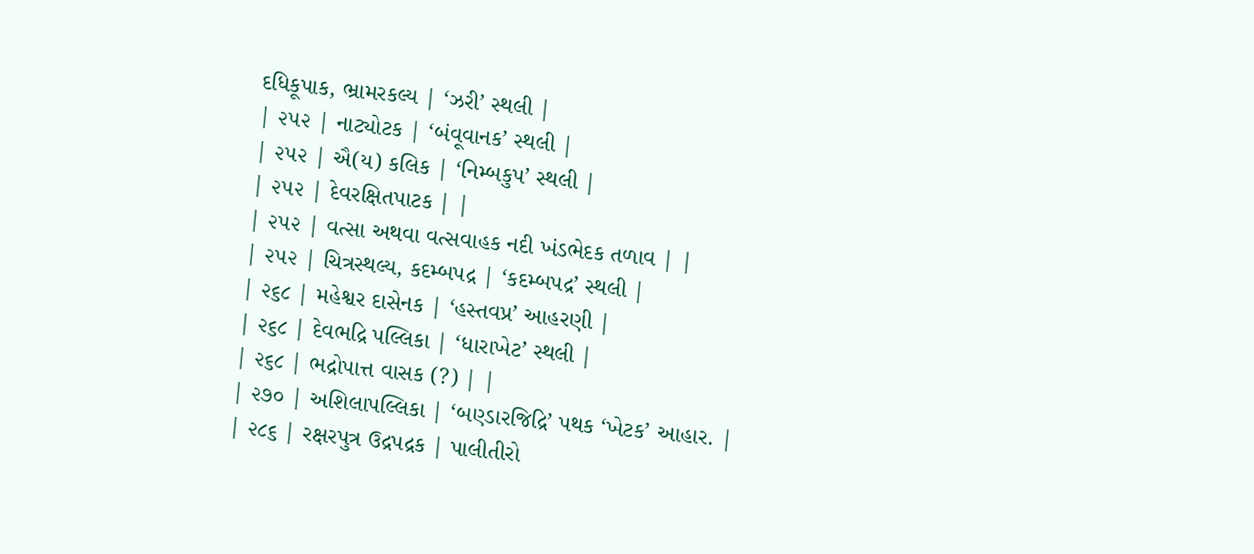દધિકૂપાક, ભ્રામરકલ્ય | ‘ઝરી’ સ્થલી |
| ૨૫૨ | નાટ્યોટક | ‘બંવૂવાનક’ સ્થલી |
| ૨૫૨ | ઐ(ય) કલિક | ‘નિમ્બકુપ’ સ્થલી |
| ૨૫૨ | દેવરક્ષિતપાટક | |
| ૨૫૨ | વત્સા અથવા વત્સવાહક નદી ખંડભેદક તળાવ | |
| ૨૫૨ | ચિત્રસ્થલ્ય, કદમ્બપદ્ર | ‘કદમ્બપદ્ર’ સ્થલી |
| ૨૬૮ | મહેશ્વર દાસેનક | ‘હસ્તવપ્ર’ આહરણી |
| ૨૬૮ | દેવભદ્રિ પલ્લિકા | ‘ધારાખેટ’ સ્થલી |
| ૨૬૮ | ભદ્રોપાત્ત વાસક (?) | |
| ૨૭૦ | અશિલાપલ્લિકા | ‘બણ્ડારજિદ્રિ’ પથક ‘ખેટક’ આહાર. |
| ૨૮૬ | રક્ષરપુત્ર ઉદ્રપદ્રક | પાલીતીરો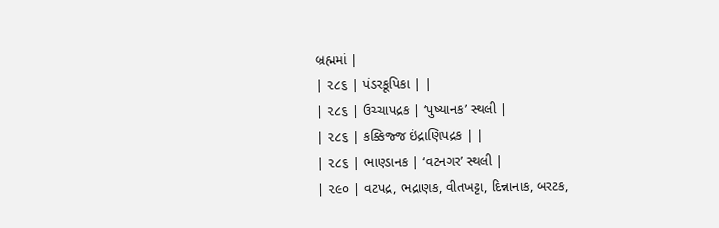બ્રહ્મમાં |
| ૨૮૬ | પંડરકૂપિકા | |
| ૨૮૬ | ઉચ્ચાપદ્રક | ‘પુષ્યાનક’ સ્થલી |
| ૨૮૬ | કક્કિજ્જ ઇંદ્રાણિપદ્રક | |
| ૨૮૬ | ભાણ્ડાનક | ‘વટનગર’ સ્થલી |
| ૨૯૦ | વટપદ્ર, ભદ્રાણક, વીતખટ્ટા, દિન્નાનાક, બરટક,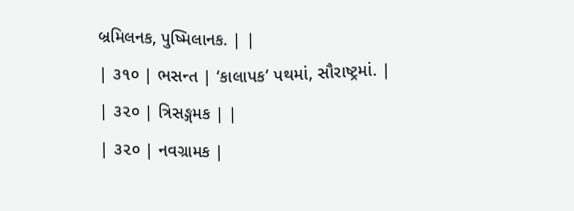બ્રમિલનક, પુષ્મિલાનક. | |
| ૩૧૦ | ભસન્ત | ‘કાલાપક’ પથમાં, સૌરાષ્ટ્રમાં. |
| ૩૨૦ | ત્રિસઙ્ગમક | |
| ૩૨૦ | નવગ્રામક |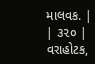માલવક. |
| ૩૨૦ | વરાહોટક,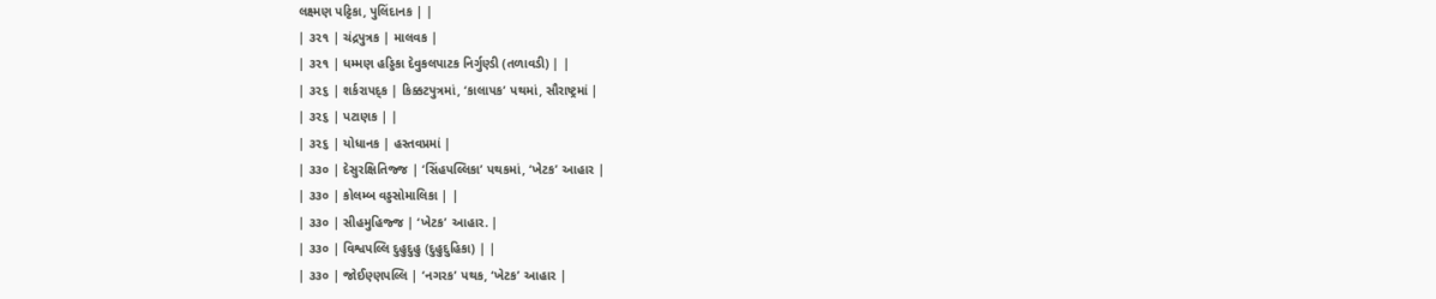લક્ષ્મણ પટ્ટિકા, પુલિંદાનક | |
| ૩૨૧ | ચંદ્રપુત્રક | માલવક |
| ૩૨૧ | ધમ્મણ હડ્ડિકા દેવુકલપાટક નિર્ગુણ્ડી (તળાવડી) | |
| ૩૨૬ | શર્કરાપદ્ક | કિક્કટપુત્રમાં, ‘કાલાપક’ પથમાં, સૌરાષ્ટ્રમાં |
| ૩૨૬ | પટાણક | |
| ૩૨૬ | યોધાનક | હસ્તવપ્રમાં |
| ૩૩૦ | દેસુરક્ષિતિજ્જ | ‘સિંહપલ્લિકા’ પથકમાં, ‘ખેટક’ આહાર |
| ૩૩૦ | કોલમ્બ વડ્ડસોમાલિકા | |
| ૩૩૦ | સીહમુહિજ્જ | ‘ખેટક’ આહાર. |
| ૩૩૦ | વિશ્વપલ્લિ દુહુદુહુ (દુહુદુહિકા) | |
| ૩૩૦ | જોઈણ્ણપલ્લિ | ‘નગરક’ પથક, ‘ખેટક’ આહાર |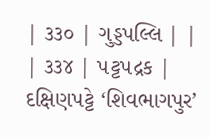| ૩૩૦ | ગુડ્ડપલ્લિ | |
| ૩૩૪ | પટ્ટપદ્રક | દક્ષિણપટ્ટે ‘શિવભાગપુર’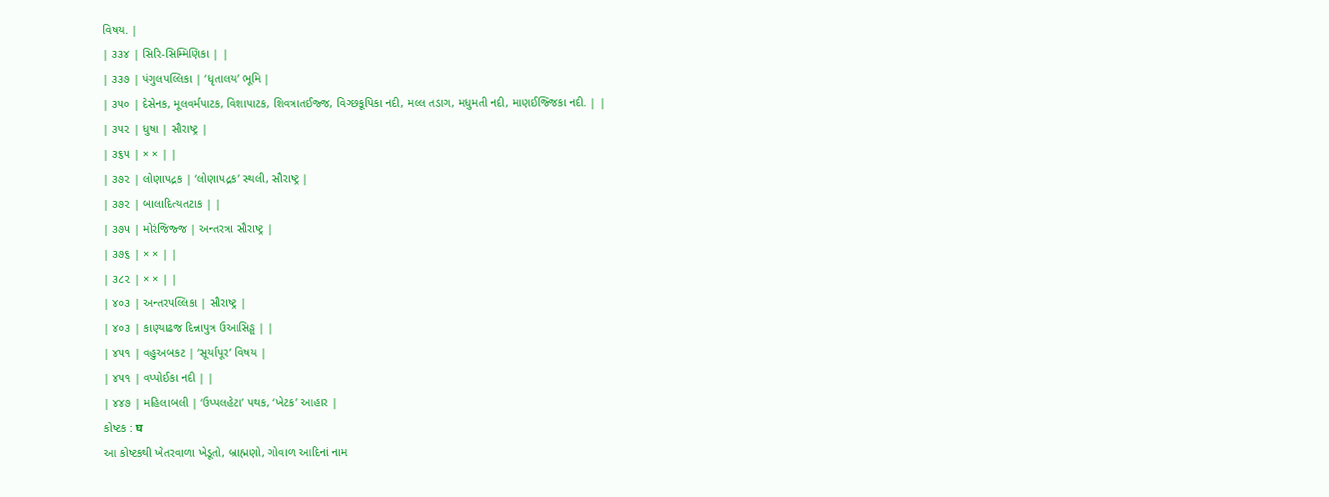વિષય. |
| ૩૩૪ | સિરિ-સિમ્મિણિકા | |
| ૩૩૭ | પંગુલપલ્લિકા | ‘ધૃતાલય’ ભૂમિ |
| ૩૫૦ | દેસેનક, મૂલવર્મપાટક, વિશાપાટક, શિવત્રાતઈજ્જ, વિગ્છકૂપિકા નદી, મલ્લ તડાગ, મધુમતી નદી, માણઈજ્જિકા નદી. | |
| ૩૫૨ | ધુષા | સૌરાષ્ટ્ર |
| ૩૬૫ | × × | |
| ૩૭૨ | લોણાપદ્રક | ‘લોણાપદ્રક’ સ્થલી, સૌરાષ્ટ્ર |
| ૩૭૨ | બાલાદિત્યતટાક | |
| ૩૭૫ | મોરંજિજ્જ | અન્તરત્રા સૌરાષ્ટ્ર |
| ૩૭૬ | × × | |
| ૩૮૨ | × × | |
| ૪૦૩ | અન્તરપલ્લિકા | સૌરાષ્ટ્ર |
| ૪૦૩ | કાણ્યાઢજ દિન્નાપુત્ર ઉઆસિઙ્ઘ | |
| ૪૫૧ | વહુઅબકટ | ‘સૂર્યાપૂર’ વિષય |
| ૪૫૧ | વપ્પોઈકા નદી | |
| ૪૪૭ | મહિલાબલી | ‘ઉપ્પલહેટા’ પથક, ‘ખેટક’ આહાર |
કોષ્ટક : घ
આ કોષ્ટકથી ખેતરવાળા ખેડૂતો, બ્રાહ્મણો, ગોવાળ આદિનાં નામ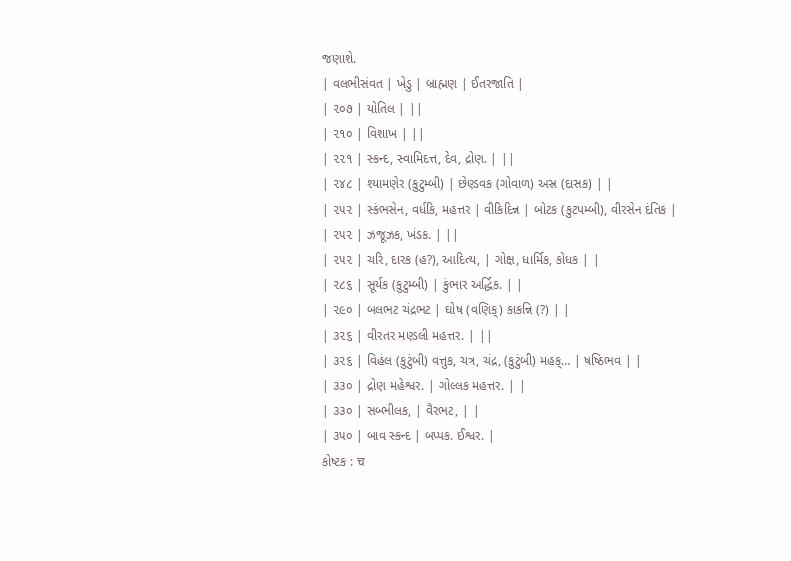જણાશે.
| વલભીસંવત | ખેડુ | બ્રાહ્મણ | ઈતરજાતિ |
| ૨૦૭ | યોતિલ | ||
| ૨૧૦ | વિશાખ | ||
| ૨૨૧ | સ્કન્દ, સ્વામિદત્ત, દેવ, દ્રોણ. | ||
| ૨૪૮ | શ્યામણેર (કુટુમ્બી) | છેણ્ડવક (ગોવાળ) અસ્ર (દાસક) | |
| ૨૫૨ | સ્કંભસેન, વર્ધકિ, મહત્તર | વીકિદિન્ન | બોટક (કુટપમ્બી), વીરસેન દંતિક |
| ૨૫૨ | ઝજૂઝક, ખંડક. | ||
| ૨૫૨ | ચરિ, દારક (હ?), આદિત્ય, | ગોક્ષ, ધાર્મિક, કોધક | |
| ૨૮૬ | સૂર્યક (કુટુમ્બી) | કુંભાર અર્દ્ધિક. | |
| ૨૯૦ | બલભટ ચંદ્રભટ | ઘોષ (વણિક્) કાકન્નિ (?) | |
| ૩૨૬ | વીરતર મણ્ડલી મહત્તર. | ||
| ૩૨૬ | વિહંલ (કુટુંબી) વત્તુક, ચત્ર, ચંદ્ર, (કુટુંબી) મહક્… | ષષ્ઠિભવ | |
| ૩૩૦ | દ્રોણ મહેશ્વર. | ગોલ્લક મહત્તર. | |
| ૩૩૦ | સબ્ભીલક, | વૈરભટ, | |
| ૩૫૦ | બાવ સ્કન્દ | બપ્પક. ઈશ્વર. |
કોષ્ટક : च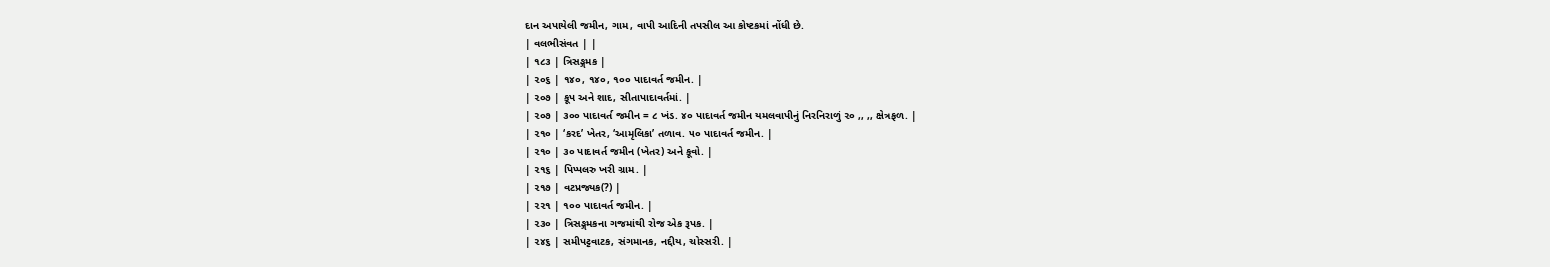દાન અપાયેલી જમીન, ગામ, વાપી આદિની તપસીલ આ કોષ્ટકમાં નોંધી છે.
| વલભીસંવત | |
| ૧૮૩ | ત્રિસઙ્ગમક |
| ૨૦૬ | ૧૪૦, ૧૪૦, ૧૦૦ પાદાવર્ત જમીન. |
| ૨૦૭ | કૂપ અને શાદ, સીતાપાદાવર્તમાં. |
| ૨૦૭ | ૩૦૦ પાદાવર્ત જમીન = ૮ ખંડ. ૪૦ પાદાવર્ત જમીન યમલવાપીનું નિરનિરાળું ૨૦ ,, ,, ક્ષેત્રફળ. |
| ૨૧૦ | ‘કરદ’ ખેતર, ‘આમૃલિકા’ તળાવ. ૫૦ પાદાવર્ત જમીન. |
| ૨૧૦ | ૩૦ પાદાવર્ત જમીન (ખેતર) અને કૂવો. |
| ૨૧૬ | પિપ્પલરુ ખરી ગ્રામ. |
| ૨૧૭ | વટપ્રજ્યક(?) |
| ૨૨૧ | ૧૦૦ પાદાવર્ત જમીન. |
| ૨૩૦ | ત્રિસઙ્ગમકના ગજમાંથી રોજ એક રૂપક. |
| ૨૪૬ | સમીપટ્ટવાટક, સંગમાનક, નદ્દીય, ચોસ્સરી. |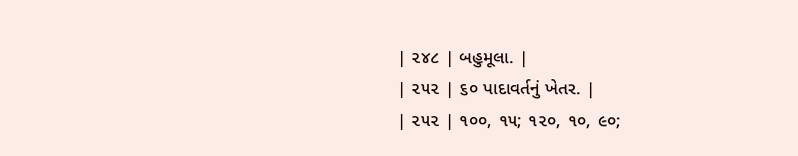| ૨૪૮ | બહુમૂલા. |
| ૨૫૨ | ૬૦ પાદાવર્તનું ખેતર. |
| ૨૫૨ | ૧૦૦, ૧૫; ૧૨૦, ૧૦, ૯૦;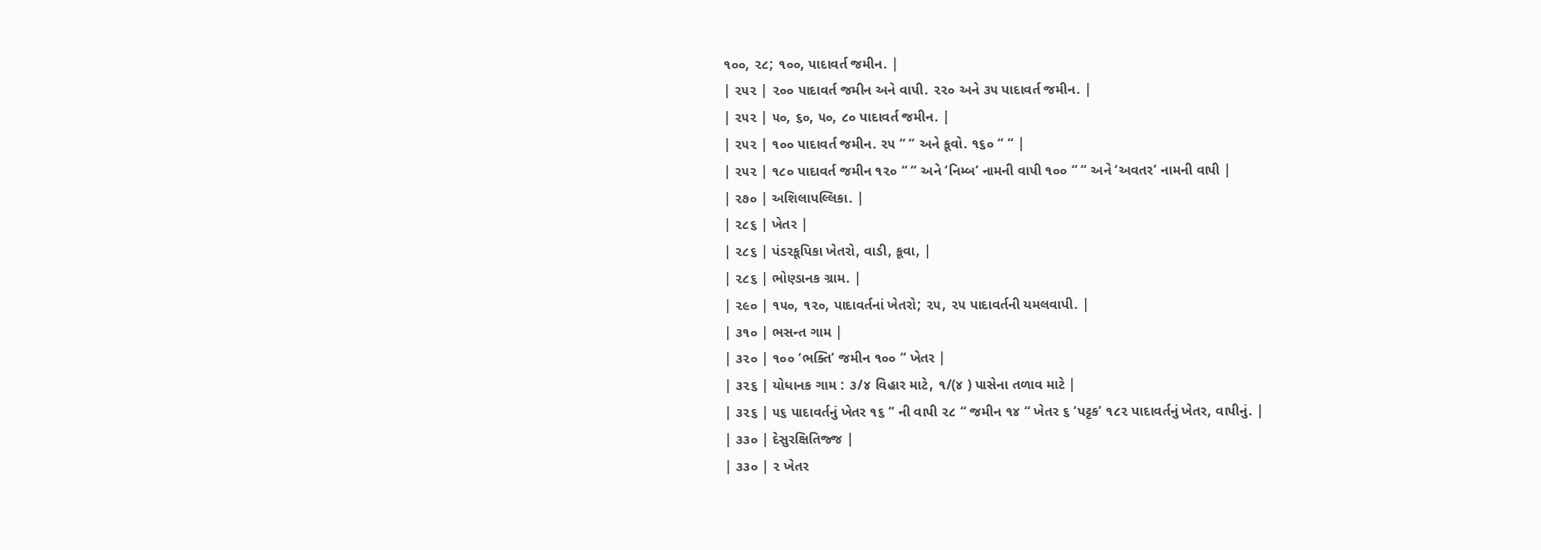૧૦૦, ૨૮; ૧૦૦, પાદાવર્ત જમીન. |
| ૨૫૨ | ૨૦૦ પાદાવર્ત જમીન અને વાપી. ૨૨૦ અને ૩૫ પાદાવર્ત જમીન. |
| ૨૫૨ | ૫૦, ૬૦, ૫૦, ૮૦ પાદાવર્ત જમીન. |
| ૨૫૨ | ૧૦૦ પાદાવર્ત જમીન. ૨૫ “ “ અને કૂવો. ૧૬૦ “ “ |
| ૨૫૨ | ૧૮૦ પાદાવર્ત જમીન ૧૨૦ “ “ અને ‘નિમ્બ’ નામની વાપી ૧૦૦ “ “ અને ‘અવતર’ નામની વાપી |
| ૨૭૦ | અશિલાપલ્લિકા. |
| ૨૮૬ | ખેતર |
| ૨૮૬ | પંડરકૂપિકા ખેતરો, વાડી, કૂવા, |
| ૨૮૬ | ભોણ્ડાનક ગ્રામ. |
| ૨૯૦ | ૧૫૦, ૧૨૦, પાદાવર્તનાં ખેતરો; ૨૫, ૨૫ પાદાવર્તની યમલવાપી. |
| ૩૧૦ | ભસન્ત ગામ |
| ૩૨૦ | ૧૦૦ ‘ભક્તિ’ જમીન ૧૦૦ “ ખેતર |
| ૩૨૬ | યોધાનક ગામ : ૩/૪ વિહાર માટે, ૧/(૪ ) પાસેના તળાવ માટે |
| ૩૨૬ | ૫૬ પાદાવર્તનું ખેતર ૧૬ “ ની વાપી ૨૮ “ જમીન ૧૪ “ ખેતર ૬ ‘પટ્ટક’ ૧૮૨ પાદાવર્તનું ખેતર, વાપીનું. |
| ૩૩૦ | દેસુરક્ષિતિજ્જ |
| ૩૩૦ | ૨ ખેતર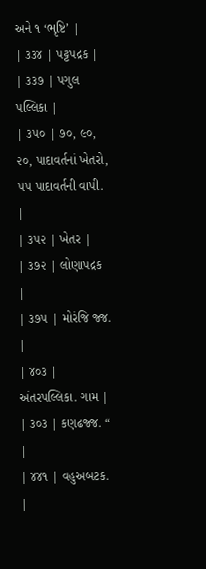અને ૧ ‘ભૃષ્ટિ’ |
| ૩૩૪ | પટ્ટપદ્રક |
| ૩૩૭ | પગુલ પલ્લિકા |
| ૩૫૦ | ૭૦, ૯૦, ૨૦, પાદાવર્તનાં ખેતરો, ૫૫ પાદાવર્તની વાપી. |
| ૩૫૨ | ખેતર |
| ૩૭૨ | લોણાપદ્રક |
| ૩૭૫ | મોરંજિ જ્જ. |
| ૪૦૩ | અંતરપલ્લિકા. ગામ |
| ૩૦૩ | કણઢજ્જ. “ |
| ૪૪૧ | વહુઅબટક. |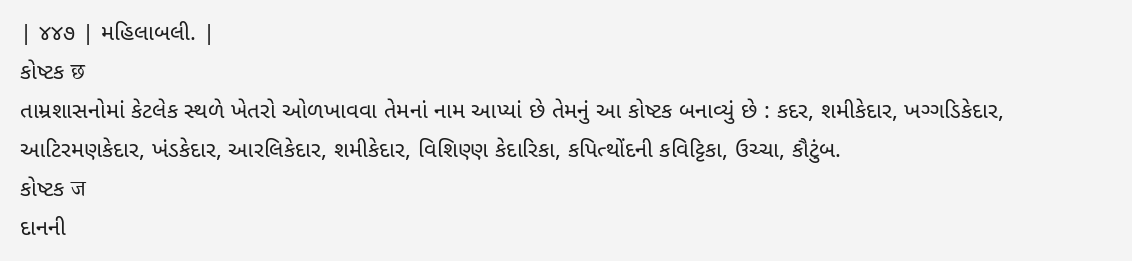| ૪૪૭ | મહિલાબલી. |
કોષ્ટક छ
તામ્રશાસનોમાં કેટલેક સ્થળે ખેતરો ઓળખાવવા તેમનાં નામ આપ્યાં છે તેમનું આ કોષ્ટક બનાવ્યું છે : કદર, શમીકેદાર, ખગ્ગડિકેદાર, આટિરમણકેદાર, ખંડકેદાર, આરલિકેદાર, શમીકેદાર, વિશિણ્ણ કેદારિકા, કપિત્થોંદની કવિટ્ટિકા, ઉચ્ચા, કૌટુંબ.
કોષ્ટક ज
દાનની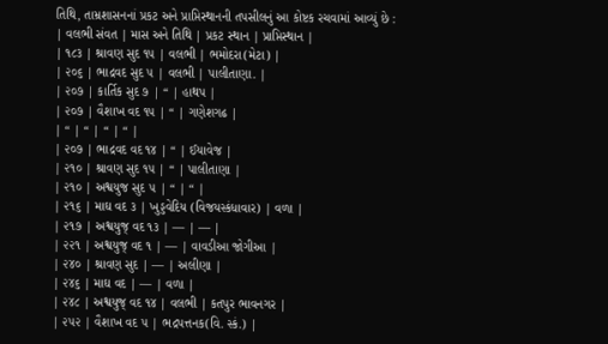તિથિ, તામ્રશાસનનાં પ્રકટ અને પ્રાપ્તિસ્થાનની તપસીલનું આ કોષ્ટક રચવામાં આવ્યું છે :
| વલભી સંવત | માસ અને તિથિ | પ્રકટ સ્થાન | પ્રાપ્તિસ્થાન |
| ૧૮૩ | શ્રાવણ સુદ ૧૫ | વલભી | ભમોદરા(મેટા) |
| ૨૦૬ | ભાદ્રવદ સુદ ૫ | વલભી | પાલીતાણા. |
| ૨૦૭ | કાર્તિક સુદ ૭ | “ | હાથપ |
| ૨૦૭ | વૈશાખ વદ ૧૫ | “ | ગણેશગઢ |
| “ | “ | “ | “ |
| ૨૦૭ | ભાદ્રવદ વદ ૧૪ | “ | ઈયાવેજ |
| ૨૧૦ | શ્રાવણ સુદ ૧૫ | “ | પાલીતાણા |
| ૨૧૦ | અશ્વયુજ સુદ ૫ | “ | “ |
| ૨૧૬ | માઘ વદ ૩ | ખુડ્ડવેદિય (વિજયસ્કંધાવાર) | વળા |
| ૨૧૭ | અશ્વયુજ્ વદ ૧૩ | — | — |
| ૨૨૧ | અશ્વયુજ્ વદ ૧ | — | વાવડીઆ જોગીઆ |
| ૨૪૦ | શ્રાવણ સુદ | — | અલીણા |
| ૨૪૬ | માઘ વદ | — | વળા |
| ૨૪૮ | અશ્વયુજ્ વદ ૧૪ | વલભી | કતપુર ભાવનગર |
| ૨૫૨ | વૈશાખ વદ ૫ | ભદ્રપત્તનક(વિ. સ્કં.) |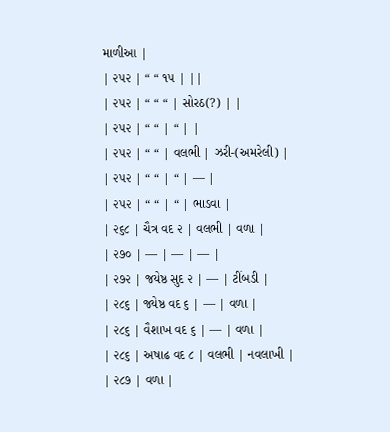માળીઆ |
| ૨૫૨ | “ “ ૧૫ | ||
| ૨૫૨ | “ “ “ | સોરઠ(?) | |
| ૨૫૨ | “ “ | “ | |
| ૨૫૨ | “ “ | વલભી | ઝરી-(અમરેલી) |
| ૨૫૨ | “ “ | “ | — |
| ૨૫૨ | “ “ | “ | ભાડવા |
| ૨૬૮ | ચૈત્ર વદ ૨ | વલભી | વળા |
| ૨૭૦ | — | — | — |
| ૨૭૨ | જયેષ્ઠ સુદ ૨ | — | ટીંબડી |
| ૨૮૬ | જ્યેષ્ઠ વદ ૬ | — | વળા |
| ૨૮૬ | વૈશાખ વદ ૬ | — | વળા |
| ૨૮૬ | અષાઢ વદ ૮ | વલભી | નવલાખી |
| ૨૮૭ | વળા |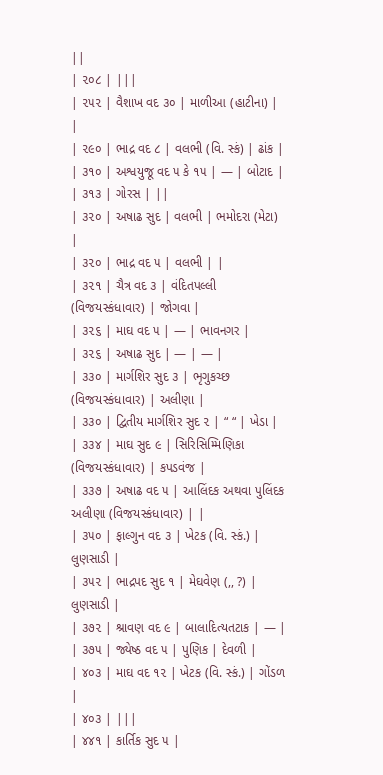||
| ૨૦૮ | |||
| ૨૫૨ | વૈશાખ વદ ૩૦ | માળીઆ (હાટીના) | |
| ૨૯૦ | ભાદ્ર વદ ૮ | વલભી (વિ. સ્કં) | ઢાંક |
| ૩૧૦ | અશ્વયુજૂ વદ ૫ કે ૧૫ | — | બોટાદ |
| ૩૧૩ | ગોરસ | ||
| ૩૨૦ | અષાઢ સુદ | વલભી | ભમોદરા (મેટા) |
| ૩૨૦ | ભાદ્ર વદ ૫ | વલભી | |
| ૩૨૧ | ચૈત્ર વદ ૩ | વંદિતપલ્લી (વિજયસ્કંધાવાર) | જોગવા |
| ૩૨૬ | માઘ વદ ૫ | — | ભાવનગર |
| ૩૨૬ | અષાઢ સુદ | — | — |
| ૩૩૦ | માર્ગશિર સુદ ૩ | ભૃગુકચ્છ (વિજયસ્કંધાવાર) | અલીણા |
| ૩૩૦ | દ્વિતીય માર્ગશિર સુદ ૨ | “ “ | ખેડા |
| ૩૩૪ | માઘ સુદ ૯ | સિરિસિમ્મિણિકા (વિજયસ્કંધાવાર) | કપડવંજ |
| ૩૩૭ | અષાઢ વદ ૫ | આલિંદક અથવા પુલિંદક અલીણા (વિજયસ્કંધાવાર) | |
| ૩૫૦ | ફાલ્ગુન વદ ૩ | ખેટક (વિ. સ્કં.) | લુણસાડી |
| ૩૫૨ | ભાદ્રપદ સુદ ૧ | મેઘવેણ (,, ?) | લુણસાડી |
| ૩૭૨ | શ્રાવણ વદ ૯ | બાલાદિત્યતટાક | — |
| ૩૭૫ | જ્યેષ્ઠ વદ ૫ | પુણિક | દેવળી |
| ૪૦૩ | માઘ વદ ૧૨ | ખેટક (વિ. સ્કં.) | ગોંડળ |
| ૪૦૩ | |||
| ૪૪૧ | કાર્તિક સુદ ૫ |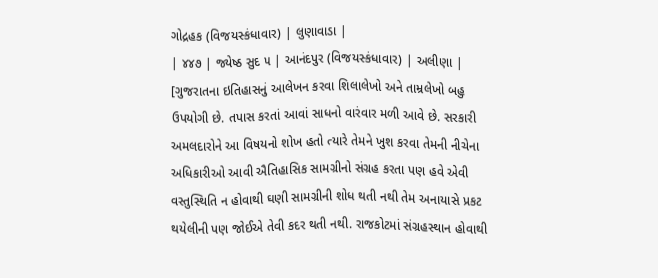ગોદ્રહક (વિજયસ્કંધાવાર) | લુણાવાડા |
| ૪૪૭ | જ્યેષ્ઠ સુદ ૫ | આનંદપુર (વિજયસ્કંધાવાર) | અલીણા |
[ગુજરાતના ઇતિહાસનું આલેખન કરવા શિલાલેખો અને તામ્રલેખો બહુ ઉપયોગી છે. તપાસ કરતાં આવાં સાધનો વારંવાર મળી આવે છે. સરકારી અમલદારોને આ વિષયનો શોખ હતો ત્યારે તેમને ખુશ કરવા તેમની નીચેના અધિકારીઓ આવી ઐતિહાસિક સામગ્રીનો સંગ્રહ કરતા પણ હવે એવી વસ્તુસ્થિતિ ન હોવાથી ઘણી સામગ્રીની શોધ થતી નથી તેમ અનાયાસે પ્રકટ થયેલીની પણ જોઈએ તેવી કદર થતી નથી. રાજકોટમાં સંગ્રહસ્થાન હોવાથી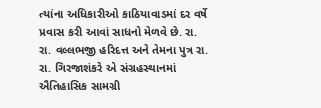ત્યાંના અધિકારીઓ કાઠિયાવાડમાં દર વર્ષે પ્રવાસ કરી આવાં સાધનો મેળવે છે. રા. રા. વલ્લભજી હરિદત્ત અને તેમના પુત્ર રા. રા. ગિરજાશંકરે એ સંગ્રહસ્થાનમાં ઐતિહાસિક સામગ્રી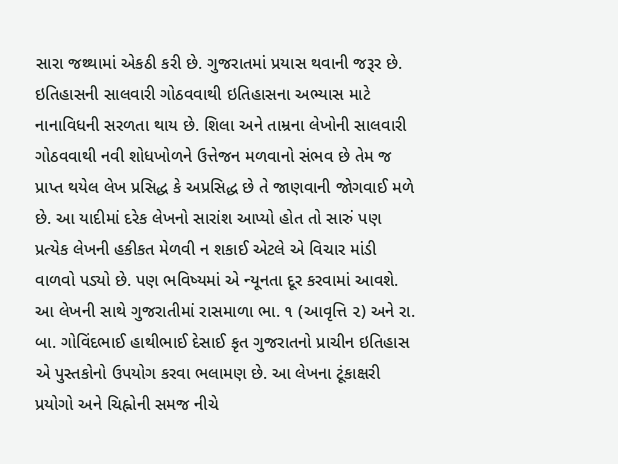સારા જથ્થામાં એકઠી કરી છે. ગુજરાતમાં પ્રયાસ થવાની જરૂર છે. ઇતિહાસની સાલવારી ગોઠવવાથી ઇતિહાસના અભ્યાસ માટે નાનાવિધની સરળતા થાય છે. શિલા અને તામ્રના લેખોની સાલવારી ગોઠવવાથી નવી શોધખોળને ઉત્તેજન મળવાનો સંભવ છે તેમ જ પ્રાપ્ત થયેલ લેખ પ્રસિદ્ધ કે અપ્રસિદ્ધ છે તે જાણવાની જોગવાઈ મળે છે. આ યાદીમાં દરેક લેખનો સારાંશ આપ્યો હોત તો સારું પણ પ્રત્યેક લેખની હકીકત મેળવી ન શકાઈ એટલે એ વિચાર માંડી વાળવો પડ્યો છે. પણ ભવિષ્યમાં એ ન્યૂનતા દૂર કરવામાં આવશે. આ લેખની સાથે ગુજરાતીમાં રાસમાળા ભા. ૧ (આવૃત્તિ ૨) અને રા. બા. ગોવિંદભાઈ હાથીભાઈ દેસાઈ કૃત ગુજરાતનો પ્રાચીન ઇતિહાસ એ પુસ્તકોનો ઉપયોગ કરવા ભલામણ છે. આ લેખના ટૂંકાક્ષરી પ્રયોગો અને ચિહ્નોની સમજ નીચે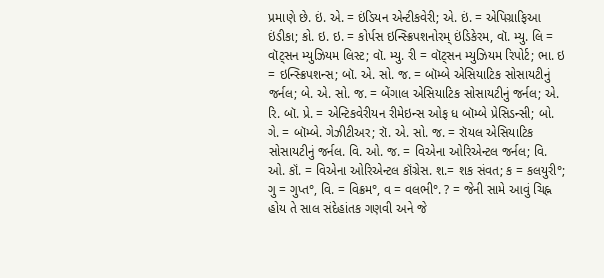પ્રમાણે છે. ઇં. એ. = ઇંડિયન એન્ટીકવેરી; એ. ઇં. = એપિગ્રાફિઆ ઇંડીકા; કો. ઇ. ઇ. = કોર્પસ ઇન્સ્ક્રિપશનોરમ્ ઇંડિકેરમ, વૉ. મ્યુ. લિ = વૉટ્સન મ્યુઝિયમ લિસ્ટ; વૉ. મ્યુ. રી = વૉટ્સન મ્યુઝિયમ રિપોર્ટ; ભા. ઇ = ઇન્સ્ક્રિપશન્સ; બૉ. એ. સો. જ. = બૉમ્બે એસિયાટિક સોસાયટીનું જર્નલ; બે. એ. સો. જ. = બેંગાલ એસિયાટિક સોસાયટીનું જર્નલ; એ. રિ. બૉ. પ્રે. = એન્ટિકવેરીયન રીમેઇન્સ ઓફ ધ બૉમ્બે પ્રેસિડન્સી; બો. ગે. = બૉમ્બે. ગેઝીટીઅર; રૉ. એ. સો. જ. = રૉયલ એસિયાટિક સોસાયટીનું જર્નલ. વિ. ઓ. જ. = વિએના ઓરિએન્ટલ જર્નલ; વિ. ઓ. કૉં. = વિએના ઓરિએન્ટલ કૉંગ્રેસ. શ.= શક સંવત; ક = કલયુરી°; ગુ = ગુપ્ત°, વિ. = વિક્રમ°, વ = વલભી°. ? = જેની સામે આવું ચિહ્ન હોય તે સાલ સંદેહાંતક ગણવી અને જે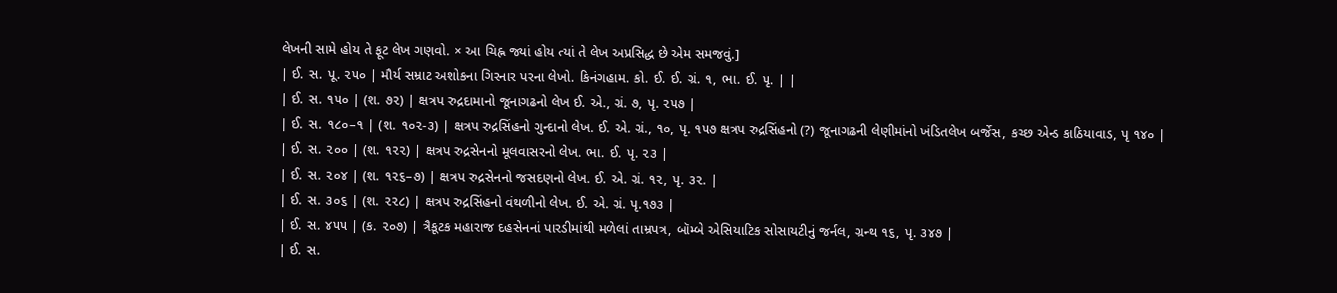લેખની સામે હોય તે ફૂટ લેખ ગણવો. × આ ચિહ્ન જ્યાં હોય ત્યાં તે લેખ અપ્રસિદ્ધ છે એમ સમજવું.]
| ઈ. સ. પૂ. ૨૫૦ | મૌર્ય સમ્રાટ અશોકના ગિરનાર પરના લેખો. કિનંગહામ. કો. ઈ. ઈ. ગ્રં. ૧, ભા. ઈ. ૫ૃ. | |
| ઈ. સ. ૧૫૦ | (શ. ૭૨) | ક્ષત્રપ રુદ્રદામાનો જૂનાગઢનો લેખ ઈ. એ., ગ્રં. ૭, પૃ. ૨૫૭ |
| ઈ. સ. ૧૮૦–૧ | (શ. ૧૦૨-૩) | ક્ષત્રપ રુદ્રસિંહનો ગુન્દાનો લેખ. ઈ. એ. ગ્રં., ૧૦, પૃ. ૧૫૭ ક્ષત્રપ રુદ્રસિંહનો (?) જૂનાગઢની લેણીમાંનો ખંડિતલેખ બર્જેસ, કચ્છ એન્ડ કાઠિયાવાડ, પૃ ૧૪૦ |
| ઈ. સ. ૨૦૦ | (શ. ૧૨૨) | ક્ષત્રપ રુદ્રસેનનો મૂલવાસરનો લેખ. ભા. ઈ. પૃ. ૨૩ |
| ઈ. સ. ૨૦૪ | (શ. ૧૨૬–૭) | ક્ષત્રપ રુદ્રસેનનો જસદણનો લેખ. ઈ. એ. ગ્રં. ૧૨, પૃ. ૩૨. |
| ઈ. સ. ૩૦૬ | (શ. ૨૨૮) | ક્ષત્રપ રુદ્રસિંહનો વંથળીનો લેખ. ઈ. એ. ગ્રં. પૃ.૧૭૩ |
| ઈ. સ. ૪૫૫ | (ક. ૨૦૭) | ત્રૈકૂટક મહારાજ દહસેનનાં પારડીમાંથી મળેલાં તામ્રપત્ર, બૉમ્બે એસિયાટિક સોસાયટીનું જર્નલ, ગ્રન્થ ૧૬, પૃ. ૩૪૭ |
| ઈ. સ.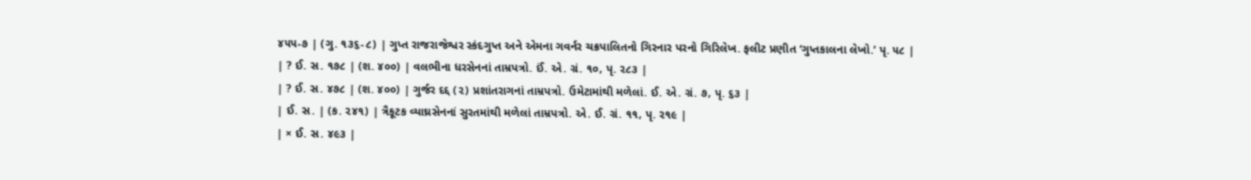૪૫૫-૭ | (ગુ. ૧૩૬-૮) | ગુપ્ત રાજરાજેશ્વર સ્કંદગુપ્ત અને એમના ગવર્નર ચક્રપાલિતનો ગિરનાર પરનો ગિરિલેખ. ફલીટ પ્રણીત ‘ગુપ્તકાલના લેખો.’ પૃ. ૫૮ |
| ? ઈ. સ. ૧૭૮ | (શ. ૪૦૦) | વલભીના ધરસેનનાં તામ્રપત્રો. ઈં. એ. ગ્રં. ૧૦, પૃ. ૨૮૩ |
| ? ઈ. સ. ૪૭૮ | (શ. ૪૦૦) | ગુર્જર દદ્દ (૨) પ્રશાંતરાગનાં તામ્રપત્રો. ઉમેટામાંથી મળેલાં. ઈ. એ. ગ્રં. ૭, પૃ. ૬૩ |
| ઈ. સ. | (ક. ૨૪૧) | ત્રૈકૂટક વ્યાઘ્રસેનનાં સુરતમાંથી મળેલાં તામ્રપત્રો. એ. ઈ. ગ્રં. ૧૧, પૃ. ૨૧૯ |
| × ઈ. સ. ૪૯૩ |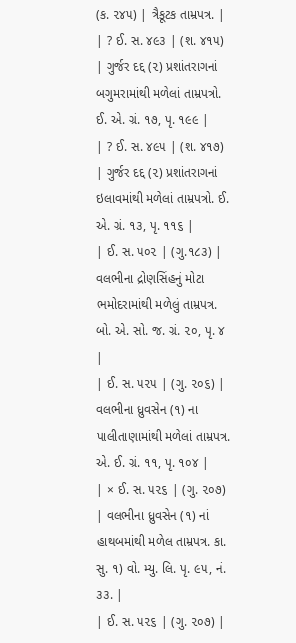(ક. ૨૪૫) | ત્રૈકૂટક તામ્રપત્ર. |
| ? ઈ. સ. ૪૯૩ | (શ. ૪૧૫) | ગુર્જર દદ્દ (૨) પ્રશાંતરાગનાં બગુમરામાંથી મળેલાં તામ્રપત્રો. ઈ. એ. ગ્રં. ૧૭, પૃ. ૧૯૯ |
| ? ઈ. સ. ૪૯૫ | (શ. ૪૧૭) | ગુર્જર દદ્દ (૨) પ્રશાંતરાગનાં ઇલાવમાંથી મળેલાં તામ્રપત્રો. ઈ. એ. ગ્રં. ૧૩, પૃ. ૧૧૬ |
| ઈ. સ. ૫૦૨ | (ગુ.૧૮૩) | વલભીના દ્રોણસિંહનું મોટા ભમોદરામાંથી મળેલું તામ્રપત્ર. બો. એ. સો. જ. ગ્રં. ૨૦, પૃ. ૪ |
| ઈ. સ. ૫૨૫ | (ગુ. ૨૦૬) | વલભીના ધ્રુવસેન (૧) ના પાલીતાણામાંથી મળેલાં તામ્રપત્ર. એ. ઈ. ગ્રં. ૧૧, પૃ. ૧૦૪ |
| × ઈ. સ. ૫૨૬ | (ગુ. ૨૦૭) | વલભીના ધ્રુવસેન (૧) નાં હાથબમાંથી મળેલ તામ્રપત્ર. કા. સુ. ૧) વો. મ્યુ. લિ. પૃ. ૯૫, નં. ૩૩. |
| ઈ. સ. ૫૨૬ | (ગુ. ૨૦૭) |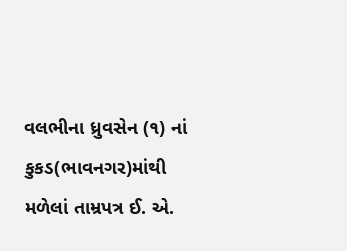વલભીના ધ્રુવસેન (૧) નાં કુકડ(ભાવનગર)માંથી મળેલાં તામ્રપત્ર ઈ. એ.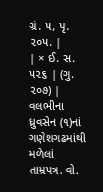ગ્રં. ૫, પૃ. ૨૦૫. |
| × ઈ. સ. ૫૨૬ | (ગુ. ૨૦૭) | વલભીના ધ્રુવસેન (૧)નાં ગણેશગઢમાંથી મળેલાં તામ્રપત્ર. વો.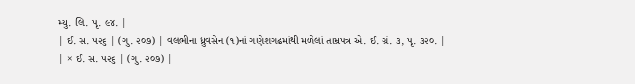મ્યુ. લિ. પૃ. ૯૪. |
| ઈ. સ. ૫૨૬ | (ગુ. ૨૦૭) | વલભીના ધ્રુવસેન (૧)નાં ગણેશગઢમાંથી મળેલાં તામ્રપત્ર એ. ઈ. ગ્રં. ૩, પૃ. ૩૨૦. |
| × ઈ. સ. ૫૨૬ | (ગુ. ૨૦૭) |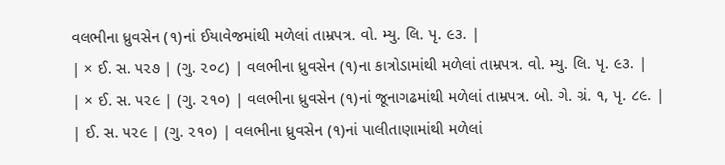વલભીના ધ્રુવસેન (૧)નાં ઈયાવેજમાંથી મળેલાં તામ્રપત્ર. વો. મ્યુ. લિ. પૃ. ૯૩. |
| × ઈ. સ. ૫૨૭ | (ગુ. ૨૦૮) | વલભીના ધ્રુવસેન (૧)ના કાત્રોડામાંથી મળેલાં તામ્રપત્ર. વો. મ્યુ. લિ. પૃ. ૯૩. |
| × ઈ. સ. ૫૨૯ | (ગુ. ૨૧૦) | વલભીના ધ્રુવસેન (૧)નાં જૂનાગઢમાંથી મળેલાં તામ્રપત્ર. બો. ગે. ગ્રં. ૧, પૃ. ૮૯. |
| ઈ. સ. ૫૨૯ | (ગુ. ૨૧૦) | વલભીના ધ્રુવસેન (૧)નાં પાલીતાણામાંથી મળેલાં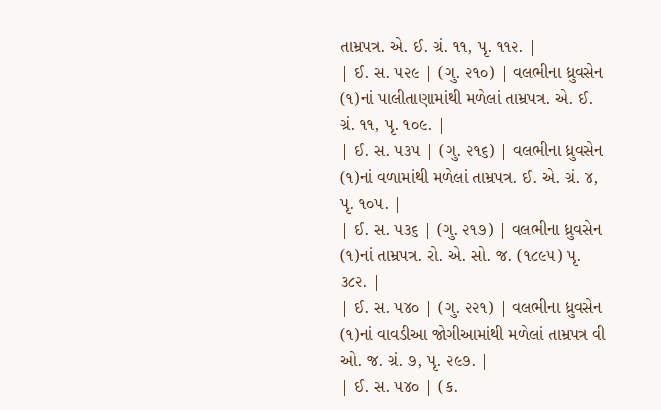તામ્રપત્ર. એ. ઈ. ગ્રં. ૧૧, પૃ. ૧૧૨. |
| ઈ. સ. ૫૨૯ | (ગુ. ૨૧૦) | વલભીના ધ્રુવસેન (૧)નાં પાલીતાણામાંથી મળેલાં તામ્રપત્ર. એ. ઈ. ગ્રં. ૧૧, પૃ. ૧૦૯. |
| ઈ. સ. ૫૩૫ | (ગુ. ૨૧૬) | વલભીના ધ્રુવસેન (૧)નાં વળામાંથી મળેલાં તામ્રપત્ર. ઈ. એ. ગ્રં. ૪, પૃ. ૧૦૫. |
| ઈ. સ. ૫૩૬ | (ગુ. ૨૧૭) | વલભીના ધ્રુવસેન (૧)નાં તામ્રપત્ર. રો. એ. સો. જ. (૧૮૯૫) પૃ. ૩૮૨. |
| ઈ. સ. ૫૪૦ | (ગુ. ૨૨૧) | વલભીના ધ્રુવસેન (૧)નાં વાવડીઆ જોગીઆમાંથી મળેલાં તામ્રપત્ર વી ઓ. જ. ગ્રં. ૭, પૃ. ૨૯૭. |
| ઈ. સ. ૫૪૦ | (ક.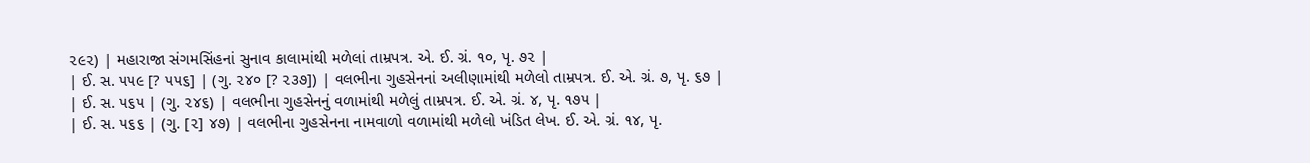૨૯૨) | મહારાજા સંગમસિંહનાં સુનાવ કાલામાંથી મળેલાં તામ્રપત્ર. એ. ઈ. ગ્રં. ૧૦, પૃ. ૭૨ |
| ઈ. સ. ૫૫૯ [? ૫૫૬] | (ગુ. ૨૪૦ [? ૨૩૭]) | વલભીના ગુહસેનનાં અલીણામાંથી મળેલો તામ્રપત્ર. ઈ. એ. ગ્રં. ૭, પૃ. ૬૭ |
| ઈ. સ. ૫૬૫ | (ગુ. ૨૪૬) | વલભીના ગુહસેનનું વળામાંથી મળેલું તામ્રપત્ર. ઈ. એ. ગ્રં. ૪, પૃ. ૧૭૫ |
| ઈ. સ. ૫૬૬ | (ગુ. [૨] ૪૭) | વલભીના ગુહસેનના નામવાળો વળામાંથી મળેલો ખંડિત લેખ. ઈ. એ. ગ્રં. ૧૪, પૃ.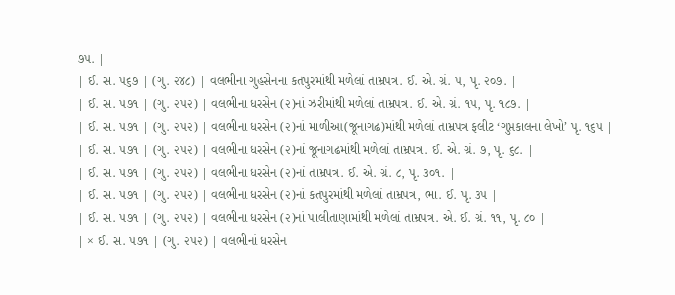૭૫. |
| ઈ. સ. ૫૬૭ | (ગુ. ૨૪૮) | વલભીના ગુહસેનના કતપુરમાંથી મળેલાં તામ્રપત્ર. ઈ. એ. ગ્રં. ૫, પૃ. ૨૦૭. |
| ઈ. સ. ૫૭૧ | (ગુ. ૨૫૨) | વલભીના ધરસેન (૨)નાં ઝરીમાંથી મળેલાં તામ્રપત્ર. ઈ. એ. ગ્રં. ૧૫, પૃ. ૧૮૭. |
| ઈ. સ. ૫૭૧ | (ગુ. ૨૫૨) | વલભીના ધરસેન (૨)નાં માળીઆ(જૂનાગઢ)માંથી મળેલાં તામ્રપત્ર ફલીટ ‘ગુપ્તકાલના લેખો’ પૃ. ૧૬૫ |
| ઈ. સ. ૫૭૧ | (ગુ. ૨૫૨) | વલભીના ધરસેન (૨)નાં જૂનાગઢમાંથી મળેલાં તામ્રપત્ર. ઈ. એ. ગ્રં. ૭, પૃ. ૬૮. |
| ઈ. સ. ૫૭૧ | (ગુ. ૨૫૨) | વલભીના ધરસેન (૨)નાં તામ્રપત્ર. ઈ. એ. ગ્રં. ૮, પૃ. ૩૦૧. |
| ઈ. સ. ૫૭૧ | (ગુ. ૨૫૨) | વલભીના ધરસેન (૨)નાં કતપુરમાંથી મળેલાં તામ્રપત્ર, ભા. ઈ. પૃ. ૩૫ |
| ઈ. સ. ૫૭૧ | (ગુ. ૨૫૨) | વલભીના ધરસેન (૨)નાં પાલીતાણામાંથી મળેલાં તામ્રપત્ર. એ. ઈ. ગ્રં. ૧૧, પૃ. ૮૦ |
| × ઈ. સ. ૫૭૧ | (ગુ. ૨૫૨) | વલભીનાં ધરસેન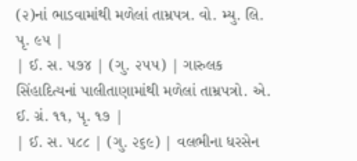(૨)નાં ભાડવામાંથી મળેલાં તામ્રપત્ર. વો. મ્યુ. લિ. પૃ. ૯૫ |
| ઈ. સ. ૫૭૪ | (ગુ. ૨૫૫) | ગારુલક સિંહાદિત્યનાં પાલીતાણામાંથી મળેલાં તામ્રપત્રો. એ. ઈ. ગ્રં. ૧૧, પૃ. ૧૭ |
| ઈ. સ. ૫૮૮ | (ગુ. ૨૬૯) | વલભીના ધરસેન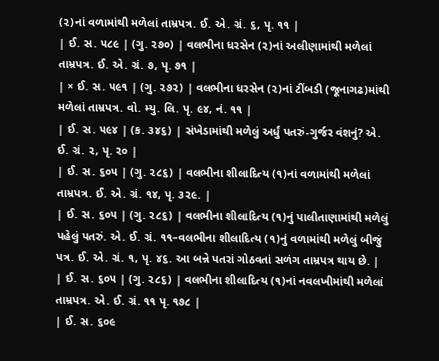(૨)નાં વળામાંથી મળેલાં તામ્રપત્ર. ઈ. એ. ગ્રં. ૬, પૃ. ૧૧ |
| ઈ. સ. ૫૮૯ | (ગુ. ૨૭૦) | વલભીના ધરસેન (૨)નાં અલીણામાંથી મળેલાં તામ્રપત્ર. ઈ. એ. ગ્રં. ૭, પૃ. ૭૧ |
| × ઈ. સ. ૫૯૧ | (ગુ. ૨૭૨) | વલભીના ધરસેન (૨)નાં ટીંબડી (જૂનાગઢ)માંથી મળેલાં તામ્રપત્ર. વો. મ્યુ. લિ. પૃ. ૯૪, નં. ૧૧ |
| ઈ. સ. ૫૯૪ | (ક. ૩૪૬) | સંખેડામાંથી મળેલું અર્ધું પતરું-ગુર્જર વંશનું? એ. ઈ. ગ્રં. ૨, પૃ. ૨૦ |
| ઈ. સ. ૬૦૫ | (ગુ. ૨૮૬) | વલભીના શીલાદિત્ય (૧)નાં વળામાંથી મળેલાં તામ્રપત્ર. ઈ. એ. ગ્રં. ૧૪, પૃ. ૩૨૯. |
| ઈ. સ. ૬૦૫ | (ગુ. ૨૮૬) | વલભીના શીલાદિત્ય (૧)નું પાલીતાણામાંથી મળેલું પહેલું પતરું. એ. ઈ. ગ્રં. ૧૧–વલભીના શીલાદિત્ય (૧)નું વળામાંથી મળેલું બીજું પત્ર. ઈ. એ. ગ્રં. ૧, પૃ. ૪૬. આ બન્ને પતરાં ગોઠવતાં સળંગ તામ્રપત્ર થાય છે. |
| ઈ. સ. ૬૦૫ | (ગુ. ૨૮૬) | વલભીના શીલાદિત્ય (૧)નાં નવલખીમાંથી મળેલાં તામ્રપત્ર. એ. ઈ. ગ્રં. ૧૧ પૃ. ૧૭૮ |
| ઈ. સ. ૬૦૯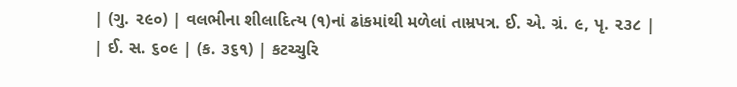| (ગુ. ૨૯૦) | વલભીના શીલાદિત્ય (૧)નાં ઢાંકમાંથી મળેલાં તામ્રપત્ર. ઈ. એ. ગ્રં. ૯, પૃ. ૨૩૮ |
| ઈ. સ. ૬૦૯ | (ક. ૩૬૧) | કટચ્ચુરિ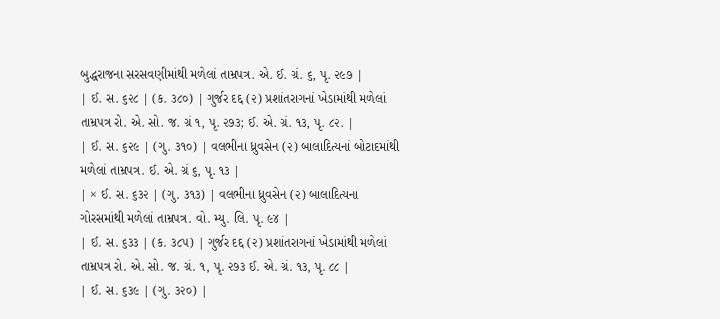બુદ્ધરાજના સરસવણીમાંથી મળેલાં તામ્રપત્ર. એ. ઈ. ગ્રં. ૬, પૃ. ૨૯૭ |
| ઈ. સ. ૬૨૮ | (ક. ૩૮૦) | ગુર્જર દદ્દ (૨) પ્રશાંતરાગનાં ખેડામાંથી મળેલાં તામ્રપત્ર રો. એ. સો. જ. ગ્રં ૧, પૃ. ૨૭૩; ઈ. એ. ગ્રં. ૧૩, પૃ. ૮૨. |
| ઈ. સ. ૬૨૯ | (ગુ. ૩૧૦) | વલભીના ધ્રુવસેન (૨) બાલાદિત્યનાં બોટાદમાંથી મળેલાં તામ્રપત્ર. ઈ. એ. ગ્રં ૬, પૃ. ૧૩ |
| × ઈ. સ. ૬૩૨ | (ગુ. ૩૧૩) | વલભીના ધ્રુવસેન (૨) બાલાદિત્યના ગોરસમાંથી મળેલાં તામ્રપત્ર. વો. મ્યુ. લિ. પૃ. ૯૪ |
| ઈ. સ. ૬૩૩ | (ક. ૩૮૫) | ગુર્જર દદ્દ (૨) પ્રશાંતરાગનાં ખેડામાંથી મળેલાં તામ્રપત્ર રો. એ. સો. જ. ગ્રં. ૧, પૃ. ૨૭૩ ઈ. એ. ગ્રં. ૧૩, પૃ. ૮૮ |
| ઈ. સ. ૬૩૯ | (ગુ. ૩૨૦) |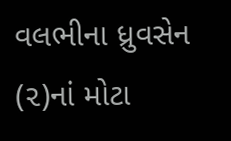વલભીના ધ્રુવસેન (૨)નાં મોટા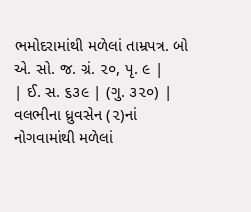ભમોદરામાંથી મળેલાં તામ્રપત્ર. બો એ. સો. જ. ગ્રં. ૨૦, પૃ. ૯ |
| ઈ. સ. ૬૩૯ | (ગુ. ૩૨૦) | વલભીના ધ્રુવસેન (૨)નાં નોગવામાંથી મળેલાં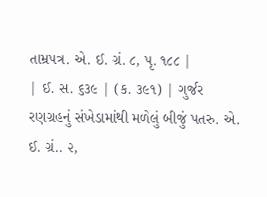તામ્રપત્ર. એ. ઈ. ગ્રં. ૮, પૃ. ૧૮૮ |
| ઈ. સ. ૬૩૯ | (ક. ૩૯૧) | ગુર્જર રણગ્રહનું સંખેડામાંથી મળેલું બીજું પતરુ. એ. ઈ. ગ્રં.. ૨,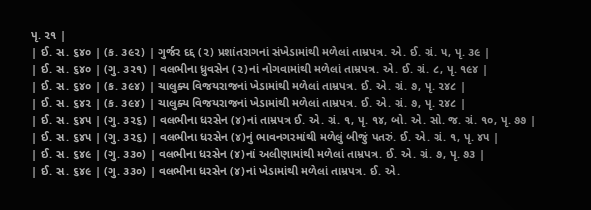પૃ. ૨૧ |
| ઈ. સ. ૬૪૦ | (ક. ૩૯૨) | ગુર્જર દદ્દ (૨) પ્રશાંતરાગનાં સંખેડામાંથી મળેલાં તામ્રપત્ર. એ. ઈ. ગ્રં. ૫, પૃ. ૩૯ |
| ઈ. સ. ૬૪૦ | (ગુ. ૩૨૧) | વલભીના ધ્રુવસેન (૨)નાં નોગવામાંથી મળેલાં તામ્રપત્ર. એ. ઈ. ગ્રં. ૮, પૃ. ૧૯૪ |
| ઈ. સ. ૬૪૦ | (ક. ૩૯૪) | ચાલુક્ય વિજયરાજનાં ખેડામાંથી મળેલાં તામ્રપત્ર. ઈ. એ. ગ્રં. ૭, પૃ. ૨૪૮ |
| ઈ. સ. ૬૪૨ | (ક. ૩૯૪) | ચાલુક્ય વિજયરાજનાં ખેડામાંથી મળેલાં તામ્રપત્ર. ઈ. એ. ગ્રં. ૭, પૃ. ૨૪૮ |
| ઈ. સ. ૬૪૫ | (ગુ. ૩૨૬) | વલભીના ધરસેન (૪)નાં તામ્રપત્ર ઈ. એ. ગ્રં. ૧, પૃ. ૧૪, બો. એ. સો. જ. ગ્રં. ૧૦, પૃ. ૭૭ |
| ઈ. સ. ૬૪૫ | (ગુ. ૩૨૬) | વલભીના ધરસેન (૪)નું ભાવનગરમાંથી મળેલું બીજું પતરું. ઈ. એ. ગ્રં. ૧, પૃ. ૪૫ |
| ઈ. સ. ૬૪૯ | (ગુ. ૩૩૦) | વલભીના ધરસેન (૪)નાં અલીણામાંથી મળેલાં તામ્રપત્ર. ઈ. એ. ગ્રં. ૭, પૃ. ૭૩ |
| ઈ. સ. ૬૪૯ | (ગુ. ૩૩૦) | વલભીના ધરસેન (૪)નાં ખેડામાંથી મળેલાં તામ્રપત્ર. ઈ. એ.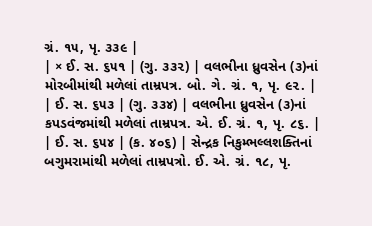ગ્રં. ૧૫, પૃ. ૩૩૯ |
| × ઈ. સ. ૬૫૧ | (ગુ. ૩૩૨) | વલભીના ધ્રુવસેન (૩)નાં મોરબીમાંથી મળેલાં તામ્રપત્ર. બો. ગે. ગ્રં. ૧, પૃ. ૯૨. |
| ઈ. સ. ૬૫૩ | (ગુ. ૩૩૪) | વલભીના ધ્રુવસેન (૩)નાં કપડવંજમાંથી મળેલાં તામ્રપત્ર. એ. ઈ. ગ્રં. ૧, પૃ. ૮૬. |
| ઈ. સ. ૬૫૪ | (ક. ૪૦૬) | સેન્દ્રક નિકુમ્ભલ્લશક્તિનાં બગુમરામાંથી મળેલાં તામ્રપત્રો. ઈ. એ. ગ્રં. ૧૮, પૃ.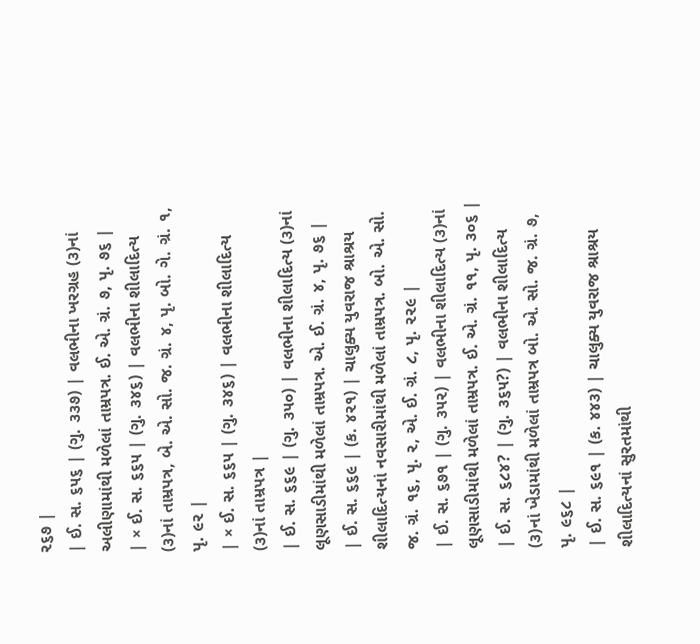૨૬૭ |
| ઈ. સ. ૬૫૬ | (ગુ. ૩૩૭) | વલભીના ખરગ્રહ (૩)નાં અલીણામાંથી મળેલાં તામ્રપત્ર. ઈ. એ. ગ્રં. ૭, પૃ. ૭૬ |
| × ઈ. સ. ૬૬૫ | (ગુ. ૩૪૬) | વલભીના શીલાદિત્ય (૩)નાં તામ્રપત્ર, બે. એ. સો. જ. ગ્રં. ૪, પૃ. બો. ગે. ગ્રં. ૧, પૃ. ૯૨ |
| × ઈ. સ. ૬૬૫ | (ગુ. ૩૪૬) | વલભીના શીલાદિત્ય (૩)નાં તામ્રપત્ર |
| ઈ. સ. ૬૬૯ | (ગુ. ૩૫૦) | વલભીના શીલાદિત્ય (૩)નાં લૂણસાડીમાંથી મળેલાં તામ્રપત્ર. એ. ઈ. ગ્રં. ૪, પૃ. ૭૬ |
| ઈ. સ. ૬૬૯ | (ક. ૪૨૧) | ચાલુક્ય યુવરાજ શ્રાશ્રય શીલાદિત્યનાં નવસારીમાંથી મળેલાં તામ્રપત્ર. બો. એ. સો. જ. ગ્રં. ૧૬, પૃ. ૨, એ. ઈ. ગ્રં. ૮, પૃ. ૨૨૯ |
| ઈ. સ. ૬૭૧ | (ગુ. ૩૫૨) | વલભીના શીલાદિત્ય (૩)નાં લૂણસાડીમાંથી મળેલાં તામ્રપત્ર. ઈ. એ. ગ્રં. ૧૧, પૃ. ૩૦૬ |
| ઈ. સ. ૬૮૪? | (ગુ. ૩૬૫?) | વલભીના શીલાદિત્ય (૩)નાં ખેડામાંથી મળેલાં તામ્રપત્ર બો. એ. સો. જ. ગ્રં. ૭, પૃ. ૯૬૮ |
| ઈ. સ. ૬૯૧ | (ક. ૪૪૩) | ચાલુક્ય યુવરાજ શ્રાશ્રય શીલાદિત્યનાં સુરતમાંથી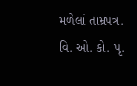મળેલાં તામ્રપત્ર. વિ. ઓ. કો. પૃ.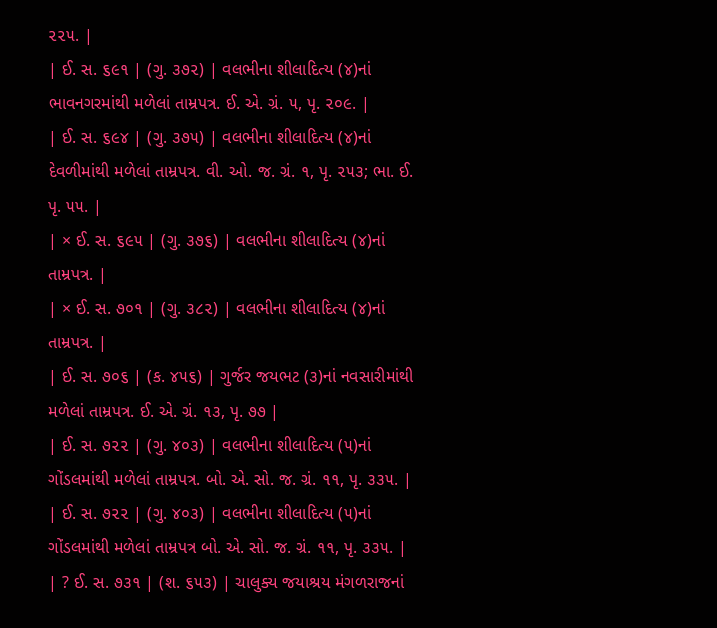૨૨૫. |
| ઈ. સ. ૬૯૧ | (ગુ. ૩૭૨) | વલભીના શીલાદિત્ય (૪)નાં ભાવનગરમાંથી મળેલાં તામ્રપત્ર. ઈ. એ. ગ્રં. ૫, પૃ. ૨૦૯. |
| ઈ. સ. ૬૯૪ | (ગુ. ૩૭૫) | વલભીના શીલાદિત્ય (૪)નાં દેવળીમાંથી મળેલાં તામ્રપત્ર. વી. ઓ. જ. ગ્રં. ૧, પૃ. ૨૫૩; ભા. ઈ. પૃ. ૫૫. |
| × ઈ. સ. ૬૯૫ | (ગુ. ૩૭૬) | વલભીના શીલાદિત્ય (૪)નાં તામ્રપત્ર. |
| × ઈ. સ. ૭૦૧ | (ગુ. ૩૮૨) | વલભીના શીલાદિત્ય (૪)નાં તામ્રપત્ર. |
| ઈ. સ. ૭૦૬ | (ક. ૪૫૬) | ગુર્જર જયભટ (૩)નાં નવસારીમાંથી મળેલાં તામ્રપત્ર. ઈ. એ. ગ્રં. ૧૩, પૃ. ૭૭ |
| ઈ. સ. ૭૨૨ | (ગુ. ૪૦૩) | વલભીના શીલાદિત્ય (૫)નાં ગોંડલમાંથી મળેલાં તામ્રપત્ર. બો. એ. સો. જ. ગ્રં. ૧૧, પૃ. ૩૩૫. |
| ઈ. સ. ૭૨૨ | (ગુ. ૪૦૩) | વલભીના શીલાદિત્ય (૫)નાં ગોંડલમાંથી મળેલાં તામ્રપત્ર બો. એ. સો. જ. ગ્રં. ૧૧, પૃ. ૩૩૫. |
| ? ઈ. સ. ૭૩૧ | (શ. ૬૫૩) | ચાલુક્ય જયાશ્રય મંગળરાજનાં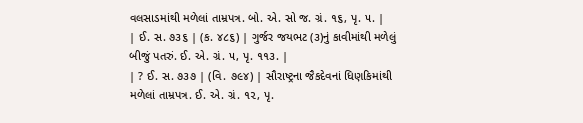વલસાડમાંથી મળેલાં તામ્રપત્ર. બો. એ. સો જ. ગ્રં. ૧૬, પૃ. ૫. |
| ઈ. સ. ૭૩૬ | (ક. ૪૮૬) | ગુર્જર જયભટ (૩)નું કાવીમાંથી મળેલું બીજું પતરું. ઈ. એ. ગ્રં. ૫, પૃ. ૧૧૩. |
| ? ઈ. સ. ૭૩૭ | (વિ. ૭૯૪) | સૌરાષ્ટ્રના જૈકદેવનાં ધિણકિમાંથી મળેલાં તામ્રપત્ર. ઈ. એ. ગ્રં. ૧૨, પૃ.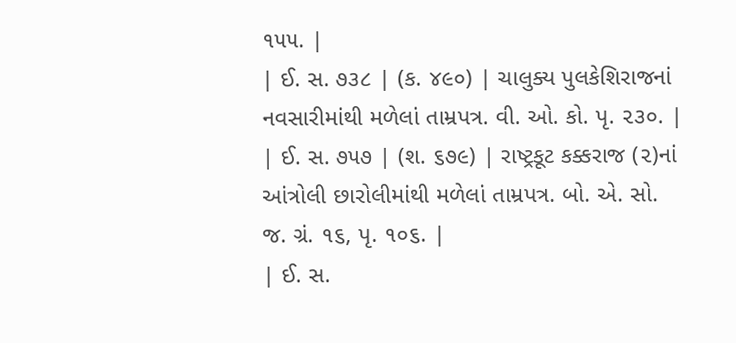૧૫૫. |
| ઈ. સ. ૭૩૮ | (ક. ૪૯૦) | ચાલુક્ય પુલકેશિરાજનાં નવસારીમાંથી મળેલાં તામ્રપત્ર. વી. ઓ. કો. પૃ. ૨૩૦. |
| ઈ. સ. ૭૫૭ | (શ. ૬૭૯) | રાષ્ટ્રકૂટ કક્કરાજ (૨)નાં આંત્રોલી છારોલીમાંથી મળેલાં તામ્રપત્ર. બો. એ. સો. જ. ગ્રં. ૧૬, પૃ. ૧૦૬. |
| ઈ. સ.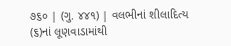૭૬૦ | (ગુ. ૪૪૧) | વલભીનાં શીલાદિત્ય (૬)નાં લૂણવાડામાંથી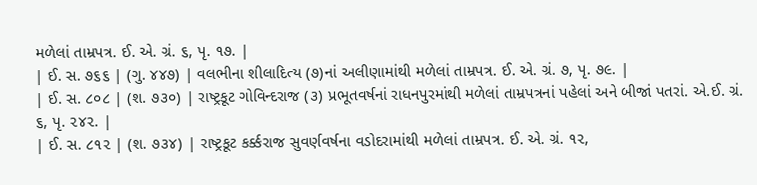મળેલાં તામ્રપત્ર. ઈ. એ. ગ્રં. ૬, પૃ. ૧૭. |
| ઈ. સ. ૭૬૬ | (ગુ. ૪૪૭) | વલભીના શીલાદિત્ય (૭)નાં અલીણામાંથી મળેલાં તામ્રપત્ર. ઈ. એ. ગ્રં. ૭, પૃ. ૭૯. |
| ઈ. સ. ૮૦૮ | (શ. ૭૩૦) | રાષ્ટ્રકૂટ ગોવિન્દરાજ (૩) પ્રભૂતવર્ષનાં રાધનપુરમાંથી મળેલાં તામ્રપત્રનાં પહેલાં અને બીજાં પતરાં. એ.ઈ. ગ્રં. ૬, પૃ. ૨૪૨. |
| ઈ. સ. ૮૧૨ | (શ. ૭૩૪) | રાષ્ટ્રકૂટ કર્ક્કરાજ સુવર્ણવર્ષના વડોદરામાંથી મળેલાં તામ્રપત્ર. ઈ. એ. ગ્રં. ૧૨,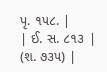પૃ. ૧૫૮. |
| ઈ. સ. ૮૧૩ | (શ. ૭૩૫) |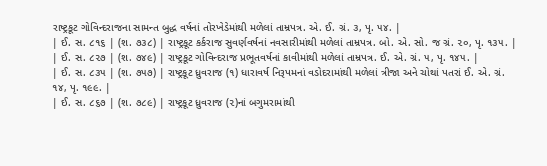રાષ્ટ્રકૂટ ગોવિન્દરાજના સામન્ત બુદ્ધ વર્ષનાં તોરખેડેમાંથી મળેલાં તામ્રપત્ર. એ. ઈ. ગ્રં. ૩, પૃ. ૫૪. |
| ઈ. સ. ૮૧૬ | (શ. ૭૩૮) | રાષ્ટ્રકૂટ કર્કરાજ સુવર્ણવર્ષનાં નવસારીમાંથી મળેલાં તામ્રપત્ર. બો. એ. સો. જ ગ્રં. ૨૦, પૃ. ૧૩૫. |
| ઈ. સ. ૮૨૭ | (શ. ૭૪૯) | રાષ્ટ્રકૂટ ગોવિન્દરાજ પ્રભૂતવર્ષનાં કાવીમાંથી મળેલાં તામ્રપત્ર. ઈ. એ. ગ્રં. ૫, પૃ. ૧૪૫. |
| ઈ. સ. ૮૩૫ | (શ. ૭૫૭) | રાષ્ટ્રકૂટ ધ્રુવરાજ (૧) ધારાવર્ષ નિરૂપમનાં વડોદરામાંથી મળેલાં ત્રીજા અને ચોથાં પતરાં ઈ. એ. ગ્રં. ૧૪, પૃ. ૧૯૯. |
| ઈ. સ. ૮૬૭ | (શ. ૭૮૯) | રાષ્ટ્રકૂટ ધ્રુવરાજ (૨)નાં બગુમરામાંથી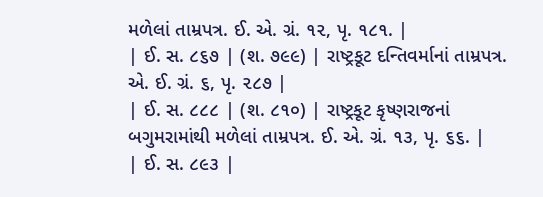મળેલાં તામ્રપત્ર. ઈ. એ. ગ્રં. ૧૨, પૃ. ૧૮૧. |
| ઈ. સ. ૮૬૭ | (શ. ૭૯૯) | રાષ્ટ્રકૂટ દન્તિવર્માનાં તામ્રપત્ર. એ. ઈ. ગ્રં. ૬, પૃ. ૨૮૭ |
| ઈ. સ. ૮૮૮ | (શ. ૮૧૦) | રાષ્ટ્રકૂટ કૃષ્ણરાજનાં બગુમરામાંથી મળેલાં તામ્રપત્ર. ઈ. એ. ગ્રં. ૧૩, પૃ. ૬૬. |
| ઈ. સ. ૮૯૩ |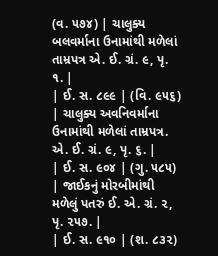(વ. ૫૭૪) | ચાલુક્ય બલવર્માના ઉનામાંથી મળેલાં તામ્રપત્ર એ. ઈ. ગ્રં. ૯, પૃ. ૧. |
| ઈ. સ. ૮૯૯ | (વિ. ૯૫૬) | ચાલુક્ય અવનિવર્માના ઉનામાંથી મળેલાં તામ્રપત્ર. એ. ઈ. ગ્રં. ૯, પૃ. ૬. |
| ઈ. સ. ૯૦૪ | (ગુ. ૫૮૫) | જાઈકનું મોરબીમાંથી મળેલું પતરું ઈ. એ. ગ્રં. ૨, પૃ. ૨૫૭. |
| ઈ. સ. ૯૧૦ | (શ. ૮૩૨)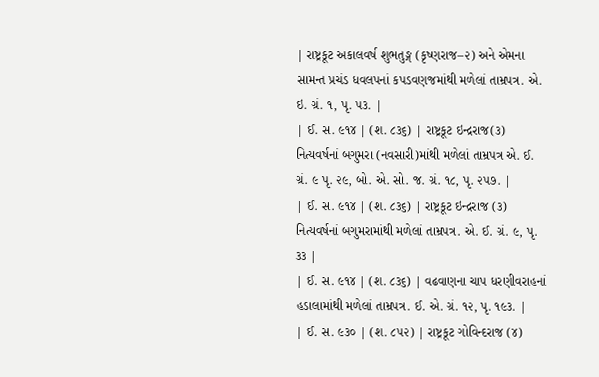| રાષ્ટ્રકૂટ અકાલવર્ષ શુભતુઙ્ગ (કૃષ્ણરાજ–૨) અને એમના સામન્ત પ્રચંડ ધવલપનાં કપડવણજમાંથી મળેલાં તામ્રપત્ર. એ. ઇ. ગ્રં. ૧, પૃ. ૫૩. |
| ઈ. સ. ૯૧૪ | (શ. ૮૩૬) | રાષ્ટ્રકૂટ ઇન્દ્રરાજ(૩) નિત્યવર્ષનાં બગુમરા (નવસારી)માંથી મળેલાં તામ્રપત્ર એ. ઈ. ગ્રં. ૯ પૃ. ૨૯, બો. એ. સો. જ. ગ્રં. ૧૮, પૃ. ૨૫૭. |
| ઈ. સ. ૯૧૪ | (શ. ૮૩૬) | રાષ્ટ્રકૂટ ઇન્દ્રરાજ (૩) નિત્યવર્ષનાં બગુમરામાંથી મળેલાં તામ્રપત્ર. એ. ઈ. ગ્રં. ૯, પૃ. ૩૩ |
| ઈ. સ. ૯૧૪ | (શ. ૮૩૬) | વઢવાણના ચાપ ધરણીવરાહનાં હડાલામાંથી મળેલાં તામ્રપત્ર. ઈ. એ. ગ્રં. ૧૨, પૃ. ૧૯૩. |
| ઈ. સ. ૯૩૦ | (શ. ૮૫૨) | રાષ્ટ્રકૂટ ગોવિન્દરાજ (૪)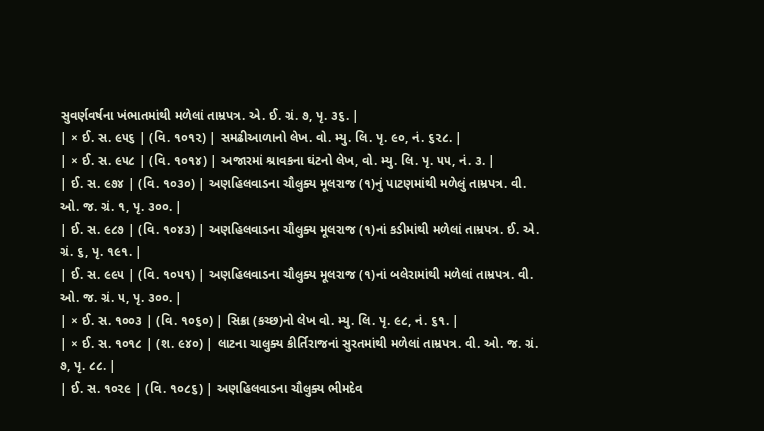સુવર્ણવર્ષના ખંભાતમાંથી મળેલાં તામ્રપત્ર. એ. ઈ. ગ્રં. ૭, પૃ. ૩૬. |
| × ઈ. સ. ૯૫૬ | (વિ. ૧૦૧૨) | સમઢીઆળાનો લેખ. વો. મ્યુ. લિ. પૃ. ૯૦, નં. ૬૨૮. |
| × ઈ. સ. ૯૫૮ | (વિ. ૧૦૧૪) | અજારમાં શ્રાવકના ઘંટનો લેખ, વો. મ્યુ. લિ. પૃ. ૫૫, નં. ૩. |
| ઈ. સ. ૯૭૪ | (વિ. ૧૦૩૦) | અણહિલવાડના ચૌલુક્ય મૂલરાજ (૧)નું પાટણમાંથી મળેલું તામ્રપત્ર. વી. ઓ. જ. ગ્રં. ૧, પૃ. ૩૦૦. |
| ઈ. સ. ૯૮૭ | (વિ. ૧૦૪૩) | અણહિલવાડના ચૌલુક્ય મૂલરાજ (૧)નાં કડીમાંથી મળેલાં તામ્રપત્ર. ઈ. એ. ગ્રં. ૬, પૃ. ૧૯૧. |
| ઈ. સ. ૯૯૫ | (વિ. ૧૦૫૧) | અણહિલવાડના ચૌલુક્ય મૂલરાજ (૧)નાં બલેરામાંથી મળેલાં તામ્રપત્ર. વી. ઓ. જ. ગ્રં. ૫, પૃ. ૩૦૦. |
| × ઈ. સ. ૧૦૦૩ | (વિ. ૧૦૬૦) | સિક્રા (કચ્છ)નો લેખ વો. મ્યુ. લિ. પૃ. ૯૮, નં. ૬૧. |
| × ઈ. સ. ૧૦૧૮ | (શ. ૯૪૦) | લાટના ચાલુક્ય કીર્તિરાજનાં સુરતમાંથી મળેલાં તામ્રપત્ર. વી. ઓ. જ. ગ્રં. ૭, પૃ. ૮૮. |
| ઈ. સ. ૧૦૨૯ | (વિ. ૧૦૮૬) | અણહિલવાડના ચૌલુક્ય ભીમદેવ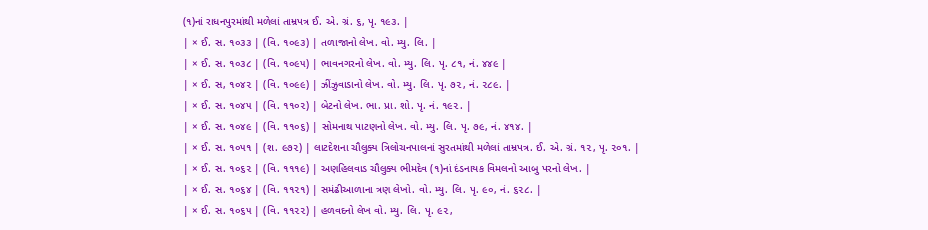(૧)નાં રાધનપુરમાંથી મળેલાં તામ્રપત્ર ઈ. એ. ગ્રં. ૬, પૃ. ૧૯૩. |
| × ઈ. સ. ૧૦૩૩ | (વિ. ૧૦૯૩) | તળાજાનો લેખ. વો. મ્યુ. લિ. |
| × ઈ. સ. ૧૦૩૮ | (વિ. ૧૦૯૫) | ભાવનગરનો લેખ. વો. મ્યુ. લિ. પૃ. ૮૧, નં. ૪૪૯ |
| × ઈ. સ, ૧૦૪૨ | (વિ. ૧૦૯૯) | ઝીંઝુવાડાનો લેખ. વો. મ્યુ. લિ. પૃ. ૭૨, નં. ૨૮૯. |
| × ઈ. સ. ૧૦૪૫ | (વિ. ૧૧૦૨) | બેટનો લેખ. ભા. પ્રા. શો. પૃ. નં. ૧૯૨. |
| × ઈ. સ. ૧૦૪૯ | (વિ. ૧૧૦૬) | સોમનાથ પાટણનો લેખ. વો. મ્યુ. લિ. પૃ. ૭૯, નં. ૪૧૪. |
| × ઈ. સ. ૧૦૫૧ | (શ. ૯૭૨) | લાટદેશના ચૌલુક્ય ત્રિલોચનપાલનાં સુરતમાંથી મળેલાં તામ્રપત્ર. ઈ. એ. ગ્રં. ૧૨, પૃ. ૨૦૧. |
| × ઈ. સ. ૧૦૬૨ | (વિ. ૧૧૧૯) | અણહિલવાડ ચૌલુક્ય ભીમદેવ (૧)નાં દંડનાયક વિમલનો આબુ પરનો લેખ. |
| × ઈ. સ. ૧૦૬૪ | (વિ. ૧૧૨૧) | સમંઢીઆળાના ત્રણ લેખો. વો. મ્યુ. લિ. પૃ. ૯૦, નં. ૬૨૮. |
| × ઈ. સ. ૧૦૬૫ | (વિ. ૧૧૨૨) | હળવદનો લેખ વો. મ્યુ. લિ. પૃ. ૯૨,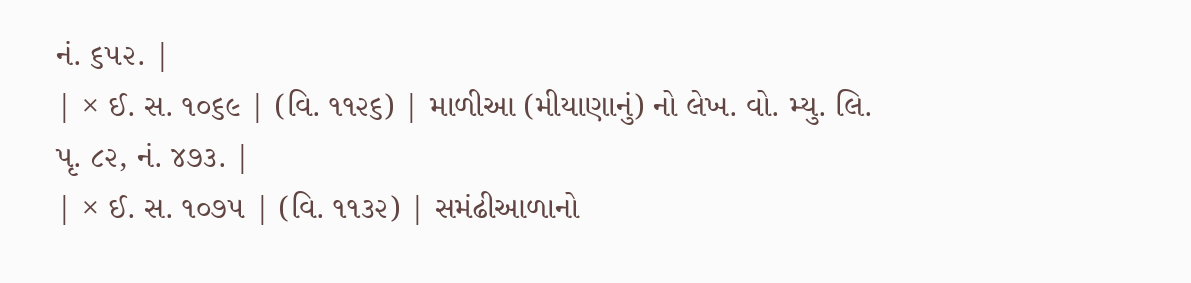નં. ૬૫૨. |
| × ઈ. સ. ૧૦૬૯ | (વિ. ૧૧૨૬) | માળીઆ (મીયાણાનું) નો લેખ. વો. મ્યુ. લિ. પૃ. ૮૨, નં. ૪૭૩. |
| × ઈ. સ. ૧૦૭૫ | (વિ. ૧૧૩૨) | સમંઢીઆળાનો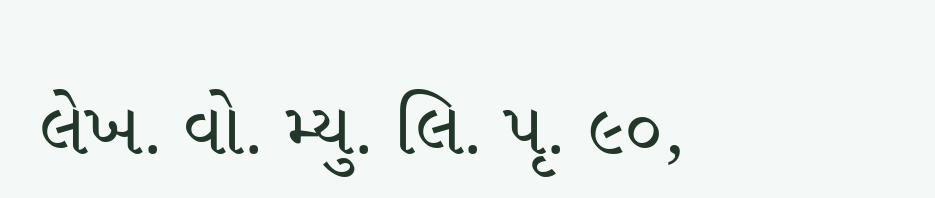લેખ. વો. મ્યુ. લિ. પૃ. ૯૦,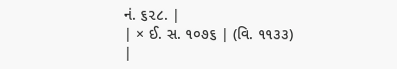નં. ૬૨૮. |
| × ઈ. સ. ૧૦૭૬ | (વિ. ૧૧૩૩) |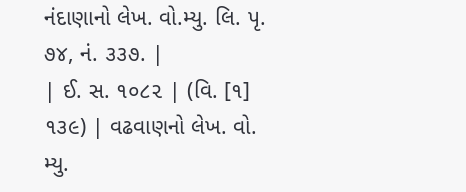નંદાણાનો લેખ. વો.મ્યુ. લિ. પૃ. ૭૪, નં. ૩૩૭. |
| ઈ. સ. ૧૦૮૨ | (વિ. [૧] ૧૩૯) | વઢવાણનો લેખ. વો. મ્યુ.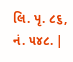લિ. પૃ. ૮૬, નં. ૫૪૮. |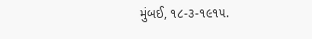મુંબઈ, ૧૮-૩-૧૯૧૫.